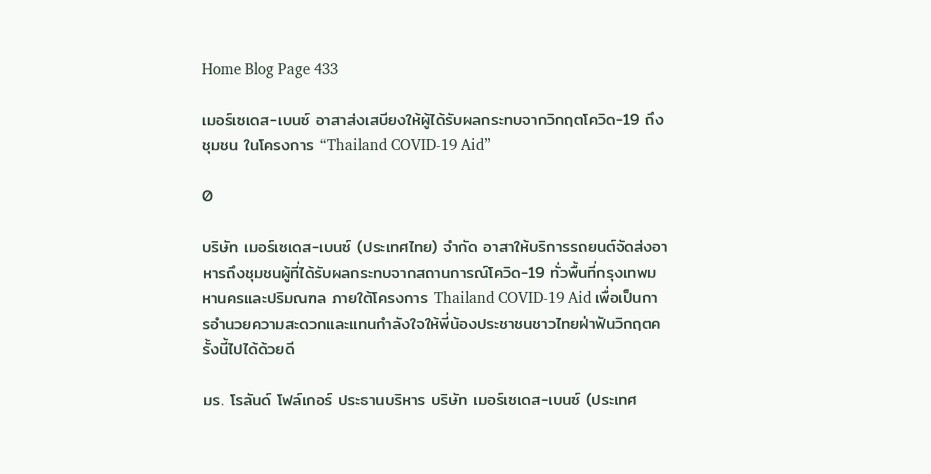Home Blog Page 433

เมอร์เซเดส-เบนซ์ อาสาส่งเสบียงให้ผู้ได้รับผลกระทบจากวิกฤตโควิด-19 ถึงชุมชน ในโครงการ “Thailand COVID-19 Aid”

0

บริษัท เมอร์เซเดส-เบนซ์ (ประเทศไทย) จำกัด อาสาให้บริการรถยนต์จัดส่งอาหารถึงชุมชนผู้ที่ได้รับผลกระทบจากสถานการณ์โควิด-19 ทั่วพื้นที่กรุงเทพมหานครและปริมณฑล ภายใต้โครงการ Thailand COVID-19 Aid เพื่อเป็นการอำนวยความสะดวกและแทนกำลังใจให้พี่น้องประชาชนชาวไทยฝ่าฟันวิกฤตครั้งนี้ไปได้ด้วยดี

มร. โรลันด์ โฟล์เกอร์ ประธานบริหาร บริษัท เมอร์เซเดส-เบนซ์ (ประเทศ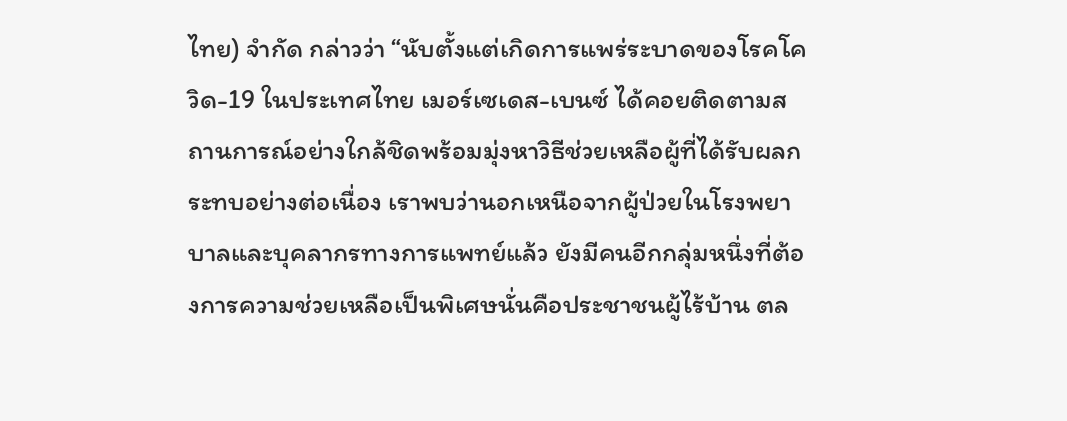ไทย) จำกัด กล่าวว่า “นับตั้งแต่เกิดการแพร่ระบาดของโรคโควิด-19 ในประเทศไทย เมอร์เซเดส-เบนซ์ ได้คอยติดตามสถานการณ์อย่างใกล้ชิดพร้อมมุ่งหาวิธีช่วยเหลือผู้ที่ได้รับผลกระทบอย่างต่อเนื่อง เราพบว่านอกเหนือจากผู้ป่วยในโรงพยาบาลและบุคลากรทางการแพทย์แล้ว ยังมีคนอีกกลุ่มหนึ่งที่ต้องการความช่วยเหลือเป็นพิเศษนั่นคือประชาชนผู้ไร้บ้าน ตล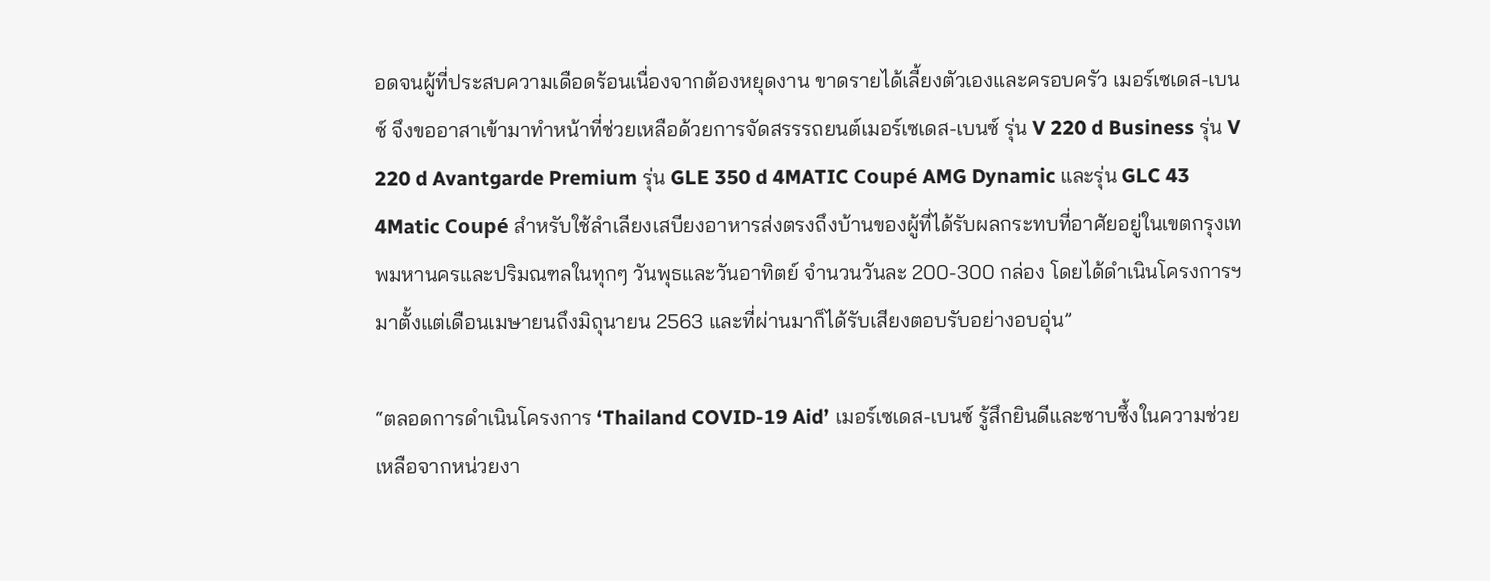อดจนผู้ที่ประสบความเดือดร้อนเนื่องจากต้องหยุดงาน ขาดรายได้เลี้ยงตัวเองและครอบครัว เมอร์เซเดส-เบนซ์ จึงขออาสาเข้ามาทำหน้าที่ช่วยเหลือด้วยการจัดสรรรถยนต์เมอร์เซเดส-เบนซ์ รุ่น V 220 d Business รุ่น V 220 d Avantgarde Premium รุ่น GLE 350 d 4MATIC Coupé AMG Dynamic และรุ่น GLC 43 4Matic Coupé สำหรับใช้ลำเลียงเสบียงอาหารส่งตรงถึงบ้านของผู้ที่ได้รับผลกระทบที่อาศัยอยู่ในเขตกรุงเทพมหานครและปริมณฑลในทุกๆ วันพุธและวันอาทิตย์ จำนวนวันละ 200-300 กล่อง โดยได้ดำเนินโครงการฯ มาตั้งแต่เดือนเมษายนถึงมิถุนายน 2563 และที่ผ่านมาก็ได้รับเสียงตอบรับอย่างอบอุ่น”

“ตลอดการดำเนินโครงการ ‘Thailand COVID-19 Aid’ เมอร์เซเดส-เบนซ์ รู้สึกยินดีและซาบซึ้งในความช่วยเหลือจากหน่วยงา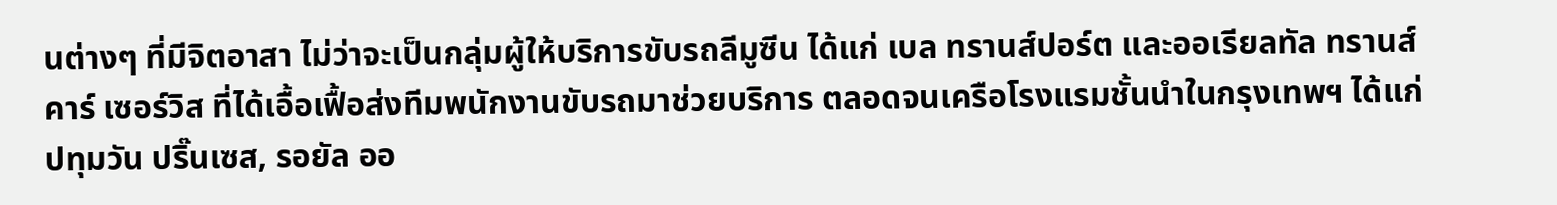นต่างๆ ที่มีจิตอาสา ไม่ว่าจะเป็นกลุ่มผู้ให้บริการขับรถลีมูซีน ได้แก่ เบล ทรานส์ปอร์ต และออเรียลทัล ทรานส์ คาร์ เซอร์วิส ที่ได้เอื้อเฟื้อส่งทีมพนักงานขับรถมาช่วยบริการ ตลอดจนเครือโรงแรมชั้นนำในกรุงเทพฯ ได้แก่ ปทุมวัน ปริ๊นเซส, รอยัล ออ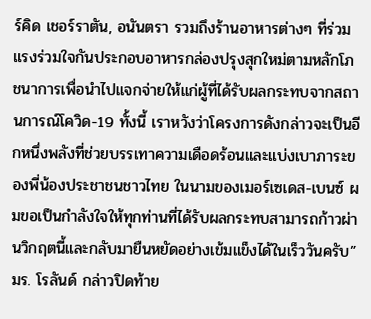ร์คิด เชอร์ราตัน, อนันตรา รวมถึงร้านอาหารต่างๆ ที่ร่วมแรงร่วมใจกันประกอบอาหารกล่องปรุงสุกใหม่ตามหลักโภชนาการเพื่อนำไปแจกจ่ายให้แก่ผู้ที่ได้รับผลกระทบจากสถานการณ์โควิด-19 ทั้งนี้ เราหวังว่าโครงการดังกล่าวจะเป็นอีกหนึ่งพลังที่ช่วยบรรเทาความเดือดร้อนและแบ่งเบาภาระของพี่น้องประชาชนชาวไทย ในนามของเมอร์เซเดส-เบนซ์ ผมขอเป็นกำลังใจให้ทุกท่านที่ได้รับผลกระทบสามารถก้าวผ่านวิกฤตนี้และกลับมายืนหยัดอย่างเข้มแข็งได้ในเร็ววันครับ”
มร. โรลันด์ กล่าวปิดท้าย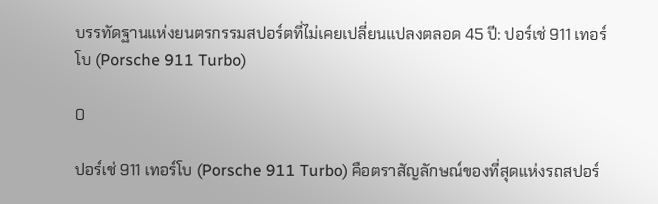บรรทัดฐานแห่งยนตรกรรมสปอร์ตที่ไม่เคยเปลี่ยนแปลงตลอด 45 ปี: ปอร์เช่ 911 เทอร์โบ (Porsche 911 Turbo)

0

ปอร์เช่ 911 เทอร์โบ (Porsche 911 Turbo) คือตราสัญลักษณ์ของที่สุดแห่งรถสปอร์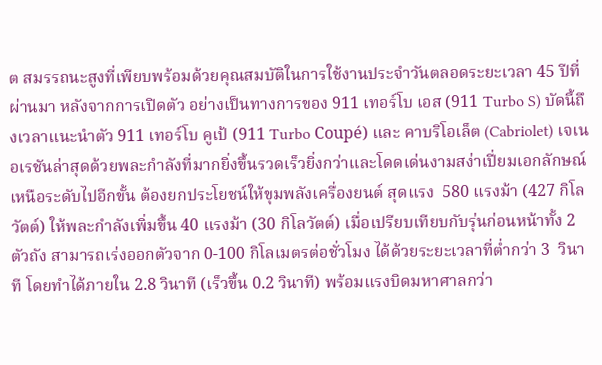ต สมรรถนะสูงที่เพียบพร้อมด้วยคุณสมบัติในการใช้งานประจำวันตลอดระยะเวลา 45 ปีที่ผ่านมา หลังจากการเปิดตัว อย่างเป็นทางการของ 911 เทอร์โบ เอส (911 Turbo S) บัดนี้ถึงเวลาแนะนำตัว 911 เทอร์โบ คูเป้ (911 Turbo Coupé) และ คาบริโอเล็ต (Cabriolet) เจเนอเรชันล่าสุดด้วยพละกำลังที่มากยิ่งขึ้นรวดเร็วยิ่งกว่าและโดดเด่นงามสง่าเปี่ยมเอกลักษณ์ เหนือระดับไปอีกขั้น ต้องยกประโยชน์ให้ขุมพลังเครื่องยนต์ สุดแรง  580 แรงม้า (427 กิโลวัตต์) ให้พละกำลังเพิ่มขึ้น 40 แรงม้า (30 กิโลวัตต์) เมื่อเปรียบเทียบกับรุ่นก่อนหน้าทั้ง 2 ตัวถัง สามารถเร่งออกตัวจาก 0-100 กิโลเมตรต่อชั่วโมง ได้ด้วยระยะเวลาที่ต่ำกว่า 3  วินาที โดยทำได้ภายใน 2.8 วินาที (เร็วขึ้น 0.2 วินาที) พร้อมแรงบิดมหาศาลกว่า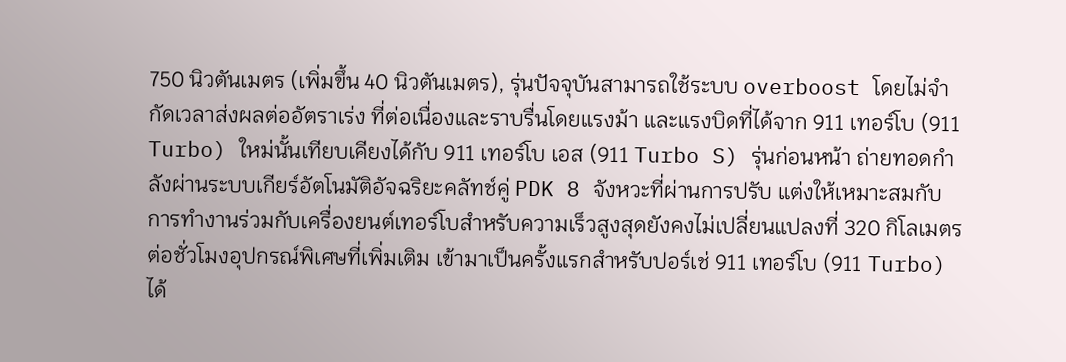750 นิวตันเมตร (เพิ่มขึ้น 40 นิวตันเมตร), รุ่นปัจจุบันสามารถใช้ระบบ overboost โดยไม่จำกัดเวลาส่งผลต่ออัตราเร่ง ที่ต่อเนื่องและราบรื่นโดยแรงม้า และแรงบิดที่ได้จาก 911 เทอร์โบ (911 Turbo) ใหม่นั้นเทียบเคียงได้กับ 911 เทอร์โบ เอส (911 Turbo S) รุ่นก่อนหน้า ถ่ายทอดกำลังผ่านระบบเกียร์อัตโนมัติอัจฉริยะคลัทช์คู่ PDK 8 จังหวะที่ผ่านการปรับ แต่งให้เหมาะสมกับการทำงานร่วมกับเครื่องยนต์เทอร์โบสำหรับความเร็วสูงสุดยังคงไม่เปลี่ยนแปลงที่ 320 กิโลเมตรต่อชั่วโมงอุปกรณ์พิเศษที่เพิ่มเติม เข้ามาเป็นครั้งแรกสำหรับปอร์เช่ 911 เทอร์โบ (911 Turbo) ได้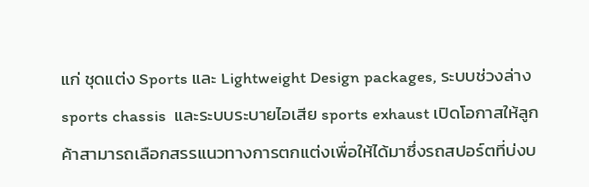แก่ ชุดแต่ง Sports และ Lightweight Design packages, ระบบช่วงล่าง sports chassis  และระบบระบายไอเสีย sports exhaust เปิดโอกาสให้ลูกค้าสามารถเลือกสรรแนวทางการตกแต่งเพื่อให้ได้มาซึ่งรถสปอร์ตที่บ่งบ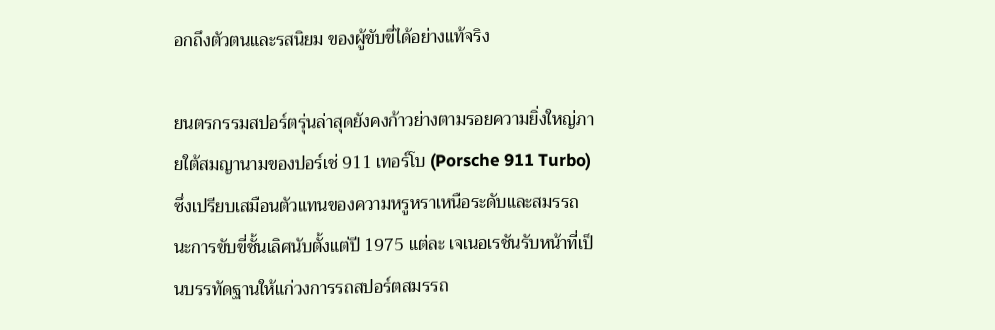อกถึงตัวตนและรสนิยม ของผู้ขับขี่ได้อย่างแท้จริง

ยนตรกรรมสปอร์ตรุ่นล่าสุดยังคงก้าวย่างตามรอยความยิ่งใหญ่ภายใต้สมญานามของปอร์เช่ 911 เทอร์โบ (Porsche 911 Turbo) ซึ่งเปรียบเสมือนตัวแทนของความหรูหราเหนือระดับและสมรรถนะการขับขี่ชั้นเลิศนับตั้งแต่ปี 1975 แต่ละ เจเนอเรชันรับหน้าที่เป็นบรรทัดฐานให้แก่วงการรถสปอร์ตสมรรถ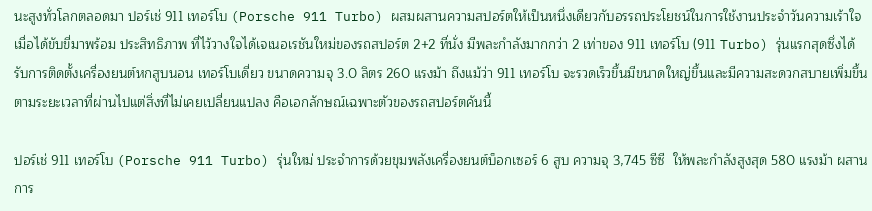นะสูงทั่วโลกตลอดมา ปอร์เช่ 911 เทอร์โบ (Porsche 911 Turbo) ผสมผสานความสปอร์ตให้เป็นหนึ่งเดียวกับอรรถประโยชน์ในการใช้งานประจำวันความเร้าใจเมื่อได้ขับขี่มาพร้อม ประสิทธิภาพ ที่ไว้วางใจได้เจเนอเรชันใหม่ของรถสปอร์ต 2+2 ที่นั่ง มีพละกำลังมากกว่า 2 เท่าของ 911 เทอร์โบ (911 Turbo) รุ่นแรกสุดซึ่งได้รับการติดตั้งเครื่องยนต์หกสูบนอน เทอร์โบเดี่ยว ขนาดความจุ 3.0 ลิตร 260 แรงม้า ถึงแม้ว่า 911 เทอร์โบ จะรวดเร็วขึ้นมีขนาดใหญ่ขึ้นและมีความสะดวกสบายเพิ่มขึ้นตามระยะเวลาที่ผ่านไปแต่สิ่งที่ไม่เคยเปลี่ยนแปลง คือเอกลักษณ์เฉพาะตัวของรถสปอร์ตคันนี้

ปอร์เช่ 911 เทอร์โบ (Porsche 911 Turbo) รุ่นใหม่ ประจำการด้วยขุมพลังเครื่องยนต์บ็อกเซอร์ 6 สูบ ความจุ 3,745 ซีซี  ให้พละกำลังสูงสุด 580 แรงม้า ผสานการ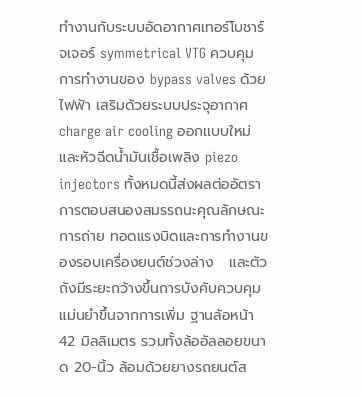ทำงานกับระบบอัดอากาศเทอร์โบชาร์จเจอร์ symmetrical VTG ควบคุมการทำงานของ bypass valves ด้วยไฟฟ้า เสริมด้วยระบบประจุอากาศ charge air cooling ออกเเบบใหม่ และหัวฉีดน้ำมันเชื้อเพลิง piezo injectors ทั้งหมดนี้ส่งผลต่ออัตราการตอบสนองสมรรถนะคุณลักษณะการถ่าย ทอดแรงบิดและการทำงานของรอบเครื่องยนต์ช่วงล่าง   และตัวถังมีระยะกว้างขึ้นการบังคับควบคุมแม่นยำขึ้นจากการเพิ่ม ฐานล้อหน้า 42 มิลลิเมตร รวมทั้งล้ออัลลอยขนาด 20-นิ้ว ล้อมด้วยยางรถยนต์ส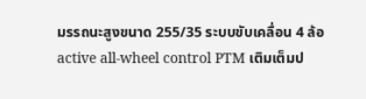มรรถนะสูงขนาด 255/35 ระบบขับเคลื่อน 4 ล้อ active all-wheel control PTM เติมเต็มป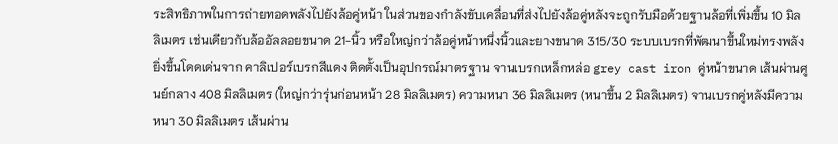ระสิทธิภาพในการถ่ายทอดพลังไปยังล้อคู่หน้า ในส่วนของกำลังขับเคลื่อนที่ส่งไปยังล้อคู่หลังจะถูกรับมือด้วยฐานล้อที่เพิ่มขึ้น 10 มิลลิเมตร เช่นเดียวกับล้ออัลลอยขนาด 21-นิ้ว หรือใหญ่กว่าล้อคู่หน้าหนึ่งนิ้วและยางขนาด 315/30 ระบบเบรกที่พัฒนาขึ้นใหม่ทรงพลังยิ่งขึ้นโดดเด่นจาก คาลิเปอร์เบรกสีแดง ติดตั้งเป็นอุปกรณ์มาตรฐาน จานเบรกเหล็กหล่อ grey cast iron คู่หน้าขนาด เส้นผ่านศูนย์กลาง 408 มิลลิเมตร (ใหญ่กว่ารุ่นก่อนหน้า 28 มิลลิเมตร) ความหนา 36 มิลลิเมตร (หนาขึ้น 2 มิลลิเมตร) จานเบรกคู่หลังมีความหนา 30 มิลลิเมตร เส้นผ่าน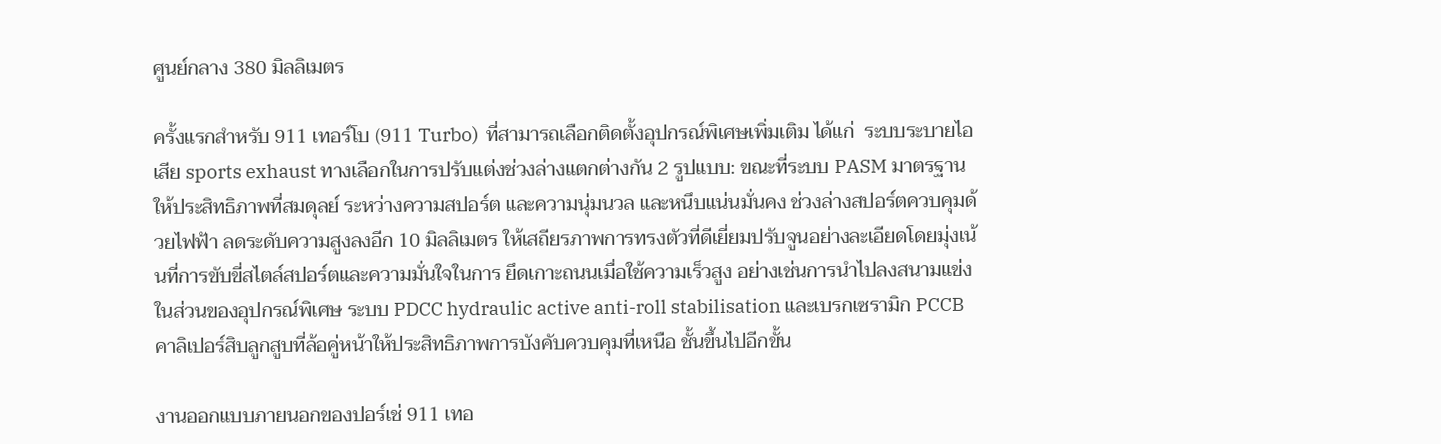ศูนย์กลาง 380 มิลลิเมตร

ครั้งแรกสำหรับ 911 เทอร์โบ (911 Turbo)  ที่สามารถเลือกติดตั้งอุปกรณ์พิเศษเพิ่มเติม ได้แก่  ระบบระบายไอเสีย sports exhaust ทางเลือกในการปรับแต่งช่วงล่างแตกต่างกัน 2 รูปแบบ: ขณะที่ระบบ PASM มาตรฐานให้ประสิทธิภาพที่สมดุลย์ ระหว่างความสปอร์ต และความนุ่มนวล และหนึบแน่นมั่นคง ช่วงล่างสปอร์ตควบคุมด้วยไฟฟ้า ลดระดับความสูงลงอีก 10 มิลลิเมตร ให้เสถียรภาพการทรงตัวที่ดีเยี่ยมปรับจูนอย่างละเอียดโดยมุ่งเน้นที่การขับขี่สไตล์สปอร์ตและความมั่นใจในการ ยึดเกาะถนนเมื่อใช้ความเร็วสูง อย่างเช่นการนำไปลงสนามแข่ง ในส่วนของอุปกรณ์พิเศษ ระบบ PDCC hydraulic active anti-roll stabilisation และเบรกเซรามิก PCCB  คาลิเปอร์สิบลูกสูบที่ล้อคู่หน้าให้ประสิทธิภาพการบังคับควบคุมที่เหนือ ชั้นขึ้นไปอีกขั้น

งานออกแบบภายนอกของปอร์เช่ 911 เทอ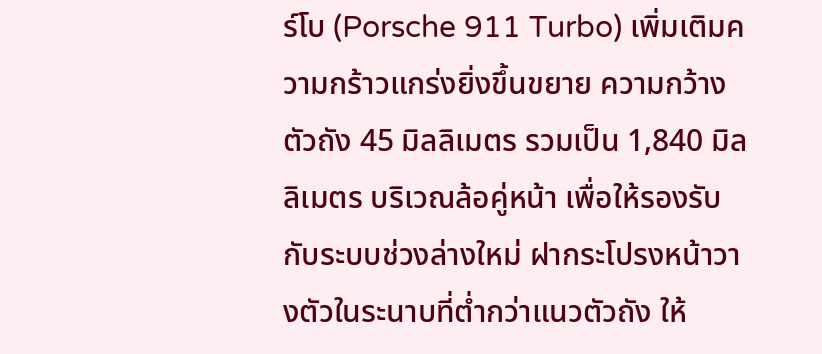ร์โบ (Porsche 911 Turbo) เพิ่มเติมความกร้าวแกร่งยิ่งขึ้นขยาย ความกว้างตัวถัง 45 มิลลิเมตร รวมเป็น 1,840 มิลลิเมตร บริเวณล้อคู่หน้า เพื่อให้รองรับกับระบบช่วงล่างใหม่ ฝากระโปรงหน้าวางตัวในระนาบที่ต่ำกว่าแนวตัวถัง ให้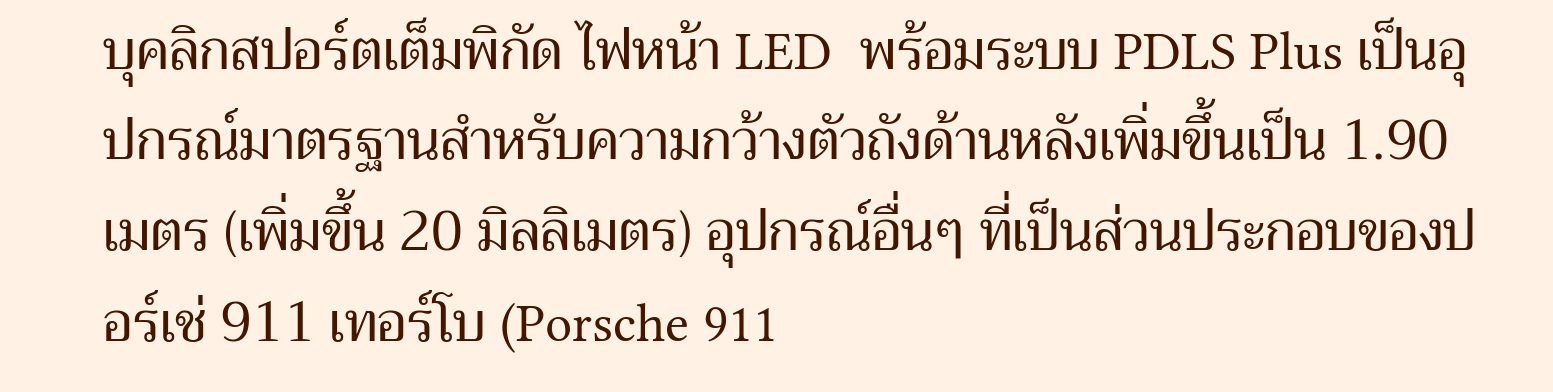บุคลิกสปอร์ตเต็มพิกัด ไฟหน้า LED  พร้อมระบบ PDLS Plus เป็นอุปกรณ์มาตรฐานสำหรับความกว้างตัวถังด้านหลังเพิ่มขึ้นเป็น 1.90 เมตร (เพิ่มขึ้น 20 มิลลิเมตร) อุปกรณ์อื่นๆ ที่เป็นส่วนประกอบของปอร์เช่ 911 เทอร์โบ (Porsche 911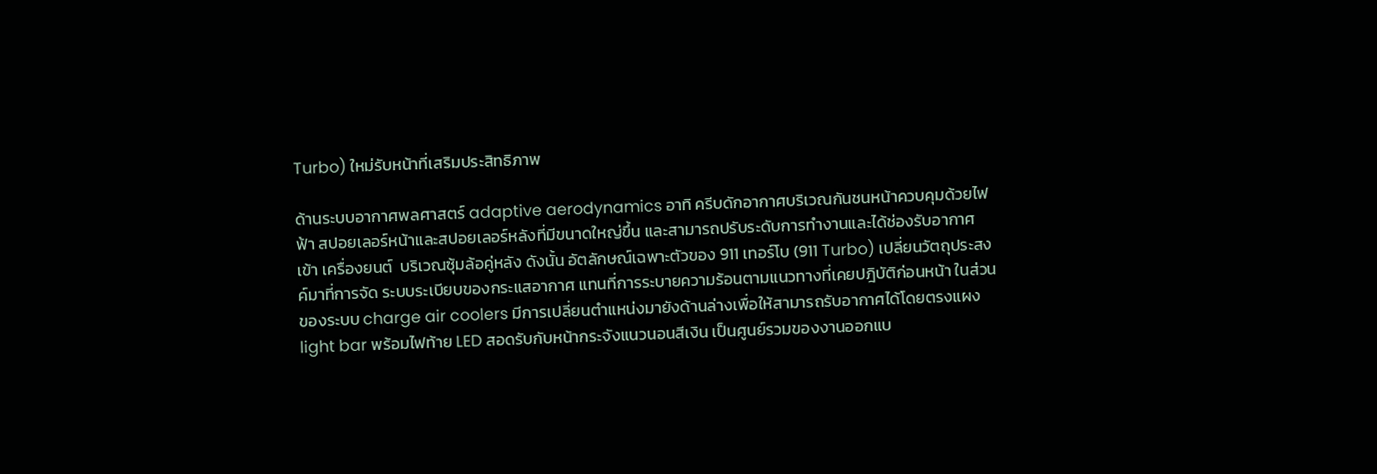Turbo) ใหม่รับหน้าที่เสริมประสิทธิภาพ

ด้านระบบอากาศพลศาสตร์ adaptive aerodynamics อาทิ ครีบดักอากาศบริเวณกันชนหน้าควบคุมด้วยไฟฟ้า สปอยเลอร์หน้าและสปอยเลอร์หลังที่มีขนาดใหญ่ขึ้น และสามารถปรับระดับการทำงานและได้ช่องรับอากาศเข้า เครื่องยนต์  บริเวณซุ้มล้อคู่หลัง ดังนั้น อัตลักษณ์เฉพาะตัวของ 911 เทอร์โบ (911 Turbo) เปลี่ยนวัตถุประสงค์มาที่การจัด ระบบระเบียบของกระแสอากาศ แทนที่การระบายความร้อนตามแนวทางที่เคยปฎิบัติก่อนหน้า ในส่วนของระบบ charge air coolers มีการเปลี่ยนตำแหน่งมายังด้านล่างเพื่อให้สามารถรับอากาศได้โดยตรงแผง light bar พร้อมไฟท้าย LED สอดรับกับหน้ากระจังแนวนอนสีเงิน เป็นศูนย์รวมของงานออกแบ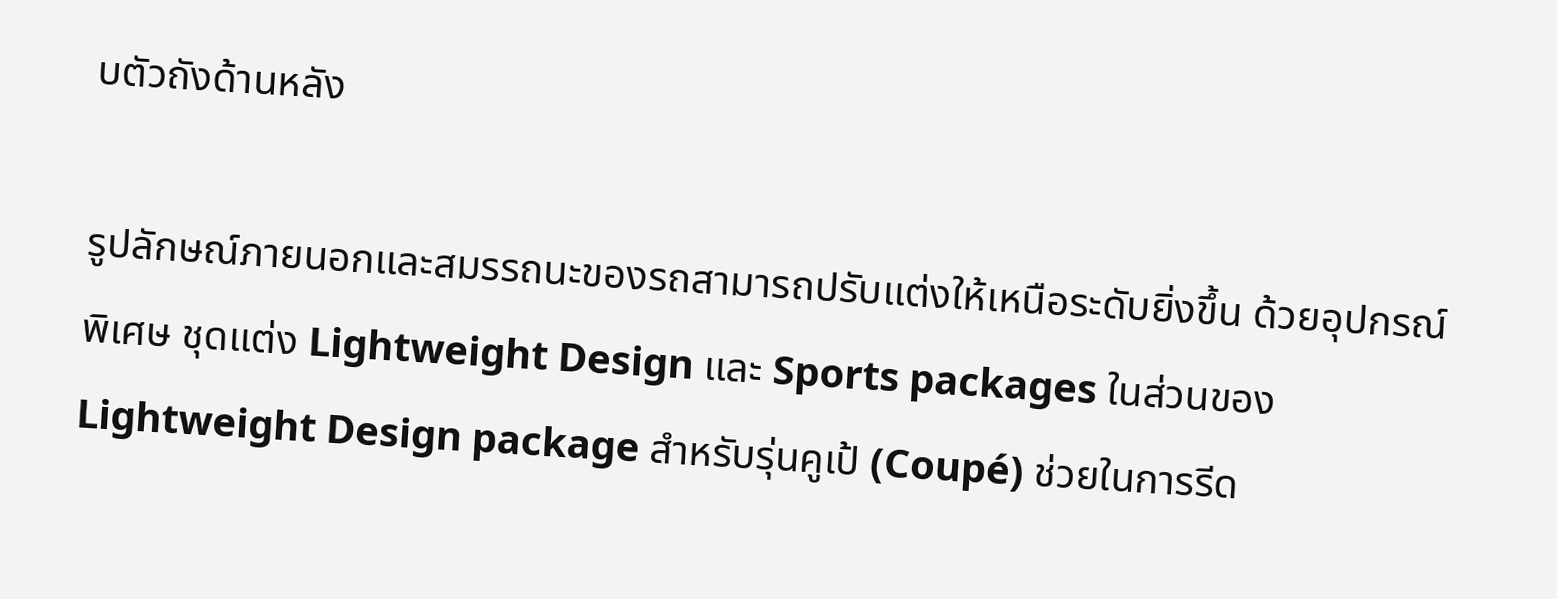บตัวถังด้านหลัง

รูปลักษณ์ภายนอกและสมรรถนะของรถสามารถปรับแต่งให้เหนือระดับยิ่งขึ้น ด้วยอุปกรณ์พิเศษ ชุดแต่ง Lightweight Design และ Sports packages ในส่วนของ Lightweight Design package สำหรับรุ่นคูเป้ (Coupé) ช่วยในการรีด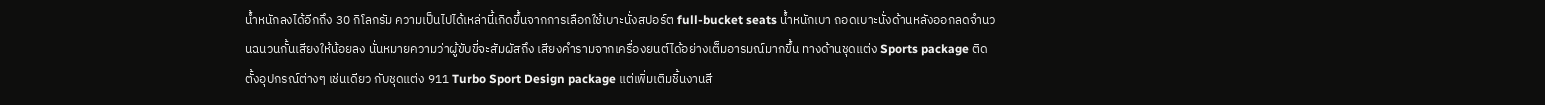น้ำหนักลงได้อีกถึง 30 กิโลกรัม ความเป็นไปได้เหล่านี้เกิดขึ้นจากการเลือกใช้เบาะนั่งสปอร์ต full-bucket seats น้ำหนักเบา ถอดเบาะนั่งด้านหลังออกลดจำนวนฉนวนกั้นเสียงให้น้อยลง นั่นหมายความว่าผู้ขับขี่จะสัมผัสถึง เสียงคำรามจากเครื่องยนต์ได้อย่างเต็มอารมณ์มากขึ้น ทางด้านชุดแต่ง Sports package ติดตั้งอุปกรณ์ต่างๆ เช่นเดียว กับชุดแต่ง 911 Turbo Sport Design package แต่เพิ่มเติมชิ้นงานสี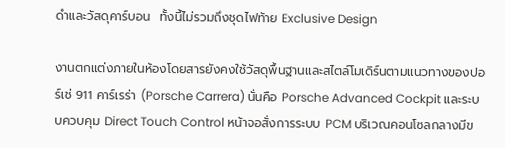ดำและวัสดุคาร์บอน  ทั้งนี้ไม่รวมถึงชุดไฟท้าย Exclusive Design

งานตกแต่งภายในห้องโดยสารยังคงใช้วัสดุพื้นฐานและสไตล์โมเดิร์นตามแนวทางของปอร์เช่ 911 คาร์เรร่า (Porsche Carrera) นั่นคือ Porsche Advanced Cockpit และระบบควบคุม Direct Touch Control หน้าจอสั่งการระบบ PCM บริเวณคอนโซลกลางมีข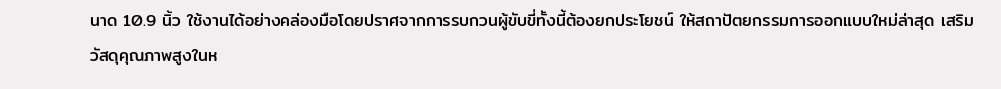นาด 10.9 นิ้ว ใช้งานได้อย่างคล่องมือโดยปราศจากการรบกวนผู้ขับขี่ทั้งนี้ต้องยกประโยชน์ ให้สถาปัตยกรรมการออกแบบใหม่ล่าสุด เสริมวัสดุคุณภาพสูงในห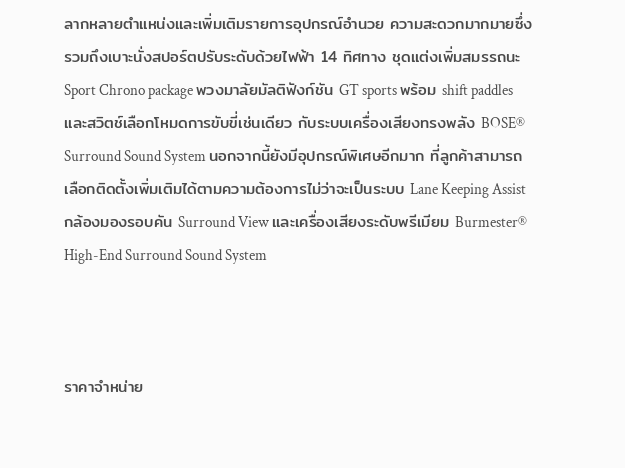ลากหลายตำแหน่งและเพิ่มเติมรายการอุปกรณ์อำนวย ความสะดวกมากมายซึ่งรวมถึงเบาะนั่งสปอร์ตปรับระดับด้วยไฟฟ้า 14 ทิศทาง ชุดแต่งเพิ่มสมรรถนะ Sport Chrono package พวงมาลัยมัลติฟังก์ชัน GT sports พร้อม shift paddles และสวิตช์เลือกโหมดการขับขี่เช่นเดียว กับระบบเครื่องเสียงทรงพลัง BOSE® Surround Sound System นอกจากนี้ยังมีอุปกรณ์พิเศษอีกมาก ที่ลูกค้าสามารถเลือกติดตั้งเพิ่มเติมได้ตามความต้องการไม่ว่าจะเป็นระบบ Lane Keeping Assist   กล้องมองรอบคัน Surround View และเครื่องเสียงระดับพรีเมียม Burmester® High-End Surround Sound System



ราคาจำหน่าย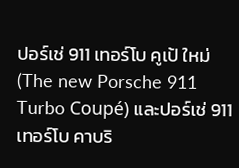ปอร์เช่ 911 เทอร์โบ คูเป้ ใหม่ (The new Porsche 911 Turbo Coupé) และปอร์เช่ 911 เทอร์โบ คาบริ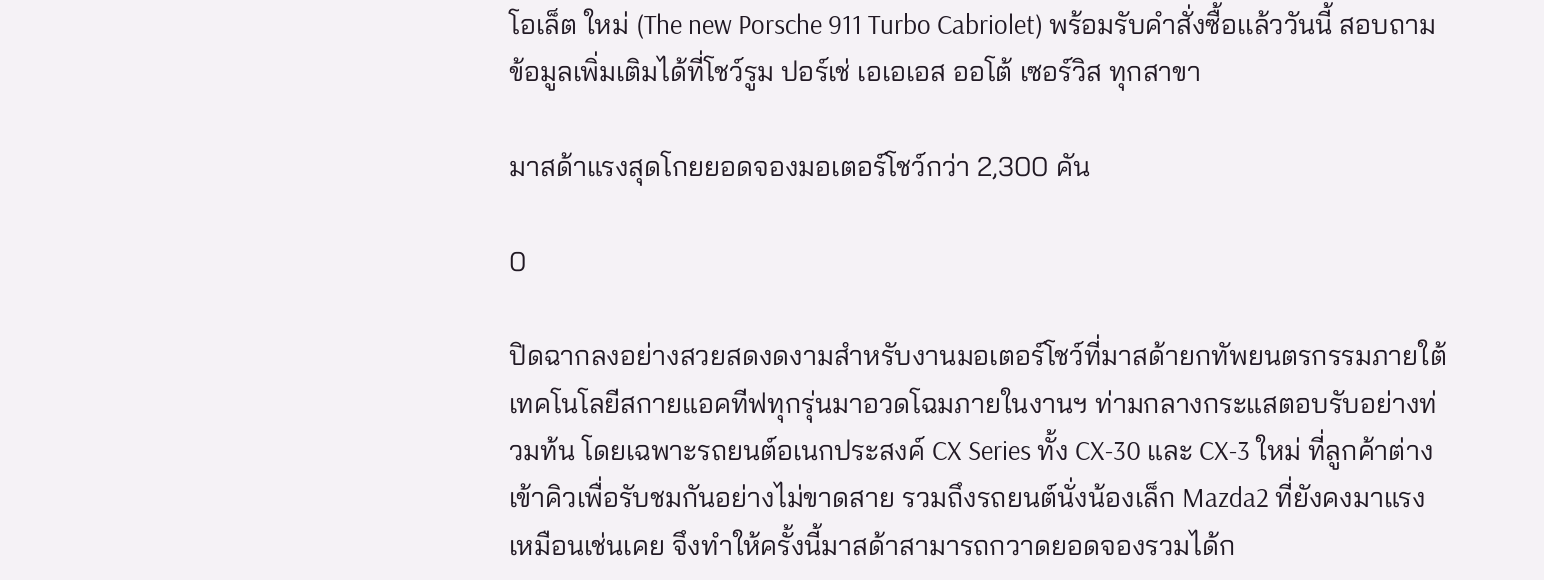โอเล็ต ใหม่ (The new Porsche 911 Turbo Cabriolet) พร้อมรับคำสั่งซื้อเเล้ววันนี้ สอบถามข้อมูลเพิ่มเติมได้ที่โชว์รูม ปอร์เช่ เอเอเอส ออโต้ เซอร์วิส ทุกสาขา

มาสด้าแรงสุดโกยยอดจองมอเตอร์โชว์กว่า 2,300 คัน

0

ปิดฉากลงอย่างสวยสดงดงามสำหรับงานมอเตอร์โชว์ที่มาสด้ายกทัพยนตรกรรมภายใต้เทคโนโลยีสกายแอคทีฟทุกรุ่นมาอวดโฉมภายในงานฯ ท่ามกลางกระแสตอบรับอย่างท่วมท้น โดยเฉพาะรถยนต์อเนกประสงค์ CX Series ทั้ง CX-30 และ CX-3 ใหม่ ที่ลูกค้าต่างเข้าคิวเพื่อรับชมกันอย่างไม่ขาดสาย รวมถึงรถยนต์นั่งน้องเล็ก Mazda2 ที่ยังคงมาแรงเหมือนเช่นเคย จึงทำให้ครั้งนี้มาสด้าสามารถกวาดยอดจองรวมได้ก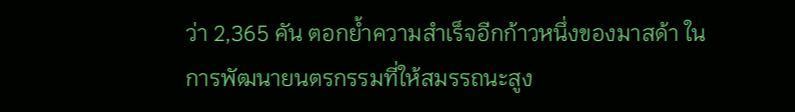ว่า 2,365 คัน ตอกย้ำความสำเร็จอีกก้าวหนึ่งของมาสด้า ในการพัฒนายนตรกรรมที่ให้สมรรถนะสูง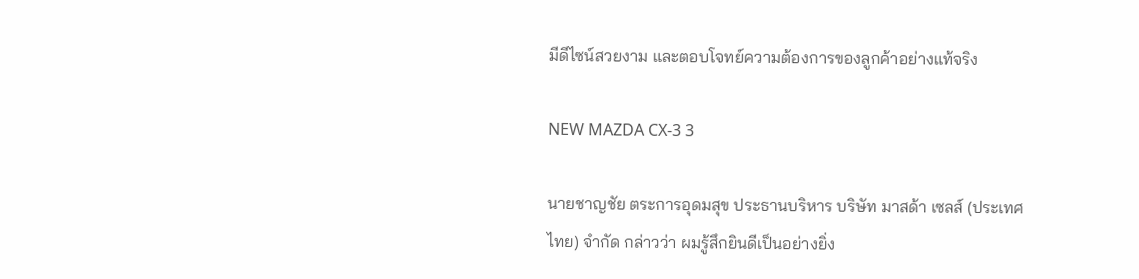มีดีไซน์สวยงาม และตอบโจทย์ความต้องการของลูกค้าอย่างแท้จริง

NEW MAZDA CX-3 3

นายชาญชัย ตระการอุดมสุข ประธานบริหาร บริษัท มาสด้า เซลส์ (ประเทศไทย) จำกัด กล่าวว่า ผมรู้สึกยินดีเป็นอย่างยิ่ง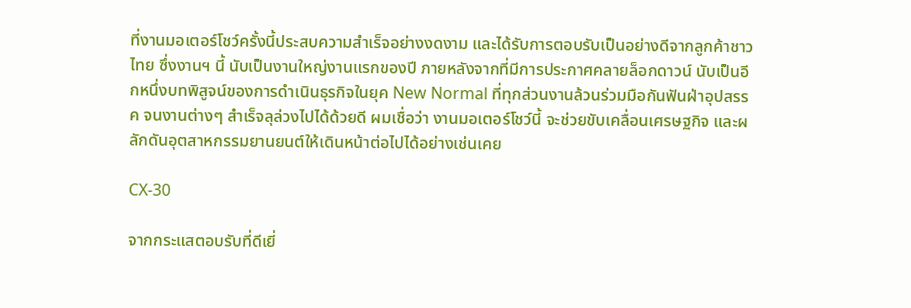ที่งานมอเตอร์โชว์ครั้งนี้ประสบความสำเร็จอย่างงดงาม และได้รับการตอบรับเป็นอย่างดีจากลูกค้าชาวไทย ซึ่งงานฯ นี้ นับเป็นงานใหญ่งานแรกของปี ภายหลังจากที่มีการประกาศคลายล็อกดาวน์ นับเป็นอีกหนึ่งบทพิสูจน์ของการดำเนินธุรกิจในยุค New Normal ที่ทุกส่วนงานล้วนร่วมมือกันฟันฝ่าอุปสรรค จนงานต่างๆ สำเร็จลุล่วงไปได้ด้วยดี ผมเชื่อว่า งานมอเตอร์โชว์นี้ จะช่วยขับเคลื่อนเศรษฐกิจ และผลักดันอุตสาหกรรมยานยนต์ให้เดินหน้าต่อไปได้อย่างเช่นเคย

CX-30

จากกระแสตอบรับที่ดีเยี่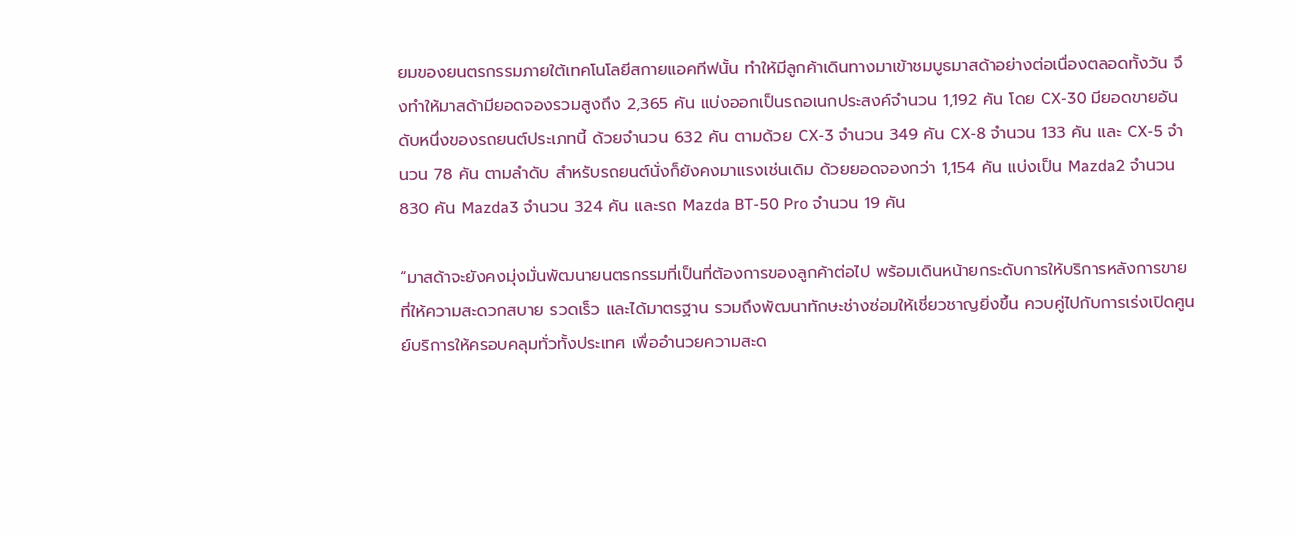ยมของยนตรกรรมภายใต้เทคโนโลยีสกายแอคทีฟนั้น ทำให้มีลูกค้าเดินทางมาเข้าชมบูธมาสด้าอย่างต่อเนื่องตลอดทั้งวัน จึงทำให้มาสด้ามียอดจองรวมสูงถึง 2,365 คัน แบ่งออกเป็นรถอเนกประสงค์จำนวน 1,192 คัน โดย CX-30 มียอดขายอันดับหนึ่งของรถยนต์ประเภทนี้ ด้วยจำนวน 632 คัน ตามด้วย CX-3 จำนวน 349 คัน CX-8 จำนวน 133 คัน และ CX-5 จำนวน 78 คัน ตามลำดับ สำหรับรถยนต์นั่งก็ยังคงมาแรงเช่นเดิม ด้วยยอดจองกว่า 1,154 คัน แบ่งเป็น Mazda2 จำนวน 830 คัน Mazda3 จำนวน 324 คัน และรถ Mazda BT-50 Pro จำนวน 19 คัน

“มาสด้าจะยังคงมุ่งมั่นพัฒนายนตรกรรมที่เป็นที่ต้องการของลูกค้าต่อไป พร้อมเดินหน้ายกระดับการให้บริการหลังการขายที่ให้ความสะดวกสบาย รวดเร็ว และได้มาตรฐาน รวมถึงพัฒนาทักษะช่างซ่อมให้เชี่ยวชาญยิ่งขึ้น ควบคู่ไปกับการเร่งเปิดศูนย์บริการให้ครอบคลุมทั่วทั้งประเทศ เพื่ออำนวยความสะด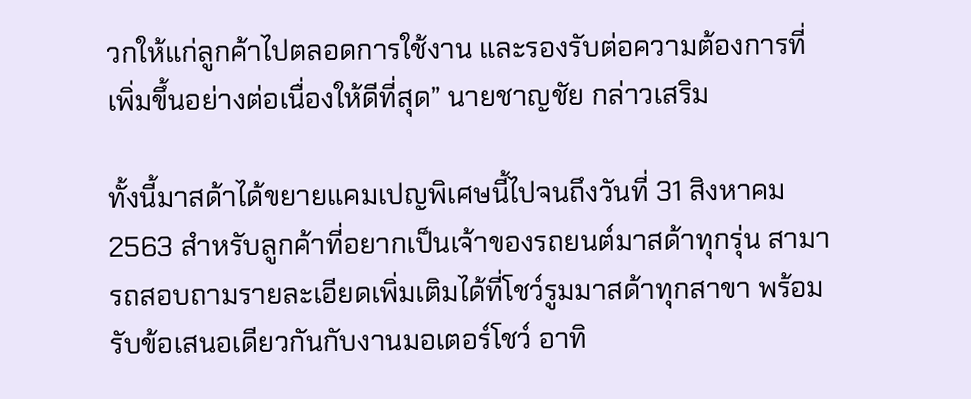วกให้แก่ลูกค้าไปตลอดการใช้งาน และรองรับต่อความต้องการที่เพิ่มขึ้นอย่างต่อเนื่องให้ดีที่สุด” นายชาญชัย กล่าวเสริม

ทั้งนี้มาสด้าได้ขยายแคมเปญพิเศษนี้ไปจนถึงวันที่ 31 สิงหาคม 2563 สำหรับลูกค้าที่อยากเป็นเจ้าของรถยนต์มาสด้าทุกรุ่น สามารถสอบถามรายละเอียดเพิ่มเติมได้ที่โชว์รูมมาสด้าทุกสาขา พร้อมรับข้อเสนอเดียวกันกับงานมอเตอร์โชว์ อาทิ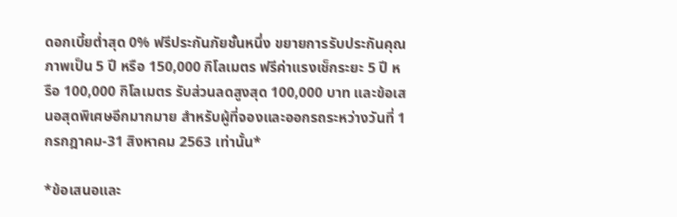ดอกเบี้ยต่ำสุด 0% ฟรีประกันภัยชั้นหนึ่ง ขยายการรับประกันคุณภาพเป็น 5 ปี หรือ 150,000 กิโลเมตร ฟรีค่าแรงเช็กระยะ 5 ปี หรือ 100,000 กิโลเมตร รับส่วนลดสูงสุด 100,000 บาท และข้อเสนอสุดพิเศษอีกมากมาย สำหรับผู้ที่จองและออกรถระหว่างวันที่ 1 กรกฎาคม-31 สิงหาคม 2563 เท่านั้น*

*ข้อเสนอและ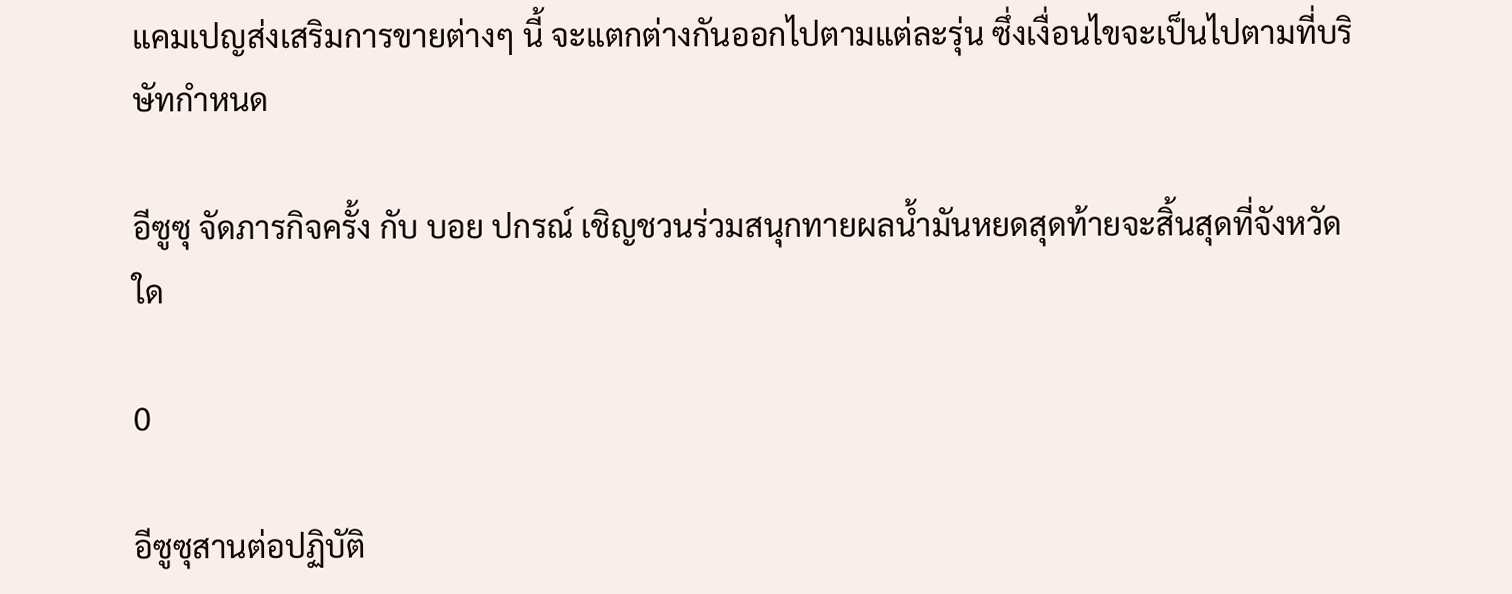แคมเปญส่งเสริมการขายต่างๆ นี้ จะแตกต่างกันออกไปตามแต่ละรุ่น ซึ่งเงื่อนไขจะเป็นไปตามที่บริษัทกำหนด

อีซูซุ จัดภารกิจครั้ง กับ บอย ปกรณ์ เชิญชวนร่วมสนุกทายผลน้ำมันหยดสุดท้ายจะสิ้นสุดที่จังหวัดใด

0

อีซูซุสานต่อปฏิบัติ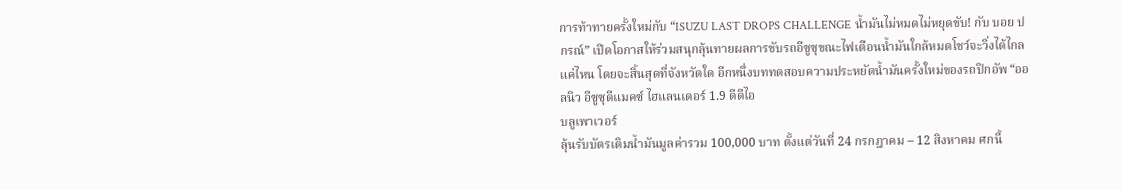การท้าทายครั้งใหม่กับ “ISUZU LAST DROPS CHALLENGE น้ำมันไม่หมดไม่หยุดขับ! กับ บอย ปกรณ์” เปิดโอกาสให้ร่วมสนุกลุ้นทายผลการขับรถอีซูซุขณะไฟเตือนน้ำมันใกล้หมดโชว์จะวิ่งได้ไกลแค่ไหน โดยจะสิ้นสุดที่จังหวัดใด อีกหนึ่งบททดสอบความประหยัดน้ำมันครั้งใหม่ของรถปิกอัพ “ออลนิว อีซูซุดีแมคซ์ ไฮแลนเดอร์ 1.9 ดีดีไอ
บลูเพาเวอร์
ลุ้นรับบัตรเติมน้ำมันมูลค่ารวม 100,000 บาท ตั้งแต่วันที่ 24 กรกฎาคม – 12 สิงหาคม ศกนี้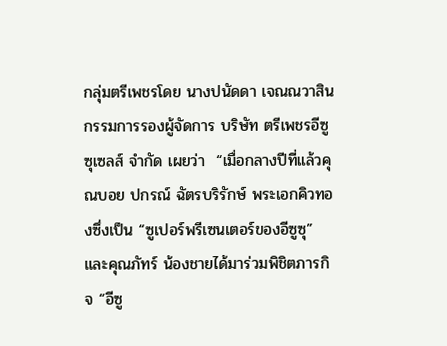กลุ่มตรีเพชรโดย นางปนัดดา เจณณวาสิน กรรมการรองผู้จัดการ บริษัท ตรีเพชรอีซูซุเซลส์ จำกัด เผยว่า  “เมื่อกลางปีที่แล้วคุณบอย ปกรณ์ ฉัตรบริรักษ์ พระเอกคิวทองซึ่งเป็น “ซูเปอร์พรีเซนเตอร์ของอีซูซุ” และคุณภัทร์ น้องชายได้มาร่วมพิชิตภารกิจ “อีซู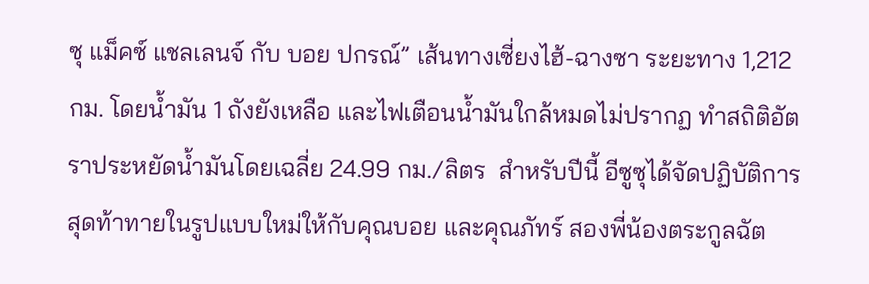ซุ แม็คซ์ แชลเลนจ์ กับ บอย ปกรณ์” เส้นทางเซี่ยงไฮ้-ฉางซา ระยะทาง 1,212 กม. โดยน้ำมัน 1 ถังยังเหลือ และไฟเตือนน้ำมันใกล้หมดไม่ปรากฏ ทำสถิติอัตราประหยัดน้ำมันโดยเฉลี่ย 24.99 กม./ลิตร  สำหรับปีนี้ อีซูซุได้จัดปฏิบัติการสุดท้าทายในรูปแบบใหม่ให้กับคุณบอย และคุณภัทร์ สองพี่น้องตระกูลฉัต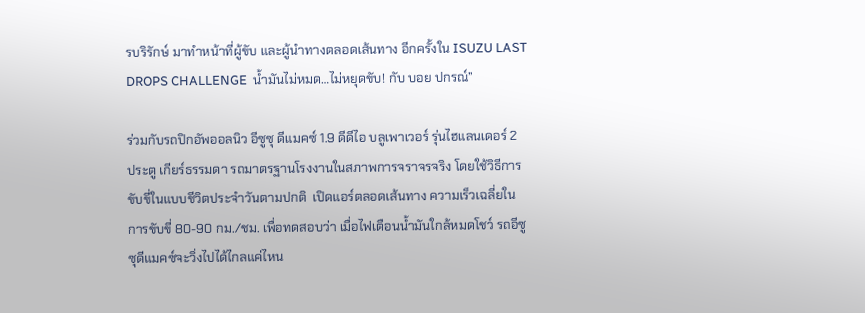รบริรักษ์ มาทำหน้าที่ผู้ขับ และผู้นำทางตลอดเส้นทาง อีกครั้งใน ISUZU LAST DROPS CHALLENGE  น้ำมันไม่หมด…ไม่หยุดขับ! กับ บอย ปกรณ์”

ร่วมกับรถปิกอัพออลนิว อีซูซุ ดีแมคซ์ 1.9 ดีดีไอ บลูเพาเวอร์ รุ่นไฮแลนเดอร์ 2 ประตู เกียร์ธรรมดา รถมาตรฐานโรงงานในสภาพการจราจรจริง โดยใช้วิธีการขับขี่ในแบบชีวิตประจำวันตามปกติ  เปิดแอร์ตลอดเส้นทาง ความเร็วเฉลี่ยในการขับขี่ 80-90 กม./ชม. เพื่อทดสอบว่า เมื่อไฟเตือนน้ำมันใกล้หมดโชว์ รถอีซูซุดีแมคซ์จะวิ่งไปได้ไกลแค่ไหน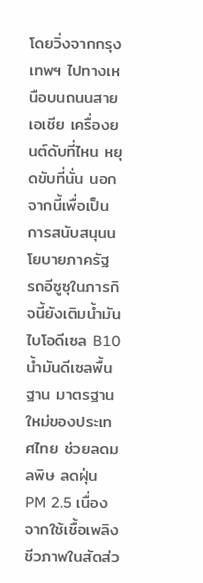โดยวิ่งจากกรุงเทพฯ ไปทางเหนือบนถนนสายเอเชีย เครื่องยนต์ดับที่ไหน หยุดขับที่นั่น นอกจากนี้เพื่อเป็นการสนับสนุนนโยบายภาครัฐ รถอีซูซุในภารกิจนี้ยังเติมน้ำมันไบโอดีเซล B10 น้ำมันดีเซลพื้นฐาน มาตรฐานใหม่ของประเทศไทย ช่วยลดมลพิษ ลดฝุ่น PM 2.5 เนื่องจากใช้เชื้อเพลิงชีวภาพในสัดส่ว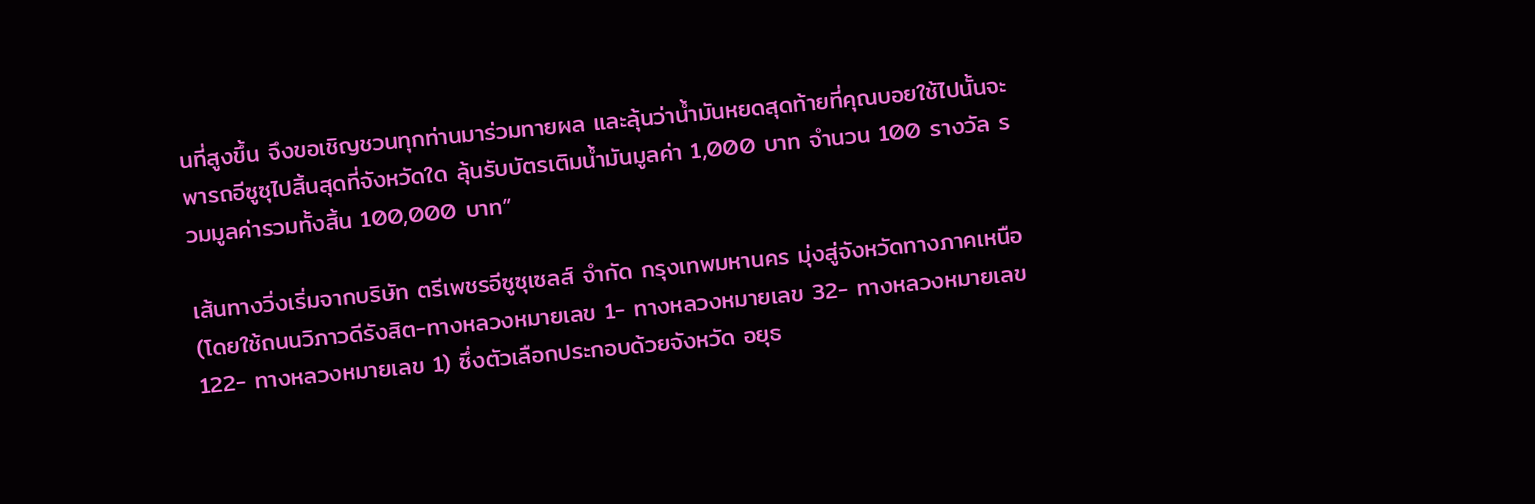นที่สูงขึ้น จึงขอเชิญชวนทุกท่านมาร่วมทายผล และลุ้นว่าน้ำมันหยดสุดท้ายที่คุณบอยใช้ไปนั้นจะพารถอีซูซุไปสิ้นสุดที่จังหวัดใด ลุ้นรับบัตรเติมน้ำมันมูลค่า 1,000 บาท จำนวน 100 รางวัล รวมมูลค่ารวมทั้งสิ้น 100,000 บาท”

เส้นทางวิ่งเริ่มจากบริษัท ตรีเพชรอีซูซุเซลส์ จำกัด กรุงเทพมหานคร มุ่งสู่จังหวัดทางภาคเหนือ (โดยใช้ถนนวิภาวดีรังสิต-ทางหลวงหมายเลข 1- ทางหลวงหมายเลข 32- ทางหลวงหมายเลข122- ทางหลวงหมายเลข 1) ซึ่งตัวเลือกประกอบด้วยจังหวัด อยุธ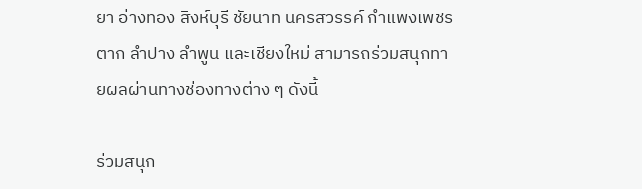ยา อ่างทอง สิงห์บุรี ชัยนาท นครสวรรค์ กำแพงเพชร ตาก ลำปาง ลำพูน และเชียงใหม่ สามารถร่วมสนุกทายผลผ่านทางช่องทางต่าง ๆ ดังนี้

ร่วมสนุก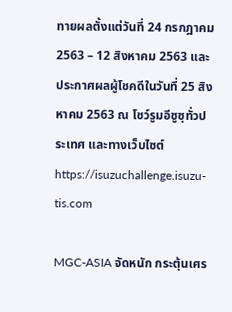ทายผลตั้งแต่วันที่ 24 กรกฎาคม 2563 – 12 สิงหาคม 2563 และประกาศผลผู้โชคดีในวันที่ 25 สิงหาคม 2563 ณ โชว์รูมอีซูซุทั่วประเทศ และทางเว็บไซต์ https://isuzuchallenge.isuzu-tis.com

MGC-ASIA จัดหนัก กระตุ้นเศร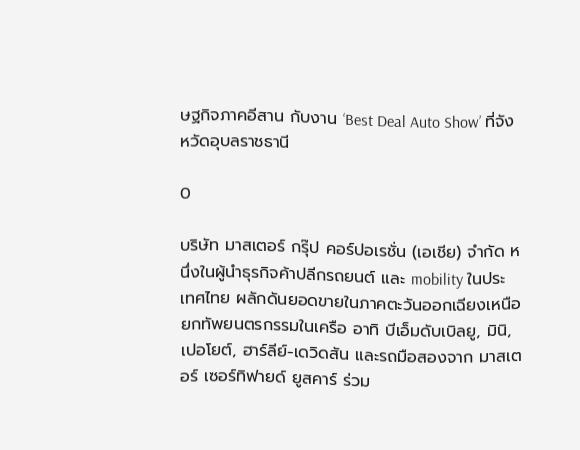ษฐกิจภาคอีสาน กับงาน ‘Best Deal Auto Show’ ที่จังหวัดอุบลราชธานี

0

บริษัท มาสเตอร์ กรุ๊ป คอร์ปอเรชั่น (เอเชีย) จำกัด หนึ่งในผู้นำธุรกิจค้าปลีกรถยนต์ และ mobility ในประเทศไทย ผลักดันยอดขายในภาคตะวันออกเฉียงเหนือ ยกทัพยนตรกรรมในเครือ อาทิ บีเอ็มดับเบิลยู, มินิ, เปอโยต์, ฮาร์ลีย์-เดวิดสัน และรถมือสองจาก มาสเตอร์ เซอร์ทิฟายด์ ยูสคาร์ ร่วม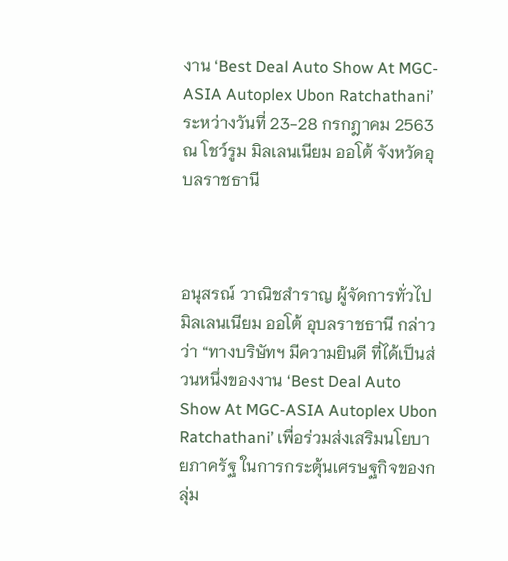งาน ‘Best Deal Auto Show At MGC-ASIA Autoplex Ubon Ratchathani’ ระหว่างวันที่ 23-28 กรกฎาคม 2563 ณ โชว์รูม มิลเลนเนียม ออโต้ จังหวัดอุบลราชธานี



อนุสรณ์ วาณิชสำราญ ผู้จัดการทั่วไป มิลเลนเนียม ออโต้ อุบลราชธานี กล่าวว่า “ทางบริษัทฯ มีความยินดี ที่ได้เป็นส่วนหนึ่งของงาน ‘Best Deal Auto Show At MGC-ASIA Autoplex Ubon Ratchathani’ เพื่อร่วมส่งเสริมนโยบายภาครัฐ ในการกระตุ้นเศรษฐกิจของกลุ่ม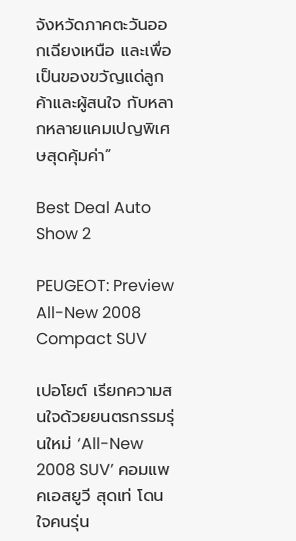จังหวัดภาคตะวันออกเฉียงเหนือ และเพื่อเป็นของขวัญแด่ลูกค้าและผู้สนใจ กับหลากหลายแคมเปญพิเศษสุดคุ้มค่า”

Best Deal Auto Show 2

PEUGEOT: Preview All-New 2008 Compact SUV

เปอโยต์ เรียกความสนใจด้วยยนตรกรรมรุ่นใหม่ ‘All-New 2008 SUV’ คอมแพคเอสยูวี สุดเท่ โดนใจคนรุ่น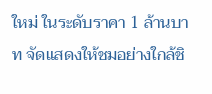ใหม่ ในระดับราคา 1 ล้านบาท จัดแสดงให้ชมอย่างใกล้ชิ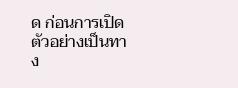ด ก่อนการเปิดตัวอย่างเป็นทาง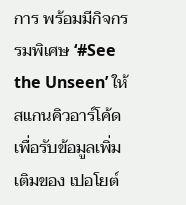การ พร้อมมีกิจกรรมพิเศษ ‘#See the Unseen’ ให้สแกนคิวอาร์โค้ดเพื่อรับข้อมูลเพิ่มเติมของ เปอโยต์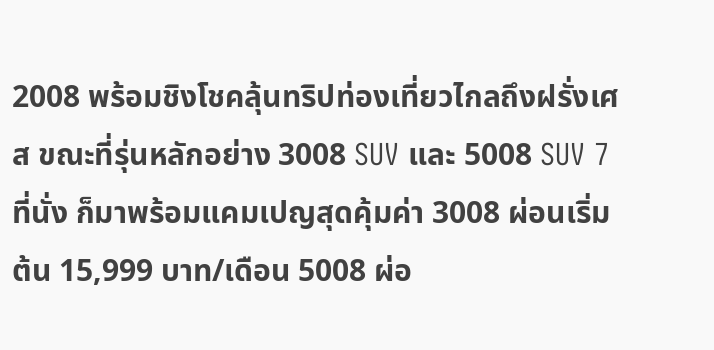2008 พร้อมชิงโชคลุ้นทริปท่องเที่ยวไกลถึงฝรั่งเศส ขณะที่รุ่นหลักอย่าง 3008 SUV และ 5008 SUV 7 ที่นั่ง ก็มาพร้อมแคมเปญสุดคุ้มค่า 3008 ผ่อนเริ่มต้น 15,999 บาท/เดือน 5008 ผ่อ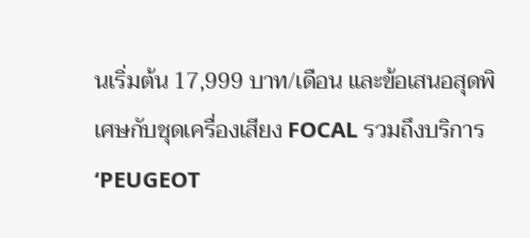นเริ่มต้น 17,999 บาท/เดือน และข้อเสนอสุดพิเศษกับชุดเครื่องเสียง FOCAL รวมถึงบริการ ‘PEUGEOT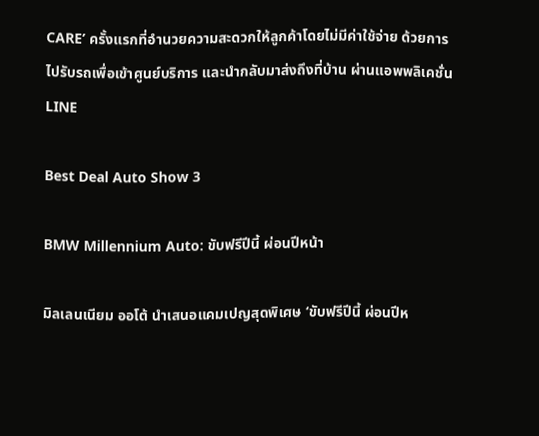CARE’ ครั้งแรกที่อำนวยความสะดวกให้ลูกค้าโดยไม่มีค่าใช้จ่าย ด้วยการไปรับรถเพื่อเข้าศูนย์บริการ และนำกลับมาส่งถึงที่บ้าน ผ่านแอพพลิเคชั่น LINE

Best Deal Auto Show 3

BMW Millennium Auto: ขับฟรีปีนี้ ผ่อนปีหน้า

มิลเลนเนียม ออโต้ นำเสนอแคมเปญสุดพิเศษ ‘ขับฟรีปีนี้ ผ่อนปีห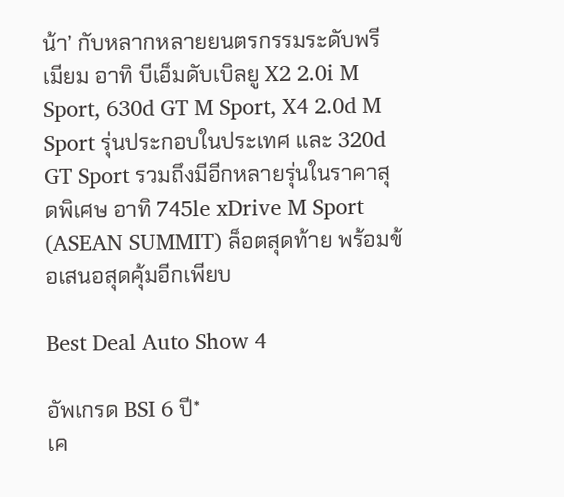น้า’ กับหลากหลายยนตรกรรมระดับพรีเมียม อาทิ บีเอ็มดับเบิลยู X2 2.0i M Sport, 630d GT M Sport, X4 2.0d M Sport รุ่นประกอบในประเทศ และ 320d GT Sport รวมถึงมีอีกหลายรุ่นในราคาสุดพิเศษ อาทิ 745le xDrive M Sport (ASEAN SUMMIT) ล็อตสุดท้าย พร้อมข้อเสนอสุดคุ้มอีกเพียบ

Best Deal Auto Show 4

อัพเกรด BSI 6 ปี*
เค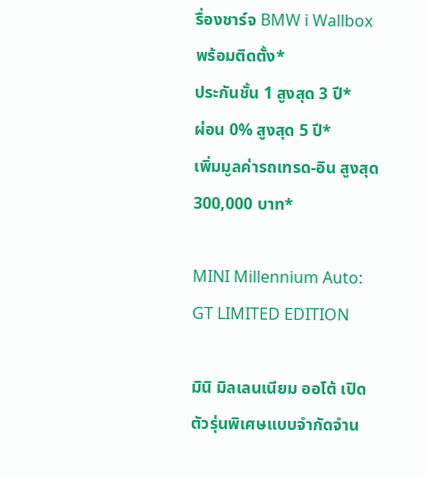รื่องชาร์จ BMW i Wallbox พร้อมติดตั้ง*
ประกันชั้น 1 สูงสุด 3 ปี*
ผ่อน 0% สูงสุด 5 ปี*
เพิ่มมูลค่ารถเทรด-อิน สูงสุด 300,000 บาท*

MINI Millennium Auto: GT LIMITED EDITION

มินิ มิลเลนเนียม ออโต้ เปิดตัวรุ่นพิเศษแบบจำกัดจำน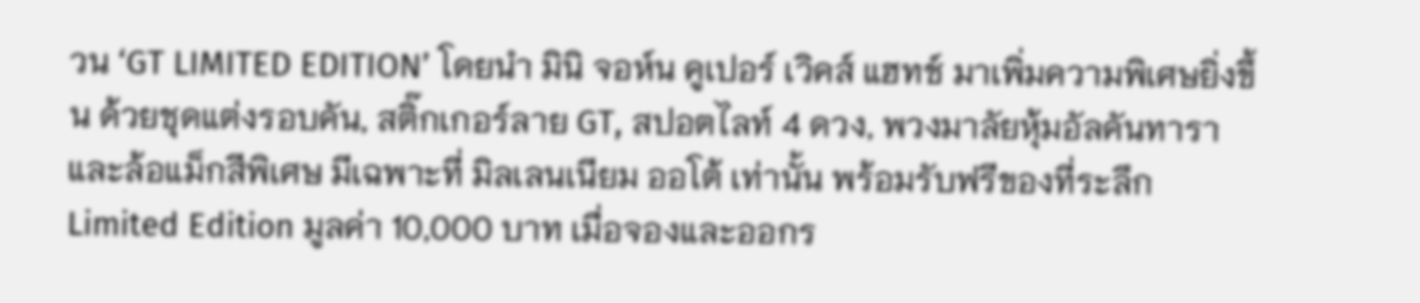วน ‘GT LIMITED EDITION’ โดยนำ มินิ จอห์น คูเปอร์ เวิคส์ แฮทช์ มาเพิ่มความพิเศษยิ่งขึ้น ด้วยชุดแต่งรอบคัน, สติ๊กเกอร์ลาย GT, สปอตไลท์ 4 ดวง, พวงมาลัยหุ้มอัลคันทาราและล้อแม็กสีพิเศษ มีเฉพาะที่ มิลเลนเนียม ออโต้ เท่านั้น พร้อมรับฟรีของที่ระลึก Limited Edition มูลค่า 10,000 บาท เมื่อจองและออกร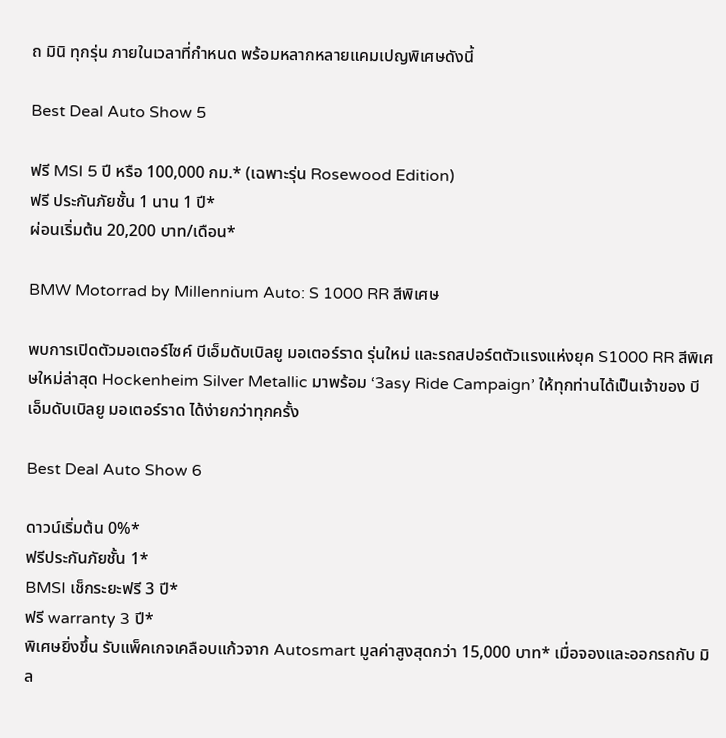ถ มินิ ทุกรุ่น ภายในเวลาที่กำหนด พร้อมหลากหลายแคมเปญพิเศษดังนี้

Best Deal Auto Show 5

ฟรี MSI 5 ปี หรือ 100,000 กม.* (เฉพาะรุ่น Rosewood Edition)
ฟรี ประกันภัยชั้น 1 นาน 1 ปี*
ผ่อนเริ่มต้น 20,200 บาท/เดือน*

BMW Motorrad by Millennium Auto: S 1000 RR สีพิเศษ

พบการเปิดตัวมอเตอร์ไซค์ บีเอ็มดับเบิลยู มอเตอร์ราด รุ่นใหม่ และรถสปอร์ตตัวแรงแห่งยุค S1000 RR สีพิเศษใหม่ล่าสุด Hockenheim Silver Metallic มาพร้อม ‘3asy Ride Campaign’ ให้ทุกท่านได้เป็นเจ้าของ บีเอ็มดับเบิลยู มอเตอร์ราด ได้ง่ายกว่าทุกครั้ง

Best Deal Auto Show 6

ดาวน์เริ่มต้น 0%*
ฟรีประกันภัยชั้น 1*
BMSI เช็กระยะฟรี 3 ปี*
ฟรี warranty 3 ปี*
พิเศษยิ่งขึ้น รับแพ็คเกจเคลือบแก้วจาก Autosmart มูลค่าสูงสุดกว่า 15,000 บาท* เมื่อจองและออกรถกับ มิล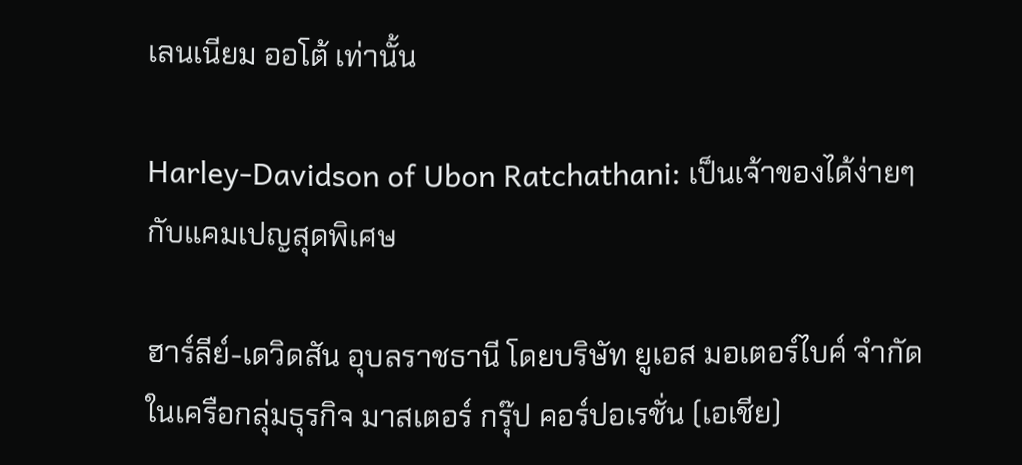เลนเนียม ออโต้ เท่านั้น

Harley-Davidson of Ubon Ratchathani: เป็นเจ้าของได้ง่ายๆ กับแคมเปญสุดพิเศษ

ฮาร์ลีย์-เดวิดสัน อุบลราชธานี โดยบริษัท ยูเอส มอเตอร์ไบค์ จำกัด ในเครือกลุ่มธุรกิจ มาสเตอร์ กรุ๊ป คอร์ปอเรชั่น (เอเชีย)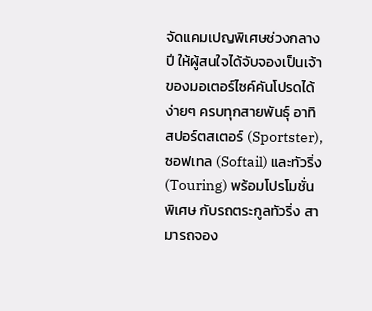จัดแคมเปญพิเศษช่วงกลางปี ให้ผู้สนใจได้จับจองเป็นเจ้าของมอเตอร์ไซค์คันโปรดได้ง่ายๆ ครบทุกสายพันธุ์ อาทิ สปอร์ตสเตอร์ (Sportster), ซอฟเทล (Softail) และทัวริ่ง (Touring) พร้อมโปรโมชั่นพิเศษ กับรถตระกูลทัวริ่ง สามารถจอง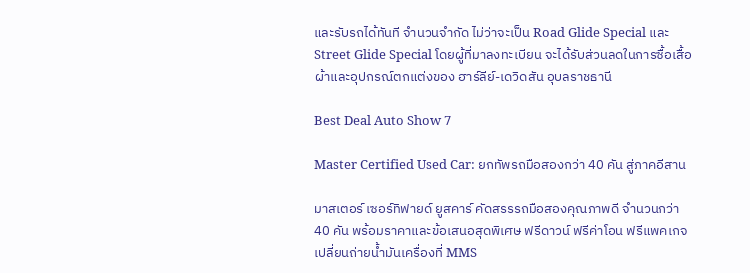และรับรถได้ทันที จำนวนจำกัด ไม่ว่าจะเป็น Road Glide Special และ Street Glide Special โดยผู้ที่มาลงทะเบียน จะได้รับส่วนลดในการซื้อเสื้อผ้าและอุปกรณ์ตกแต่งของ ฮาร์ลีย์-เดวิดสัน อุบลราชธานี

Best Deal Auto Show 7

Master Certified Used Car: ยกทัพรถมือสองกว่า 40 คัน สู่ภาคอีสาน

มาสเตอร์ เซอร์ทิฟายด์ ยูสคาร์ คัดสรรรถมือสองคุณภาพดี จำนวนกว่า 40 คัน พร้อมราคาและข้อเสนอสุดพิเศษ ฟรีดาวน์ ฟรีค่าโอน ฟรีแพคเกจเปลี่ยนถ่ายน้ำมันเครื่องที่ MMS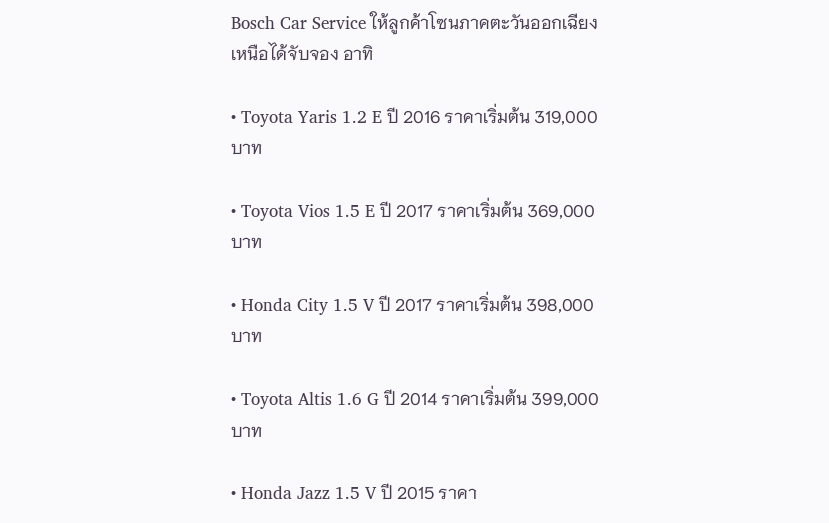Bosch Car Service ให้ลูกค้าโซนภาคตะวันออกเฉียงเหนือได้จับจอง อาทิ

• Toyota Yaris 1.2 E ปี 2016 ราคาเริ่มต้น 319,000 บาท

• Toyota Vios 1.5 E ปี 2017 ราคาเริ่มต้น 369,000 บาท

• Honda City 1.5 V ปี 2017 ราคาเริ่มต้น 398,000 บาท

• Toyota Altis 1.6 G ปี 2014 ราคาเริ่มต้น 399,000 บาท

• Honda Jazz 1.5 V ปี 2015 ราคา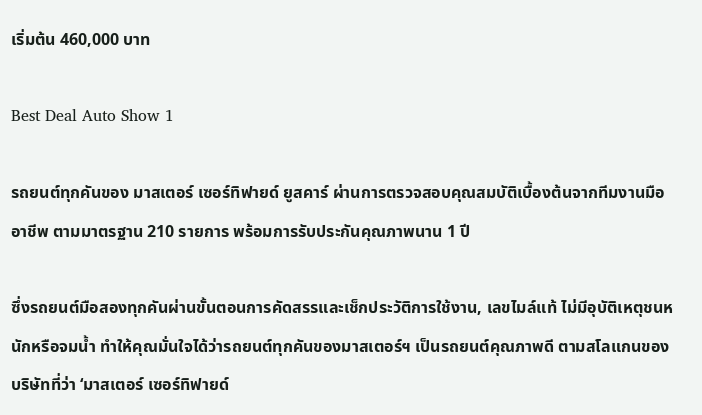เริ่มต้น 460,000 บาท

Best Deal Auto Show 1

รถยนต์ทุกคันของ มาสเตอร์ เซอร์ทิฟายด์ ยูสคาร์ ผ่านการตรวจสอบคุณสมบัติเบื้องต้นจากทีมงานมืออาชีพ ตามมาตรฐาน 210 รายการ พร้อมการรับประกันคุณภาพนาน 1 ปี

ซึ่งรถยนต์มือสองทุกคันผ่านขั้นตอนการคัดสรรและเช็กประวัติการใช้งาน, เลขไมล์แท้ ไม่มีอุบัติเหตุชนหนักหรือจมน้ำ ทำให้คุณมั่นใจได้ว่ารถยนต์ทุกคันของมาสเตอร์ฯ เป็นรถยนต์คุณภาพดี ตามสโลแกนของบริษัทที่ว่า ‘มาสเตอร์ เซอร์ทิฟายด์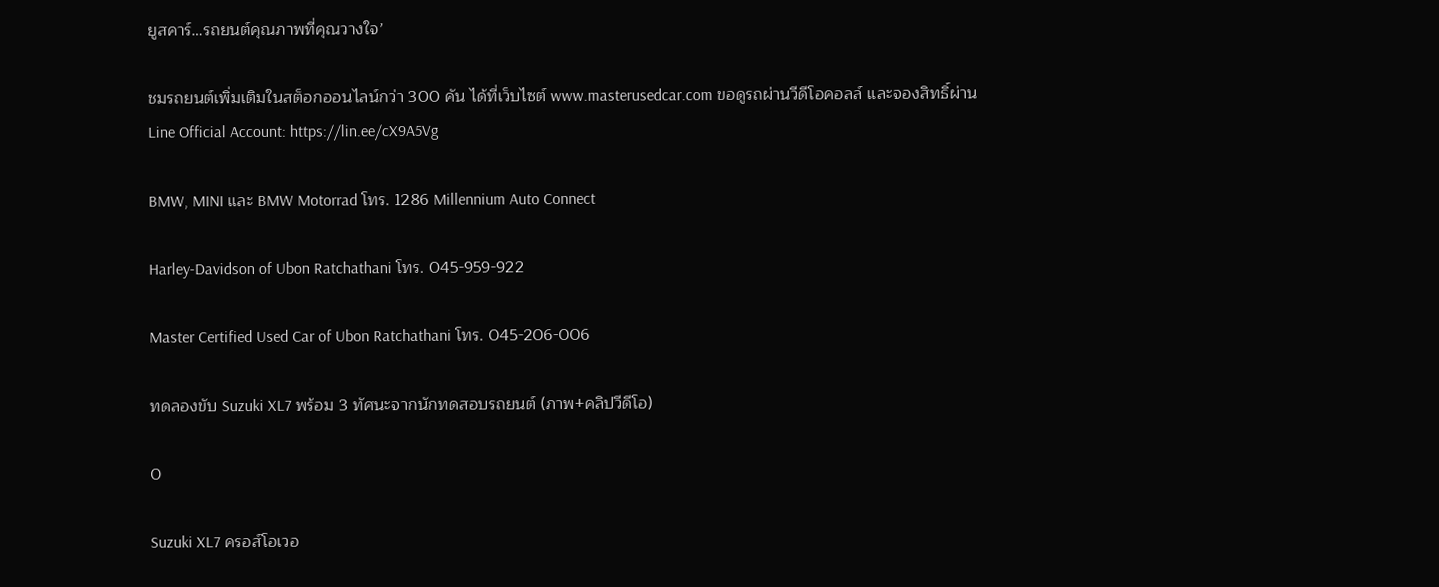ยูสคาร์…รถยนต์คุณภาพที่คุณวางใจ’

ชมรถยนต์เพิ่มเติมในสต็อกออนไลน์กว่า 300 คัน ได้ที่เว็บไซต์ www.masterusedcar.com ขอดูรถผ่านวีดีโอคอลล์ และจองสิทธิ์ผ่าน Line Official Account: https://lin.ee/cX9A5Vg

BMW, MINI และ BMW Motorrad โทร. 1286 Millennium Auto Connect

Harley-Davidson of Ubon Ratchathani โทร. 045-959-922

Master Certified Used Car of Ubon Ratchathani โทร. 045-206-006

ทดลองขับ Suzuki XL7 พร้อม 3 ทัศนะจากนักทดสอบรถยนต์ (ภาพ+คลิปวีดีโอ)

0

Suzuki XL7 ครอส์โอเวอ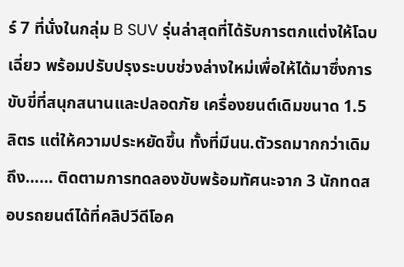ร์ 7 ที่นั่งในกลุ่ม B SUV รุ่นล่าสุดที่ได้รับการตกแต่งให้โฉบเฉี่ยว พร้อมปรับปรุงระบบช่วงล่างใหม่เพื่อให้ได้มาซึ่งการขับขี่ที่สนุกสนานและปลอดภัย เครื่องยนต์เดิมขนาด 1.5 ลิตร แต่ให้ความประหยัดขึ้น ทั้งที่มีนน.ตัวรถมากกว่าเดิมถึง…… ติดตามการทดลองขับพร้อมทัศนะจาก 3 นักทดสอบรถยนต์ได้ที่คลิปวีดีโอค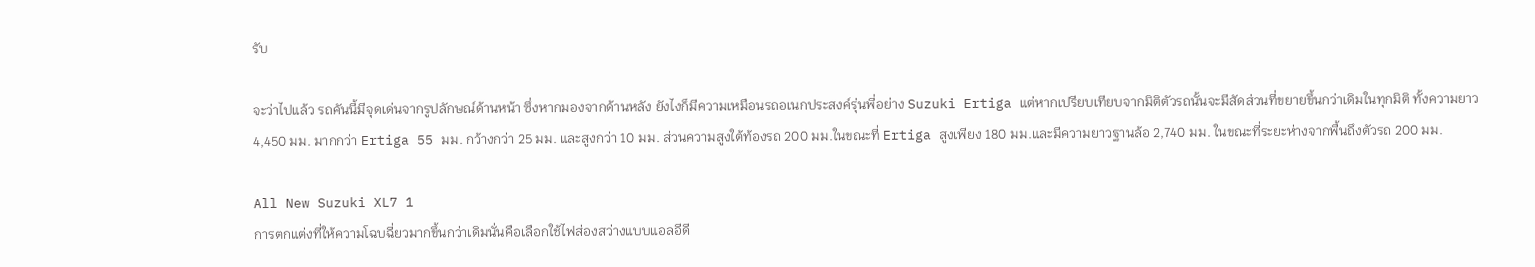รับ

จะว่าไปแล้ว รถคันนี้มีจุดเด่นจากรูปลักษณ์ด้านหน้า ซึ่งหากมองจากด้านหลัง ยังไงก็มีความเหมือนรถอเนกประสงค์รุ่นพี่อย่าง Suzuki Ertiga แต่หากเปรียบเทียบจากมิติตัวรถนั้นจะมีสัดส่วนที่ขยายขึ้นกว่าเดิมในทุกมิติ ทั้งความยาว 4,450 มม. มากกว่า Ertiga 55 มม. กว้างกว่า 25 มม. และสูงกว่า 10 มม. ส่วนความสูงใต้ท้องรถ 200 มม.ในขณะที่ Ertiga สูงเพียง 180 มม.และมีความยาวฐานล้อ 2,740 มม. ในขณะที่ระยะห่างจากพื้นถึงตัวรถ 200 มม.

All New Suzuki XL7 1
การตกแต่งที่ให้ความโฉบฉี่ยวมากขึ้นกว่าเดิมนั่นคือเลือกใช้ไฟส่องสว่างแบบแอลอีดี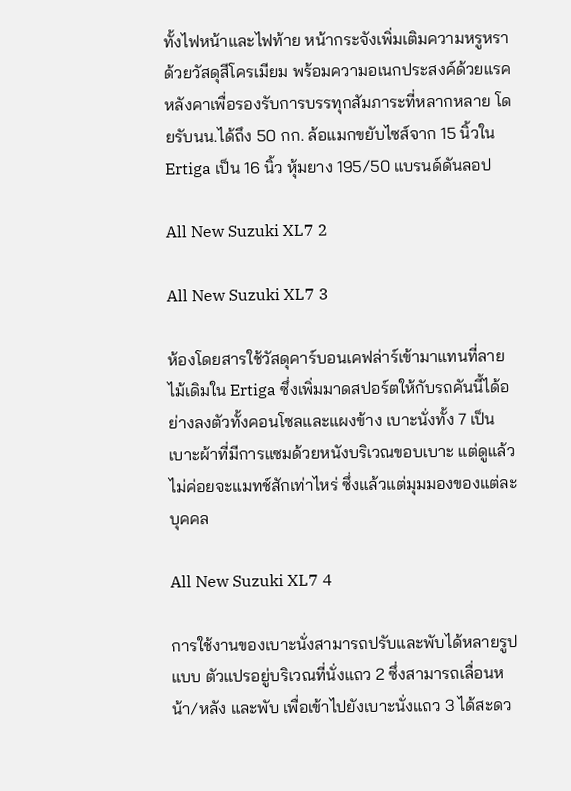ทั้งไฟหน้าและไฟท้าย หน้ากระจังเพิ่มเติมความหรูหราด้วยวัสดุสีโครเมียม พร้อมความอเนกประสงค์ด้วยแรคหลังคาเพื่อรองรับการบรรทุกสัมภาระที่หลากหลาย โดยรับนน.ได้ถึง 50 กก. ล้อแมกขยับไซส์จาก 15 นิ้วใน Ertiga เป็น 16 นิ้ว หุ้มยาง 195/50 แบรนด์ดันลอป

All New Suzuki XL7 2

All New Suzuki XL7 3

ห้องโดยสารใช้วัสดุคาร์บอนเคฟล่าร์เข้ามาแทนที่ลายไม้เดิมใน Ertiga ซึ่งเพิ่มมาดสปอร์ตให้กับรถคันนี้ได้อย่างลงตัวทั้งคอนโซลและแผงข้าง เบาะนั่งทั้ง 7 เป็นเบาะผ้าที่มีการแซมด้วยหนังบริเวณขอบเบาะ แต่ดูแล้วไม่ค่อยจะแมทช์สักเท่าไหร่ ซึ่งแล้วแต่มุมมองของแต่ละบุคคล

All New Suzuki XL7 4

การใช้งานของเบาะนั่งสามารถปรับและพับได้หลายรูปแบบ ตัวแปรอยู่บริเวณที่นั่งแถว 2 ซึ่งสามารถเลื่อนหน้า/หลัง และพับ เพื่อเข้าไปยังเบาะนั่งแถว 3 ได้สะดว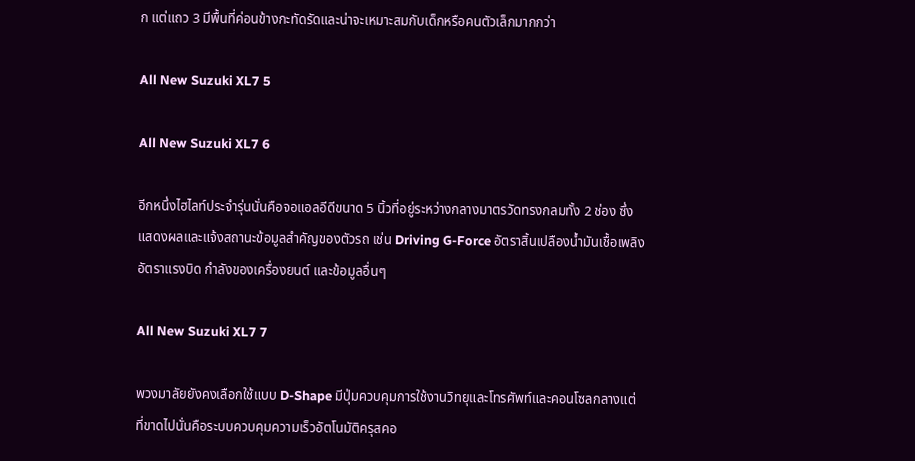ก แต่แถว 3 มีพื้นที่ค่อนข้างกะทัดรัดและน่าจะเหมาะสมกับเด็กหรือคนตัวเล็กมากกว่า

All New Suzuki XL7 5

All New Suzuki XL7 6

อีกหนึ่งไฮไลท์ประจำรุ่นนั่นคือจอแอลอีดีขนาด 5 นิ้วที่อยู่ระหว่างกลางมาตรวัดทรงกลมทั้ง 2 ช่อง ซึ่งแสดงผลและแจ้งสถานะข้อมูลสำคัญของตัวรถ เช่น Driving G-Force อัตราสิ้นเปลืองน้ำมันเชื้อเพลิง อัตราแรงบิด กำลังของเครื่องยนต์ และข้อมูลอื่นๆ

All New Suzuki XL7 7

พวงมาลัยยังคงเลือกใช้แบบ D-Shape มีปุ่มควบคุมการใช้งานวิทยุและโทรศัพท์และคอนโซลกลางแต่ที่ขาดไปนั่นคือระบบควบคุมความเร็วอัตโนมัติครุสคอ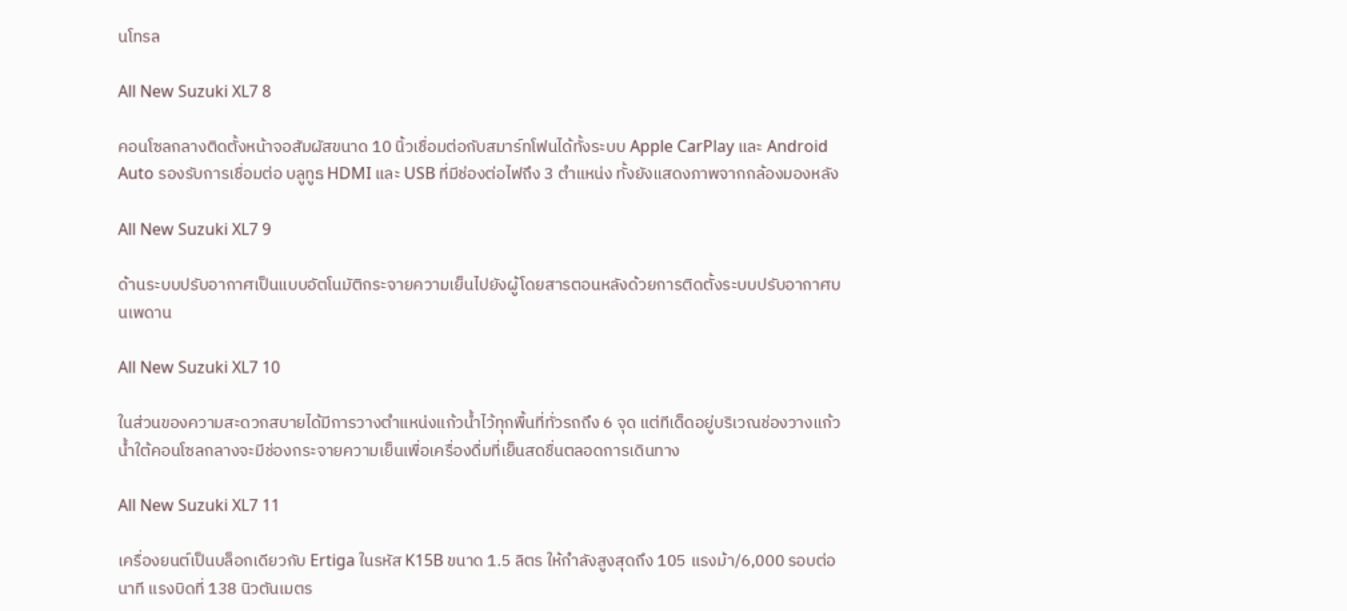นโทรล

All New Suzuki XL7 8

คอนโซลกลางติดตั้งหน้าจอสัมผัสขนาด 10 นิ้วเชื่อมต่อกับสมาร์ทโฟนได้ทั้งระบบ Apple CarPlay และ Android Auto รองรับการเชื่อมต่อ บลูทูธ HDMI และ USB ที่มีช่องต่อไฟถึง 3 ตำแหน่ง ทั้งยังแสดงภาพจากกล้องมองหลัง

All New Suzuki XL7 9

ด้านระบบปรับอากาศเป็นแบบอัตโนมัติกระจายความเย็นไปยังผู้โดยสารตอนหลังด้วยการติดตั้งระบบปรับอากาศบนเพดาน

All New Suzuki XL7 10

ในส่วนของความสะดวกสบายได้มีการวางตำแหน่งแก้วน้ำไว้ทุกพื้นที่ทั่วรถถึง 6 จุด แต่ทีเด็ดอยู่บริเวณช่องวางแก้วน้ำใต้คอนโซลกลางจะมีช่องกระจายความเย็นเพื่อเครื่องดื่มที่เย็นสดชื่นตลอดการเดินทาง

All New Suzuki XL7 11

เครื่องยนต์เป็นบล็อกเดียวกับ Ertiga ในรหัส K15B ขนาด 1.5 ลิตร ให้กำลังสูงสุดถึง 105 แรงม้า/6,000 รอบต่อนาที แรงบิดที่ 138 นิวตันเมตร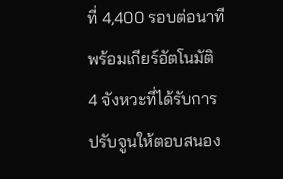ที่ 4,400 รอบต่อนาที พร้อมเกียร์อัตโนมัติ 4 จังหวะที่ได้รับการปรับจูนให้ตอบสนอง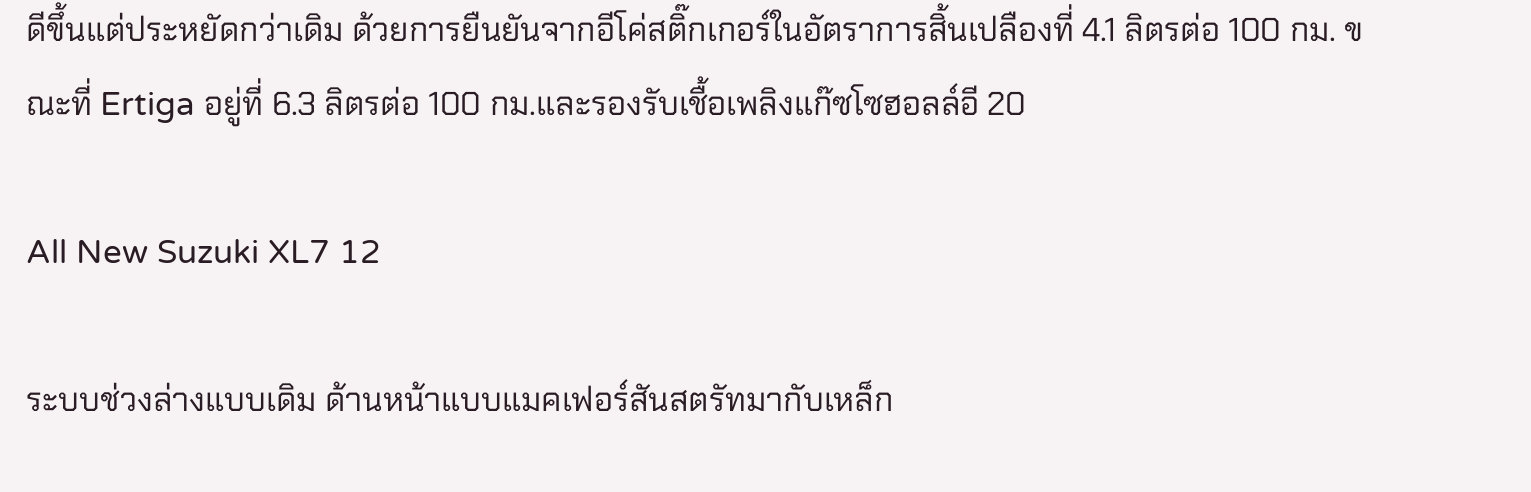ดีขึ้นแต่ประหยัดกว่าเดิม ด้วยการยืนยันจากอีโค่สติ๊กเกอร์ในอัตราการสิ้นเปลืองที่ 4.1 ลิตรต่อ 100 กม. ขณะที่ Ertiga อยู่ที่ 6.3 ลิตรต่อ 100 กม.และรองรับเชื้อเพลิงแก๊ซโซฮอลล์อี 20

All New Suzuki XL7 12

ระบบช่วงล่างแบบเดิม ด้านหน้าแบบแมคเฟอร์สันสตรัทมากับเหล็ก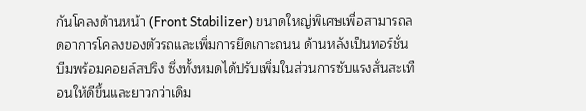กันโคลงด้านหน้า (Front Stabilizer) ขนาดใหญ่พิเศษเพื่อสามารถลดอาการโคลงของตัวรถและเพิ่มการยึดเกาะถนน ด้านหลังเป็นทอร์ชั่นบีมพร้อมคอยล์สปริง ซึ่งทั้งหมดได้ปรับเพิ่มในส่วนการซับแรงสั่นสะเทือนให้ดีขึ้นและยาวกว่าเดิม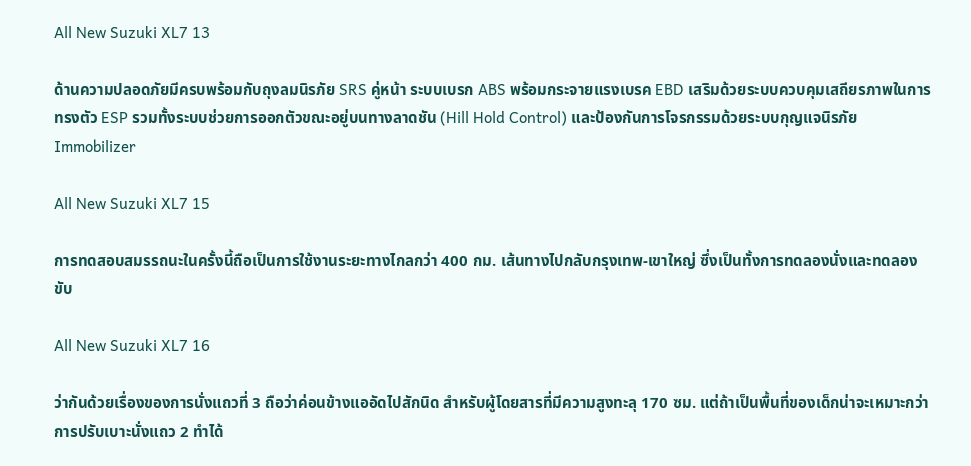All New Suzuki XL7 13

ด้านความปลอดภัยมีครบพร้อมกับถุงลมนิรภัย SRS คู่หน้า ระบบเบรก ABS พร้อมกระจายแรงเบรค EBD เสริมด้วยระบบควบคุมเสถียรภาพในการทรงตัว ESP รวมทั้งระบบช่วยการออกตัวขณะอยู่บนทางลาดชัน (Hill Hold Control) และป้องกันการโจรกรรมด้วยระบบกุญแจนิรภัย Immobilizer

All New Suzuki XL7 15

การทดสอบสมรรถนะในครั้งนี้ถือเป็นการใช้งานระยะทางไกลกว่า 400 กม. เส้นทางไปกลับกรุงเทพ-เขาใหญ่ ซึ่งเป็นทั้งการทดลองนั่งและทดลองขับ

All New Suzuki XL7 16

ว่ากันด้วยเรื่องของการนั่งแถวที่ 3 ถือว่าค่อนข้างแออัดไปสักนิด สำหรับผู้โดยสารที่มีความสูงทะลุ 170 ซม. แต่ถ้าเป็นพื้นที่ของเด็กน่าจะเหมาะกว่า การปรับเบาะนั่งแถว 2 ทำได้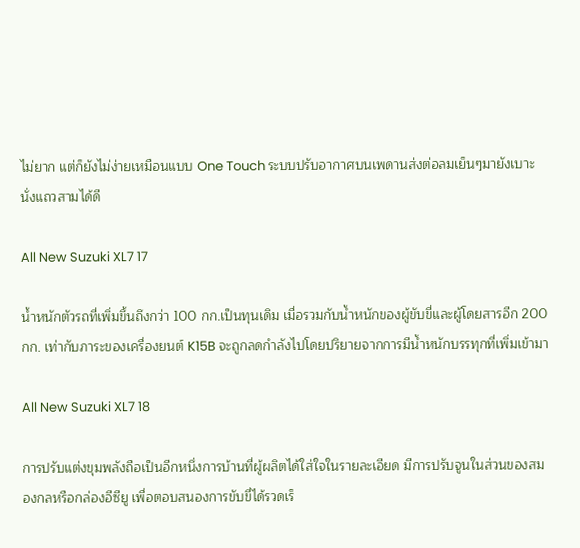ไม่ยาก แต่ก็ยังไม่ง่ายเหมือนแบบ One Touch ระบบปรับอากาศบนเพดานส่งต่อลมเย็นๆมายังเบาะนั่งแถวสามได้ดี

All New Suzuki XL7 17

น้ำหนักตัวรถที่เพิ่มขึ้นถึงกว่า 100 กก.เป็นทุนเดิม เมื่อรวมกับน้ำหนักของผู้ขับขี่และผู้โดยสารอีก 200 กก. เท่ากับภาระของเครื่องยนต์ K15B จะถูกลดกำลังไปโดยปริยายจากการมีน้ำหนักบรรทุกที่เพิ่มเข้ามา

All New Suzuki XL7 18

การปรับแต่งขุมพลังถือเป็นอีกหนึ่งการบ้านที่ผู้ผลิตได้ใส่ใจในรายละเอียด มีการปรับจูนในส่วนของสมองกลหรือกล่องอีซียู เพื่อตอบสนองการขับขี่ได้รวดเร็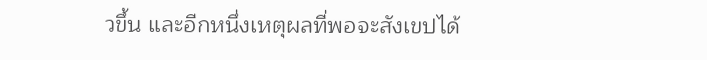วขึ้น และอีกหนึ่งเหตุผลที่พอจะสังเขปได้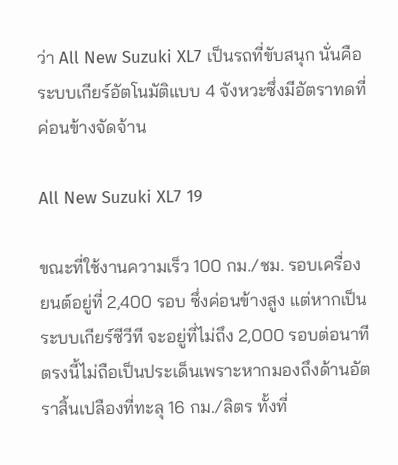ว่า All New Suzuki XL7 เป็นรถที่ขับสนุก นั่นคือระบบเกียร์อัตโนมัติแบบ 4 จังหวะซึ่งมีอัตราทดที่ค่อนข้างจัดจ้าน

All New Suzuki XL7 19

ขณะที่ใช้งานความเร็ว 100 กม./ชม. รอบเครื่องยนต์อยู่ที่ 2,400 รอบ ซึ่งค่อนข้างสูง แต่หากเป็นระบบเกียร์ซีวีที จะอยู่ที่ไม่ถึง 2,000 รอบต่อนาที ตรงนี้ไม่ถือเป็นประเด็นเพราะหากมองถึงด้านอัตราสิ้นเปลืองที่ทะลุ 16 กม./ลิตร ทั้งที่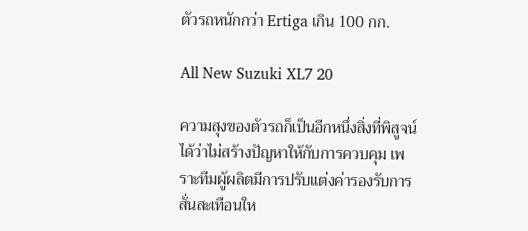ตัวรถหนักกว่า Ertiga เกิน 100 กก.

All New Suzuki XL7 20

ความสุงของตัวรถก็เป็นอีกหนึ่งสิ่งที่พิสูจน์ได้ว่าไม่สร้างปัญหาให้กับการควบคุม เพราะทีมผู้ผลิตมีการปรับแต่งค่ารองรับการสั่นสะเทือนให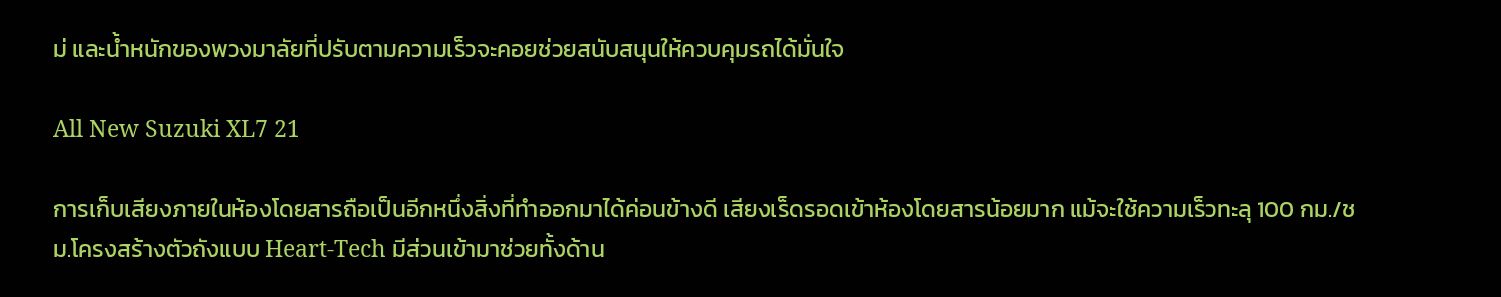ม่ และน้ำหนักของพวงมาลัยที่ปรับตามความเร็วจะคอยช่วยสนับสนุนให้ควบคุมรถได้มั่นใจ

All New Suzuki XL7 21

การเก็บเสียงภายในห้องโดยสารถือเป็นอีกหนึ่งสิ่งที่ทำออกมาได้ค่อนข้างดี เสียงเร็ดรอดเข้าห้องโดยสารน้อยมาก แม้จะใช้ความเร็วทะลุ 100 กม./ชม.โครงสร้างตัวถังแบบ Heart-Tech มีส่วนเข้ามาช่วยทั้งด้าน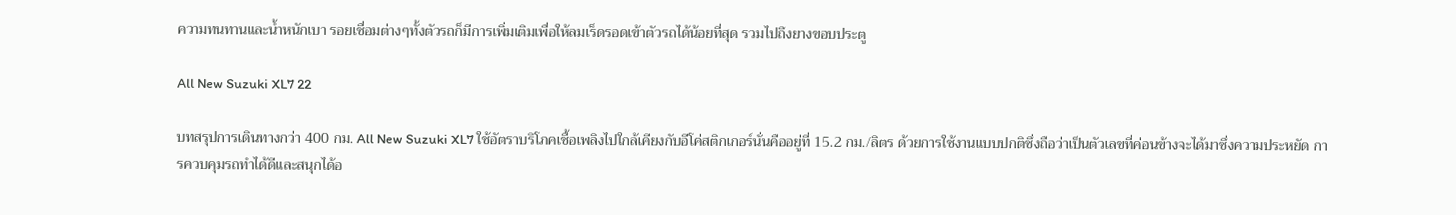ความทนทานและน้ำหนักเบา รอยเชื่อมต่างๆทั้งตัวรถก็มีการเพิ่มเติมเพื่อให้ลมเร็ดรอดเข้าตัวรถได้น้อยที่สุด รวมไปถึงยางขอบประตู

All New Suzuki XL7 22

บทสรุปการเดินทางกว่า 400 กม. All New Suzuki XL7 ใช้อัตราบริโภคเชื้อเพลิงไปใกล้เคียงกับอีโค่สติกเกอร์นั่นคืออยู่ที่ 15.2 กม./ลิตร ด้วยการใช้งานแบบปกติซึ่งถือว่าเป็นตัวเลขที่ค่อนข้างจะได้มาซึ่งความประหยัด การควบคุมรถทำได้ดีและสนุกได้อ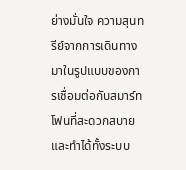ย่างมั่นใจ ความสุนทรีย์จากการเดินทางมาในรูปแบบของการเชื่อมต่อกับสมาร์ทโฟนที่สะดวกสบายและทำได้ทั้งระบบ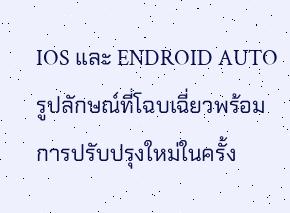IOS และ ENDROID AUTO รูปลักษณ์ที่โฉบเฉี่ยวพร้อมการปรับปรุงใหม่ในครั้ง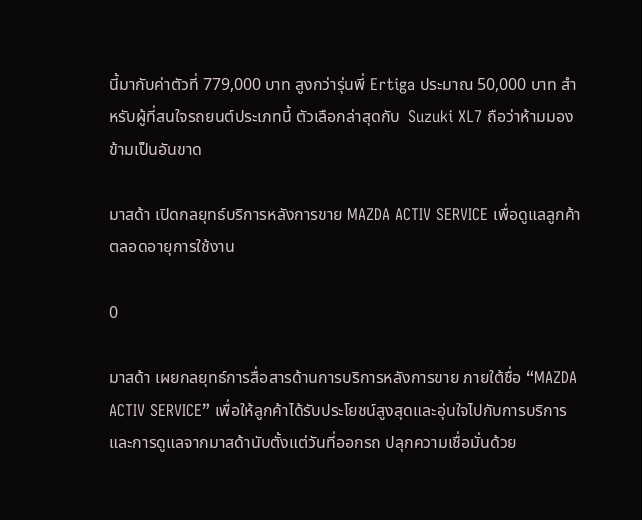นี้มากับค่าตัวที่ 779,000 บาท สูงกว่ารุ่นพี่ Ertiga ประมาณ 50,000 บาท สำหรับผู้ที่สนใจรถยนต์ประเภทนี้ ตัวเลือกล่าสุดกับ  Suzuki XL7 ถือว่าห้ามมองข้ามเป็นอันขาด

มาสด้า เปิดกลยุทธ์บริการหลังการขาย MAZDA ACTIV SERVICE เพื่อดูแลลูกค้าตลอดอายุการใช้งาน

0

มาสด้า เผยกลยุทธ์การสื่อสารด้านการบริการหลังการขาย ภายใต้ชื่อ “MAZDA ACTIV SERVICE” เพื่อให้ลูกค้าได้รับประโยชน์สูงสุดและอุ่นใจไปกับการบริการและการดูแลจากมาสด้านับตั้งแต่วันที่ออกรถ ปลุกความเชื่อมั่นด้วย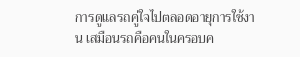การดูแลรถคู่ใจไปตลอดอายุการใช้งาน เสมือนรถคือคนในครอบค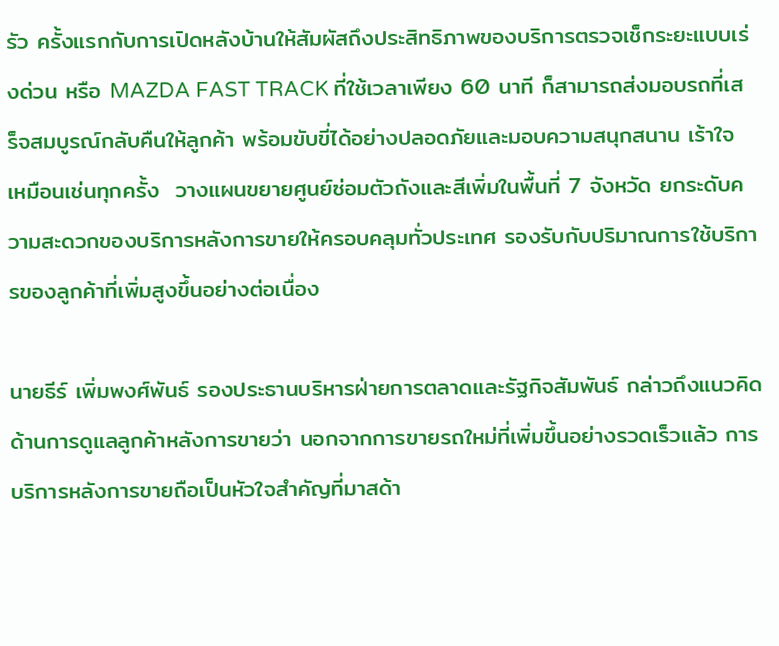รัว ครั้งแรกกับการเปิดหลังบ้านให้สัมผัสถึงประสิทธิภาพของบริการตรวจเช็กระยะแบบเร่งด่วน หรือ MAZDA FAST TRACK ที่ใช้เวลาเพียง 60 นาที ก็สามารถส่งมอบรถที่เสร็จสมบูรณ์กลับคืนให้ลูกค้า พร้อมขับขี่ได้อย่างปลอดภัยและมอบความสนุกสนาน เร้าใจ เหมือนเช่นทุกครั้ง  วางแผนขยายศูนย์ซ่อมตัวถังและสีเพิ่มในพื้นที่ 7 จังหวัด ยกระดับความสะดวกของบริการหลังการขายให้ครอบคลุมทั่วประเทศ รองรับกับปริมาณการใช้บริการของลูกค้าที่เพิ่มสูงขึ้นอย่างต่อเนื่อง

นายธีร์ เพิ่มพงศ์พันธ์ รองประธานบริหารฝ่ายการตลาดและรัฐกิจสัมพันธ์ กล่าวถึงแนวคิดด้านการดูแลลูกค้าหลังการขายว่า นอกจากการขายรถใหม่ที่เพิ่มขึ้นอย่างรวดเร็วแล้ว การบริการหลังการขายถือเป็นหัวใจสำคัญที่มาสด้า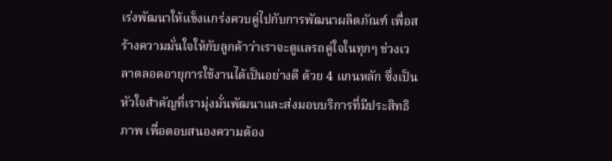เร่งพัฒนาให้แข็งแกร่งควบคู่ไปกับการพัฒนาผลิตภัณฑ์ เพื่อสร้างความมั่นใจให้กับลูกค้าว่าเราจะดูแลรถคู่ใจในทุกๆ ช่วงเวลาตลอดอายุการใช้งานได้เป็นอย่างดี ด้วย 4 แกนหลัก ซึ่งเป็นหัวใจสำคัญที่เรามุ่งมั่นพัฒนาและส่งมอบบริการที่มีประสิทธิภาพ เพื่อตอบสนองความต้อง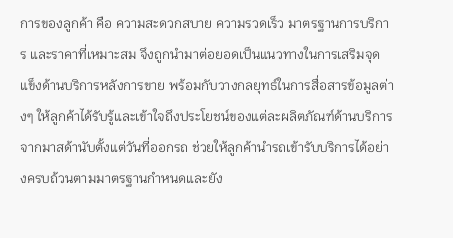การของลูกค้า คือ ความสะดวกสบาย ความรวดเร็ว มาตรฐานการบริการ และราคาที่เหมาะสม จึงถูกนำมาต่อยอดเป็นแนวทางในการเสริมจุดแข็งด้านบริการหลังการขาย พร้อมกับวางกลยุทธ์ในการสื่อสารข้อมูลต่างๆ ให้ลูกค้าได้รับรู้และเข้าใจถึงประโยชน์ของแต่ละผลิตภัณฑ์ด้านบริการจากมาสด้านับตั้งแต่วันที่ออกรถ ช่วยให้ลูกค้านำรถเข้ารับบริการได้อย่างครบถ้วนตามมาตรฐานกำหนดและยัง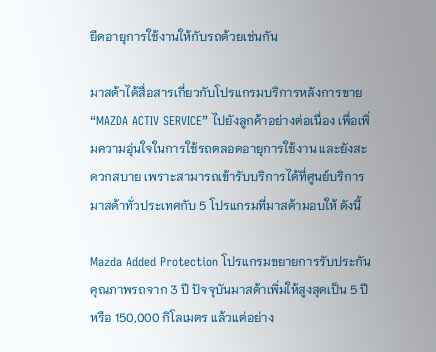ยืดอายุการใช้งานให้กับรถด้วยเช่นกัน

มาสด้าได้สื่อสารเกี่ยวกับโปรแกรมบริการหลังการขาย “MAZDA ACTIV SERVICE” ไปยังลูกค้าอย่างต่อเนื่อง เพื่อเพิ่มความอุ่นใจในการใช้รถตลอดอายุการใช้งาน และยังสะดวกสบาย เพราะสามารถเข้ารับบริการได้ที่ศูนย์บริการมาสด้าทั่วประเทศกับ 5 โปรแกรมที่มาสด้ามอบให้ ดังนี้

Mazda Added Protection โปรแกรมขยายการรับประกันคุณภาพรถจาก 3 ปี ปัจจุบันมาสด้าเพิ่มให้สูงสุดเป็น 5 ปี หรือ 150,000 กิโลเมตร แล้วแต่อย่าง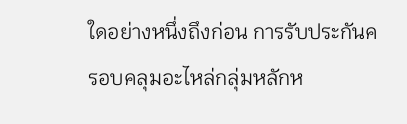ใดอย่างหนึ่งถึงก่อน การรับประกันครอบคลุมอะไหล่กลุ่มหลักห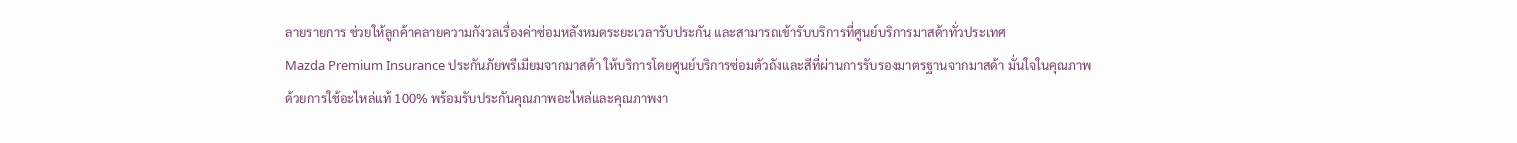ลายรายการ ช่วยให้ลูกค้าคลายความกังวลเรื่องค่าซ่อมหลังหมดระยะเวลารับประกัน และสามารถเข้ารับบริการที่ศูนย์บริการมาสด้าทั่วประเทศ
Mazda Premium Insurance ประกันภัยพรีเมียมจากมาสด้า ให้บริการโดยศูนย์บริการซ่อมตัวถังและสีที่ผ่านการรับรองมาตรฐานจากมาสด้า มั่นใจในคุณภาพด้วยการใช้อะไหล่แท้ 100% พร้อมรับประกันคุณภาพอะไหล่และคุณภาพงา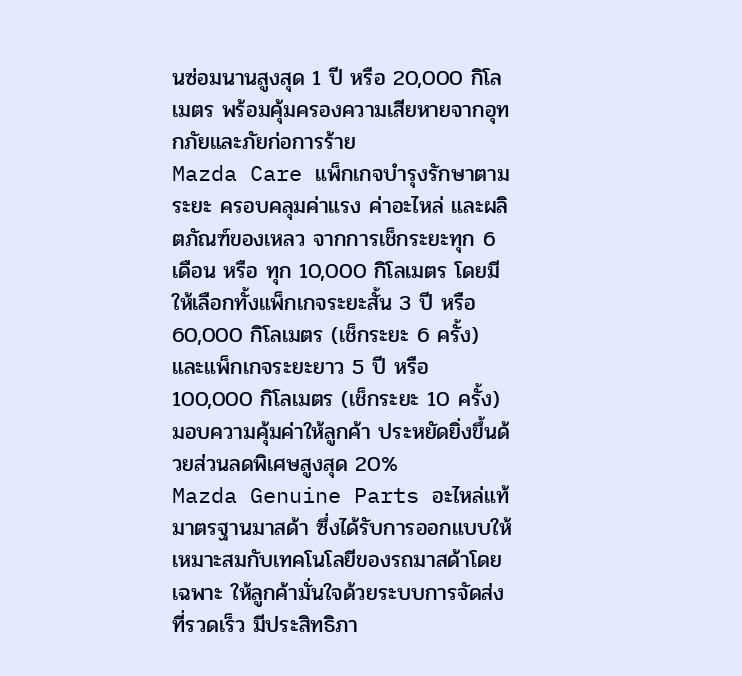นซ่อมนานสูงสุด 1 ปี หรือ 20,000 กิโลเมตร พร้อมคุ้มครองความเสียหายจากอุทกภัยและภัยก่อการร้าย
Mazda Care แพ็กเกจบำรุงรักษาตามระยะ ครอบคลุมค่าแรง ค่าอะไหล่ และผลิตภัณฑ์ของเหลว จากการเช็กระยะทุก 6 เดือน หรือ ทุก 10,000 กิโลเมตร โดยมีให้เลือกทั้งแพ็กเกจระยะสั้น 3 ปี หรือ 60,000 กิโลเมตร (เช็กระยะ 6 ครั้ง) และแพ็กเกจระยะยาว 5 ปี หรือ 100,000 กิโลเมตร (เช็กระยะ 10 ครั้ง) มอบความคุ้มค่าให้ลูกค้า ประหยัดยิ่งขึ้นด้วยส่วนลดพิเศษสูงสุด 20%
Mazda Genuine Parts อะไหล่แท้มาตรฐานมาสด้า ซึ่งได้รับการออกแบบให้เหมาะสมกับเทคโนโลยีของรถมาสด้าโดยเฉพาะ ให้ลูกค้ามั่นใจด้วยระบบการจัดส่งที่รวดเร็ว มีประสิทธิภา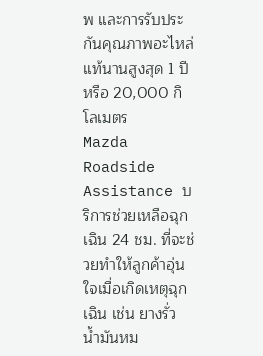พ และการรับประกันคุณภาพอะไหล่แท้นานสูงสุด 1 ปี หรือ 20,000 กิโลเมตร
Mazda Roadside Assistance บริการช่วยเหลือฉุกเฉิน 24 ชม. ที่จะช่วยทำให้ลูกค้าอุ่นใจเมื่อเกิดเหตุฉุกเฉิน เช่น ยางรั่ว น้ำมันหม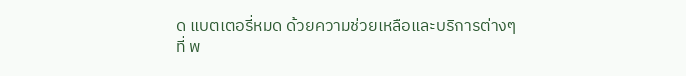ด แบตเตอรี่หมด ด้วยความช่วยเหลือและบริการต่างๆ ที่ พ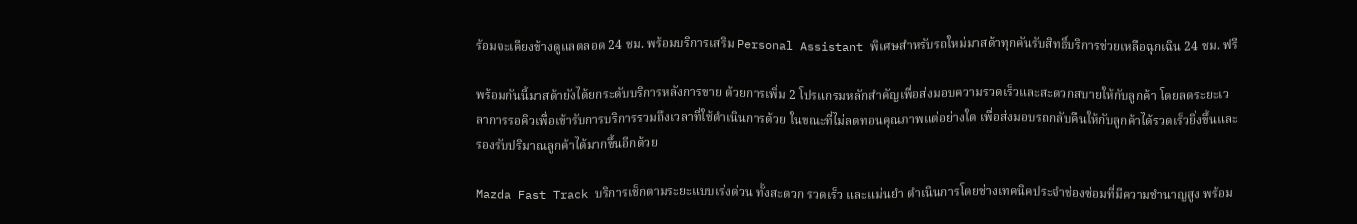ร้อมจะเคียงข้างดูแลตลอด 24 ชม. พร้อมบริการเสริม Personal Assistant พิเศษสำหรับรถใหม่มาสด้าทุกคันรับสิทธิ์บริการช่วยเหลือฉุกเฉิน 24 ชม. ฟรี

พร้อมกันนี้มาสด้ายังได้ยกระดับบริการหลังการขาย ด้วยการเพิ่ม 2 โปรแกรมหลักสำคัญเพื่อส่งมอบความรวดเร็วและสะดวกสบายให้กับลูกค้า โดยลดระยะเวลาการรอคิวเพื่อเข้ารับการบริการรวมถึงเวลาที่ใช้ดำเนินการด้วย ในขณะที่ไม่ลดทอนคุณภาพแต่อย่างใด เพื่อส่งมอบรถกลับคืนให้กับลูกค้าได้รวดเร็วยิ่งขึ้นและรองรับปริมาณลูกค้าได้มากขึ้นอีกด้วย

Mazda Fast Track บริการเช็กตามระยะแบบเร่งด่วน ทั้งสะดวก รวดเร็ว และแม่นยำ ดำเนินการโดยช่างเทคนิคประจำช่องซ่อมที่มีความชำนาญสูง พร้อม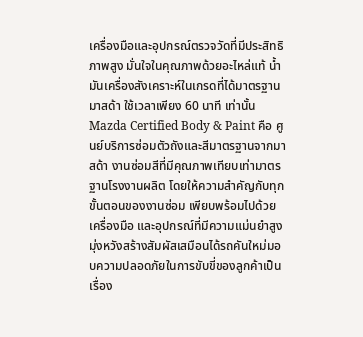เครื่องมือและอุปกรณ์ตรวจวัดที่มีประสิทธิภาพสูง มั่นใจในคุณภาพด้วยอะไหล่แท้ น้ำมันเครื่องสังเคราะห์ในเกรดที่ได้มาตรฐานมาสด้า ใช้เวลาเพียง 60 นาที เท่านั้น
Mazda Certified Body & Paint คือ ศูนย์บริการซ่อมตัวถังและสีมาตรฐานจากมาสด้า งานซ่อมสีที่มีคุณภาพเทียบเท่ามาตรฐานโรงงานผลิต โดยให้ความสำคัญกับทุกขั้นตอนของงานซ่อม เพียบพร้อมไปด้วยเครื่องมือ และอุปกรณ์ที่มีความแม่นยำสูง มุ่งหวังสร้างสัมผัสเสมือนได้รถคันใหม่มอบความปลอดภัยในการขับขี่ของลูกค้าเป็นเรื่อง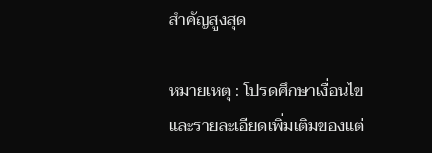สำคัญสูงสุด

หมายเหตุ : โปรดศึกษาเงื่อนไขและรายละเอียดเพิ่มเติมของแต่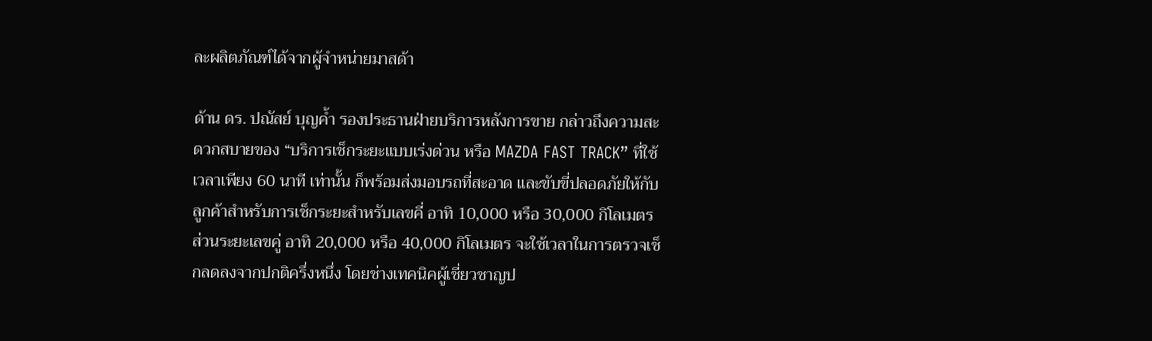ละผลิตภัณฑ์ได้จากผู้จำหน่ายมาสด้า

ด้าน ดร. ปณัสย์ บุญค้ำ รองประธานฝ่ายบริการหลังการขาย กล่าวถึงความสะดวกสบายของ “บริการเช็กระยะแบบเร่งด่วน หรือ MAZDA FAST TRACK” ที่ใช้เวลาเพียง 60 นาที เท่านั้น ก็พร้อมส่งมอบรถที่สะอาด และขับขี่ปลอดภัยให้กับลูกค้าสำหรับการเช็กระยะสำหรับเลขคี่ อาทิ 10,000 หรือ 30,000 กิโลเมตร ส่วนระยะเลขคู่ อาทิ 20,000 หรือ 40,000 กิโลเมตร จะใช้เวลาในการตรวจเช็กลดลงจากปกติครึ่งหนึ่ง โดยช่างเทคนิคผู้เชี่ยวชาญป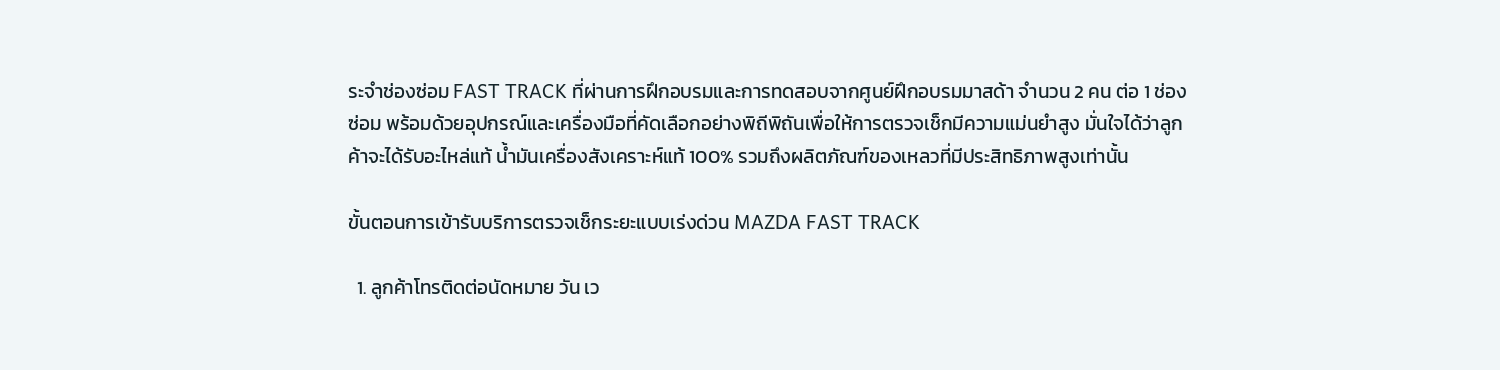ระจำช่องซ่อม FAST TRACK ที่ผ่านการฝึกอบรมและการทดสอบจากศูนย์ฝึกอบรมมาสด้า จำนวน 2 คน ต่อ 1 ช่องซ่อม พร้อมด้วยอุปกรณ์และเครื่องมือที่คัดเลือกอย่างพิถีพิถันเพื่อให้การตรวจเช็กมีความแม่นยำสูง มั่นใจได้ว่าลูกค้าจะได้รับอะไหล่แท้ น้ำมันเครื่องสังเคราะห์แท้ 100% รวมถึงผลิตภัณฑ์ของเหลวที่มีประสิทธิภาพสูงเท่านั้น

ขั้นตอนการเข้ารับบริการตรวจเช็กระยะแบบเร่งด่วน MAZDA FAST TRACK

  1. ลูกค้าโทรติดต่อนัดหมาย วัน เว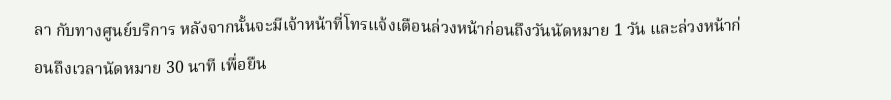ลา กับทางศูนย์บริการ หลังจากนั้นจะมีเจ้าหน้าที่โทรแจ้งเตือนล่วงหน้าก่อนถึงวันนัดหมาย 1 วัน และล่วงหน้าก่อนถึงเวลานัดหมาย 30 นาที เพื่อยืน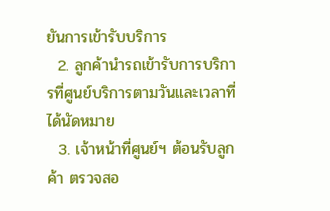ยันการเข้ารับบริการ
  2. ลูกค้านำรถเข้ารับการบริการที่ศูนย์บริการตามวันและเวลาที่ได้นัดหมาย
  3. เจ้าหน้าที่ศูนย์ฯ ต้อนรับลูกค้า ตรวจสอ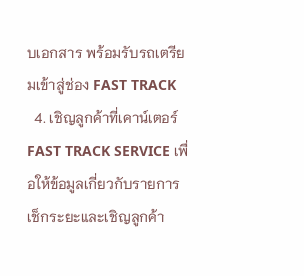บเอกสาร พร้อมรับรถเตรียมเข้าสู่ช่อง FAST TRACK
  4. เชิญลูกค้าที่เคาน์เตอร์ FAST TRACK SERVICE เพื่อให้ข้อมูลเกี่ยวกับรายการเช็กระยะและเชิญลูกค้า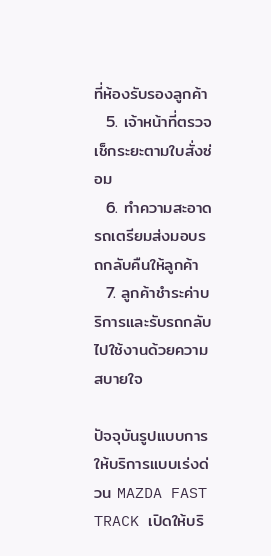ที่ห้องรับรองลูกค้า
  5. เจ้าหน้าที่ตรวจเช็กระยะตามใบสั่งซ่อม
  6. ทำความสะอาดรถเตรียมส่งมอบรถกลับคืนให้ลูกค้า
  7. ลูกค้าชำระค่าบริการและรับรถกลับไปใช้งานด้วยความสบายใจ

ปัจจุบันรูปแบบการให้บริการแบบเร่งด่วน MAZDA FAST TRACK เปิดให้บริ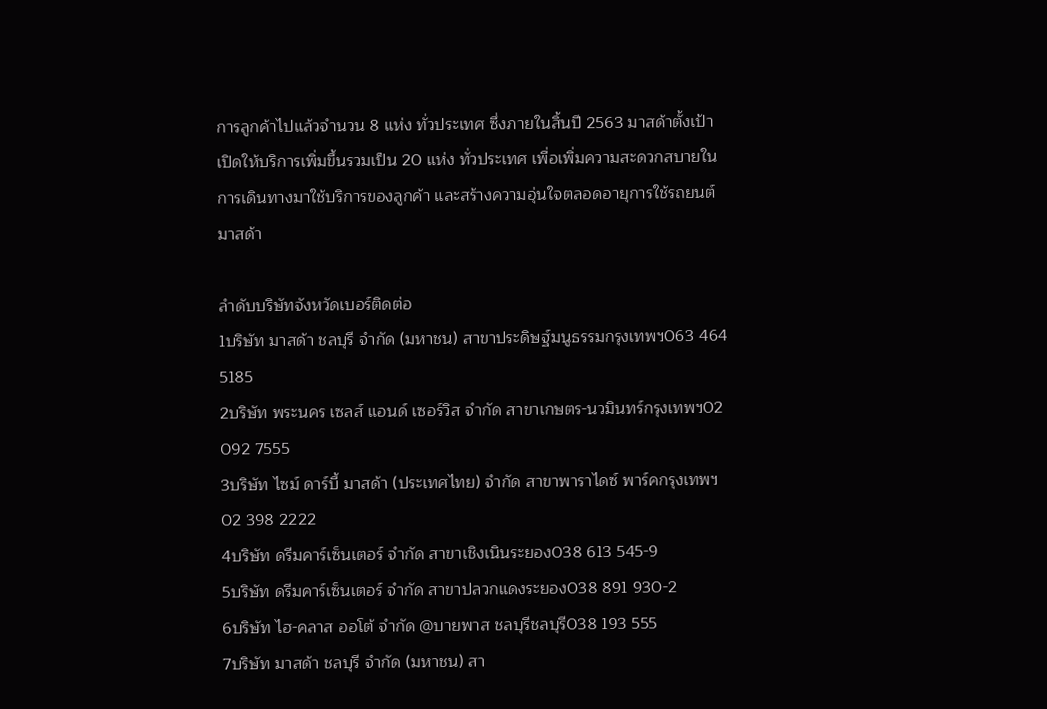การลูกค้าไปแล้วจำนวน 8 แห่ง ทั่วประเทศ ซึ่งภายในสิ้นปี 2563 มาสด้าตั้งเป้าเปิดให้บริการเพิ่มขึ้นรวมเป็น 20 แห่ง ทั่วประเทศ เพื่อเพิ่มความสะดวกสบายในการเดินทางมาใช้บริการของลูกค้า และสร้างความอุ่นใจตลอดอายุการใช้รถยนต์มาสด้า

ลำดับบริษัทจังหวัดเบอร์ติดต่อ
1บริษัท มาสด้า ชลบุรี จำกัด (มหาชน) สาขาประดิษฐ์มนูธรรมกรุงเทพฯ063 464 5185
2บริษัท พระนคร เซลส์ แอนด์ เซอร์วิส จำกัด สาขาเกษตร-นวมินทร์กรุงเทพฯ02 092 7555
3บริษัท ไซม์ ดาร์บี้ มาสด้า (ประเทศไทย) จำกัด สาขาพาราไดซ์ พาร์คกรุงเทพฯ02 398 2222
4บริษัท ดรีมคาร์เซ็นเตอร์ จำกัด สาขาเชิงเนินระยอง038 613 545-9
5บริษัท ดรีมคาร์เซ็นเตอร์ จำกัด สาขาปลวกแดงระยอง038 891 930-2
6บริษัท ไฮ-คลาส ออโต้ จำกัด @บายพาส ชลบุรีชลบุรี038 193 555
7บริษัท มาสด้า ชลบุรี จำกัด (มหาชน) สา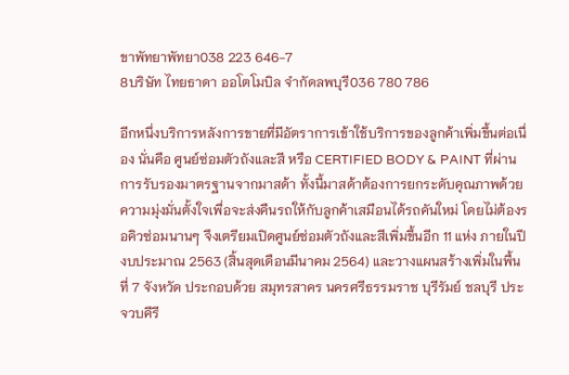ขาพัทยาพัทยา038 223 646-7
8บริษัท ไทยธาดา ออโตโมบิล จำกัดลพบุรี036 780 786

อีกหนึ่งบริการหลังการขายที่มีอัตราการเข้าใช้บริการของลูกค้าเพิ่มขึ้นต่อเนื่อง นั่นคือ ศูนย์ซ่อมตัวถังและสี หรือ CERTIFIED BODY & PAINT ที่ผ่านการรับรองมาตรฐานจากมาสด้า ทั้งนี้มาสด้าต้องการยกระดับคุณภาพด้วยความมุ่งมั่นตั้งใจเพื่อจะส่งคืนรถให้กับลูกค้าเสมือนได้รถคันใหม่ โดยไม่ต้องรอคิวซ่อมนานๆ จึงเตรียมเปิดศูนย์ซ่อมตัวถังและสีเพิ่มขึ้นอีก 11 แห่ง ภายในปีงบประมาณ 2563 (สิ้นสุดเดือนมีนาคม 2564) และวางแผนสร้างเพิ่มในพื้นที่ 7 จังหวัด ประกอบด้วย สมุทรสาคร นครศรีธรรมราช บุรีรัมย์ ชลบุรี ประจวบคีรี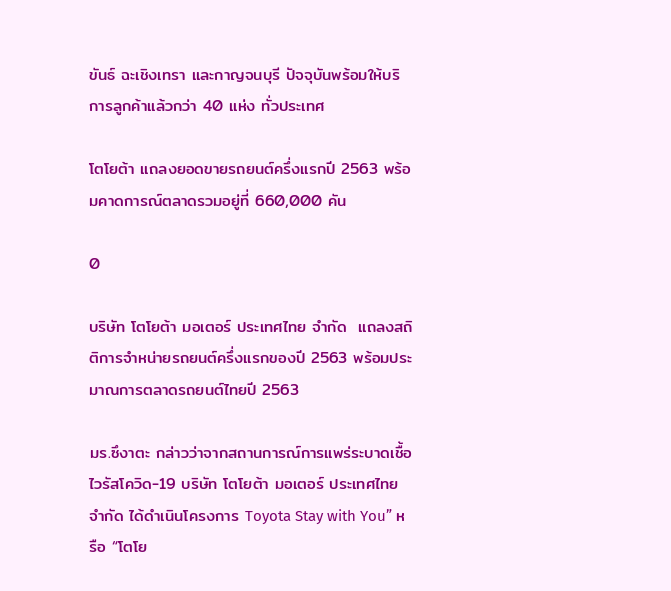ขันธ์ ฉะเชิงเทรา และกาญจนบุรี ปัจจุบันพร้อมให้บริการลูกค้าแล้วกว่า 40 แห่ง ทั่วประเทศ

โตโยต้า แถลงยอดขายรถยนต์ครึ่งแรกปี 2563 พร้อมคาดการณ์ตลาดรวมอยู่ที่ 660,000 คัน

0

บริษัท โตโยต้า มอเตอร์ ประเทศไทย จำกัด  แถลงสถิติการจำหน่ายรถยนต์ครึ่งแรกของปี 2563 พร้อมประมาณการตลาดรถยนต์ไทยปี 2563

มร.ซึงาตะ กล่าวว่าจากสถานการณ์การแพร่ระบาดเชื้อไวรัสโควิด-19 บริษัท โตโยต้า มอเตอร์ ประเทศไทย จำกัด ได้ดำเนินโครงการ Toyota Stay with You” หรือ “โตโย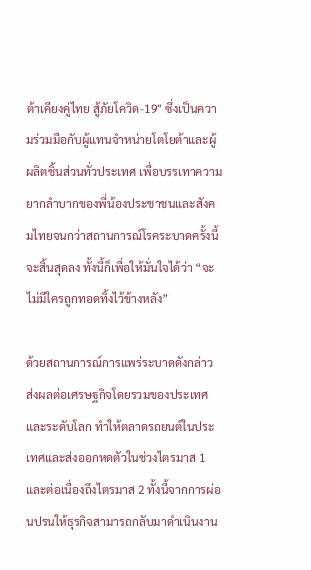ต้าเคียงคู่ไทย สู้ภัยโควิด-19″ ซึ่งเป็นความร่วมมือกับผู้แทนจำหน่ายโตโยต้าและผู้ผลิตชิ้นส่วนทั่วประเทศ เพื่อบรรเทาความยากลำบากของพี่น้องประชาชนและสังคมไทยจนกว่าสถานการณ์โรคระบาดครั้งนี้จะสิ้นสุดลง ทั้งนี้ก็เพื่อให้มั่นใจได้ว่า “จะไม่มีใครถูกทอดทิ้งไว้ข้างหลัง”

ด้วยสถานการณ์การแพร่ระบาดดังกล่าว ส่งผลต่อเศรษฐกิจโดยรวมของประเทศและระดับโลก ทำให้ตลาดรถยนต์ในประเทศและส่งออกหดตัวในช่วงไตรมาส 1 และต่อเนื่องถึงไตรมาส 2 ทั้งนี้จากการผ่อนปรนให้ธุรกิจสามารถกลับมาดำเนินงาน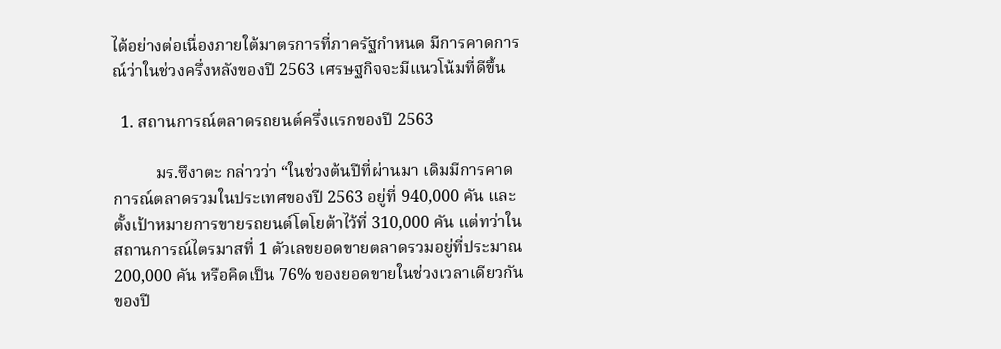ได้อย่างต่อเนื่องภายใต้มาตรการที่ภาครัฐกำหนด มีการคาดการณ์ว่าในช่วงครึ่งหลังของปี 2563 เศรษฐกิจจะมีแนวโน้มที่ดีขึ้น

  1. สถานการณ์ตลาดรถยนต์ครึ่งแรกของปี 2563

          มร.ซึงาตะ กล่าวว่า “ในช่วงต้นปีที่ผ่านมา เดิมมีการคาดการณ์ตลาดรวมในประเทศของปี 2563 อยู่ที่ 940,000 คัน และตั้งเป้าหมายการขายรถยนต์โตโยต้าไว้ที่ 310,000 คัน แต่ทว่าในสถานการณ์ไตรมาสที่ 1 ตัวเลขยอดขายตลาดรวมอยู่ที่ประมาณ 200,000 คัน หรือคิดเป็น 76% ของยอดขายในช่วงเวลาเดียวกันของปี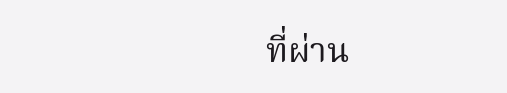ที่ผ่าน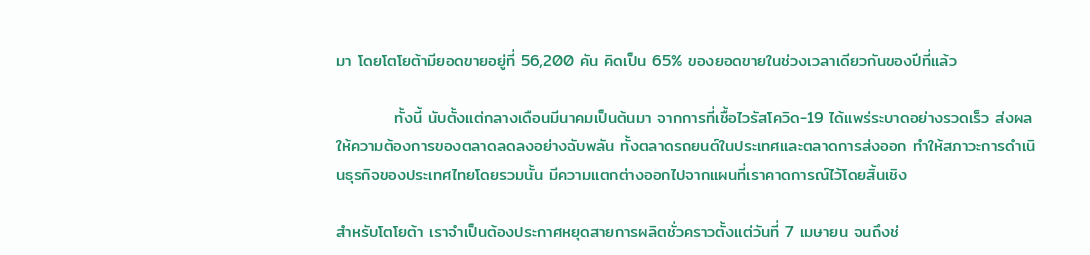มา โดยโตโยต้ามียอดขายอยู่ที่ 56,200 คัน คิดเป็น 65% ของยอดขายในช่วงเวลาเดียวกันของปีที่แล้ว

          ทั้งนี้ นับตั้งแต่กลางเดือนมีนาคมเป็นต้นมา จากการที่เชื้อไวรัสโควิด-19 ได้แพร่ระบาดอย่างรวดเร็ว ส่งผลให้ความต้องการของตลาดลดลงอย่างฉับพลัน ทั้งตลาดรถยนต์ในประเทศและตลาดการส่งออก ทำให้สภาวะการดำเนินธุรกิจของประเทศไทยโดยรวมนั้น มีความแตกต่างออกไปจากแผนที่เราคาดการณ์ไว้โดยสิ้นเชิง

สำหรับโตโยต้า เราจำเป็นต้องประกาศหยุดสายการผลิตชั่วคราวตั้งแต่วันที่ 7 เมษายน จนถึงช่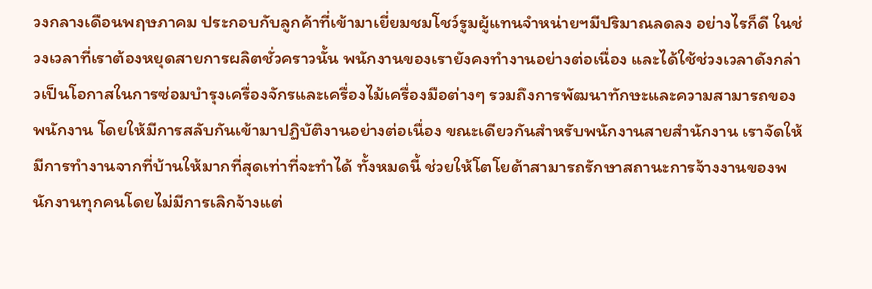วงกลางเดือนพฤษภาคม ประกอบกับลูกค้าที่เข้ามาเยี่ยมชมโชว์รูมผู้แทนจำหน่ายฯมีปริมาณลดลง อย่างไรก็ดี ในช่วงเวลาที่เราต้องหยุดสายการผลิตชั่วคราวนั้น พนักงานของเรายังคงทำงานอย่างต่อเนื่อง และได้ใช้ช่วงเวลาดังกล่าวเป็นโอกาสในการซ่อมบำรุงเครื่องจักรและเครื่องไม้เครื่องมือต่างๆ รวมถึงการพัฒนาทักษะและความสามารถของพนักงาน โดยให้มีการสลับกันเข้ามาปฏิบัติงานอย่างต่อเนื่อง ขณะเดียวกันสำหรับพนักงานสายสำนักงาน เราจัดให้มีการทำงานจากที่บ้านให้มากที่สุดเท่าที่จะทำได้ ทั้งหมดนี้ ช่วยให้โตโยต้าสามารถรักษาสถานะการจ้างงานของพนักงานทุกคนโดยไม่มีการเลิกจ้างแต่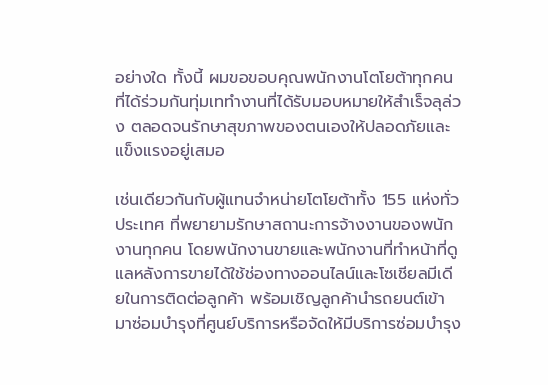อย่างใด ทั้งนี้ ผมขอขอบคุณพนักงานโตโยต้าทุกคนที่ได้ร่วมกันทุ่มเททำงานที่ได้รับมอบหมายให้สำเร็จลุล่วง ตลอดจนรักษาสุขภาพของตนเองให้ปลอดภัยและแข็งแรงอยู่เสมอ

เช่นเดียวกันกับผู้แทนจำหน่ายโตโยต้าทั้ง 155 แห่งทั่วประเทศ ที่พยายามรักษาสถานะการจ้างงานของพนักงานทุกคน โดยพนักงานขายและพนักงานที่ทำหน้าที่ดูแลหลังการขายได้ใช้ช่องทางออนไลน์และโซเชียลมีเดียในการติดต่อลูกค้า พร้อมเชิญลูกค้านำรถยนต์เข้ามาซ่อมบำรุงที่ศูนย์บริการหรือจัดให้มีบริการซ่อมบำรุง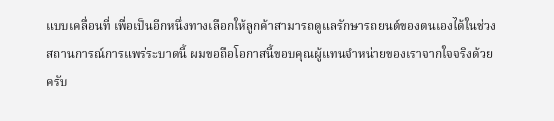แบบเคลื่อนที่ เพื่อเป็นอีกหนึ่งทางเลือกให้ลูกค้าสามารถดูแลรักษารถยนต์ของตนเองได้ในช่วงสถานการณ์การแพร่ระบาดนี้ ผมขอถือโอกาสนี้ขอบคุณผู้แทนจำหน่ายของเราจากใจจริงด้วยครับ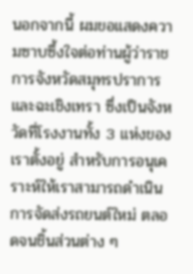นอกจากนี้ ผมขอแสดงความซาบซึ้งใจต่อท่านผู้ว่าราชการจังหวัดสมุทรปราการและฉะเชิงเทรา ซึ่งเป็นจังหวัดที่โรงงานทั้ง 3 แห่งของเราตั้งอยู่ สำหรับการอนุเคราะห์ให้เราสามารถดำเนินการจัดส่งรถยนต์ใหม่ ตลอดจนชิ้นส่วนต่าง ๆ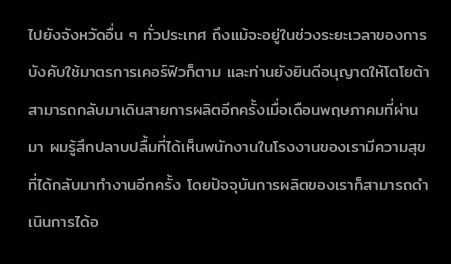ไปยังจังหวัดอื่น ๆ ทั่วประเทศ ถึงแม้จะอยู่ในช่วงระยะเวลาของการบังคับใช้มาตรการเคอร์ฟิวก็ตาม และท่านยังยินดีอนุญาตให้โตโยต้าสามารถกลับมาเดินสายการผลิตอีกครั้งเมื่อเดือนพฤษภาคมที่ผ่านมา ผมรู้สึกปลาบปลื้มที่ได้เห็นพนักงานในโรงงานของเรามีความสุขที่ได้กลับมาทำงานอีกครั้ง โดยปัจจุบันการผลิตของเราก็สามารถดำเนินการได้อ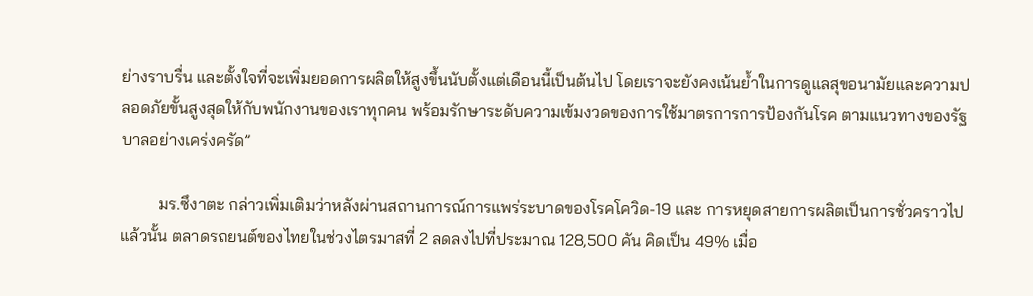ย่างราบรื่น และตั้งใจที่จะเพิ่มยอดการผลิตให้สูงขึ้นนับตั้งแต่เดือนนี้เป็นต้นไป โดยเราจะยังคงเน้นย้ำในการดูแลสุขอนามัยและความปลอดภัยขั้นสูงสุดให้กับพนักงานของเราทุกคน พร้อมรักษาระดับความเข้มงวดของการใช้มาตรการการป้องกันโรค ตามแนวทางของรัฐบาลอย่างเคร่งครัด”

         มร.ซึงาตะ กล่าวเพิ่มเติมว่าหลังผ่านสถานการณ์การแพร่ระบาดของโรคโควิด-19 และ การหยุดสายการผลิตเป็นการชั่วคราวไปแล้วนั้น ตลาดรถยนต์ของไทยในช่วงไตรมาสที่ 2 ลดลงไปที่ประมาณ 128,500 คัน คิดเป็น 49% เมื่อ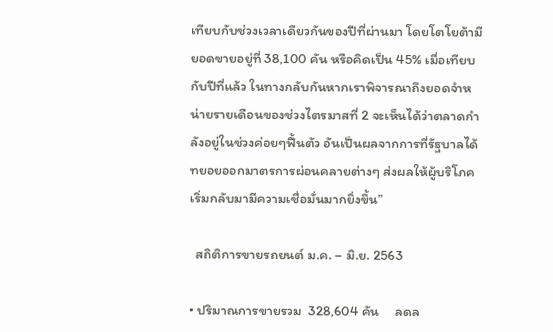เทียบกับช่วงเวลาเดียวกันของปีที่ผ่านมา โดยโตโยต้ามียอดขายอยู่ที่ 38,100 คัน หรือคิดเป็น 45% เมื่อเทียบกับปีที่แล้ว ในทางกลับกันหากเราพิจารณาถึงยอดจำหน่ายรายเดือนของช่วงไตรมาสที่ 2 จะเห็นได้ว่าตลาดกำลังอยู่ในช่วงค่อยๆฟื้นตัว อันเป็นผลจากการที่รัฐบาลได้ทยอยออกมาตรการผ่อนคลายต่างๆ ส่งผลให้ผู้บริโภคเริ่มกลับมามีความเชื่อมั่นมากยิ่งขึ้น”

  สถิติการขายรถยนต์ ม.ค. – มิ.ย. 2563

• ปริมาณการขายรวม  328,604 คัน     ลดล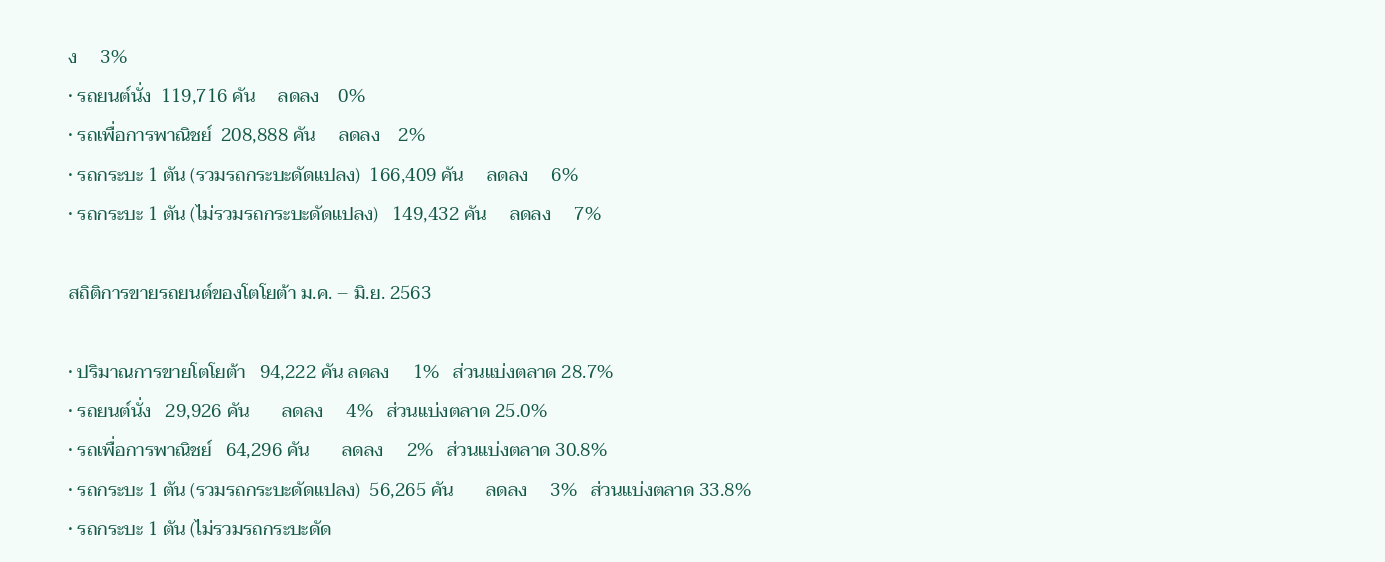ง     3%
• รถยนต์นั่ง  119,716 คัน     ลดลง    0%
• รถเพื่อการพาณิชย์  208,888 คัน     ลดลง    2%
• รถกระบะ 1 ตัน (รวมรถกระบะดัดแปลง)  166,409 คัน     ลดลง     6%
• รถกระบะ 1 ตัน (ไม่รวมรถกระบะดัดแปลง)   149,432 คัน     ลดลง     7%

สถิติการขายรถยนต์ของโตโยต้า ม.ค. – มิ.ย. 2563

• ปริมาณการขายโตโยต้า   94,222 คัน ลดลง     1%   ส่วนแบ่งตลาด 28.7%
• รถยนต์นั่ง   29,926 คัน       ลดลง     4%   ส่วนแบ่งตลาด 25.0%
• รถเพื่อการพาณิชย์   64,296 คัน       ลดลง     2%   ส่วนแบ่งตลาด 30.8%
• รถกระบะ 1 ตัน (รวมรถกระบะดัดแปลง)  56,265 คัน       ลดลง     3%   ส่วนแบ่งตลาด 33.8%
• รถกระบะ 1 ตัน (ไม่รวมรถกระบะดัด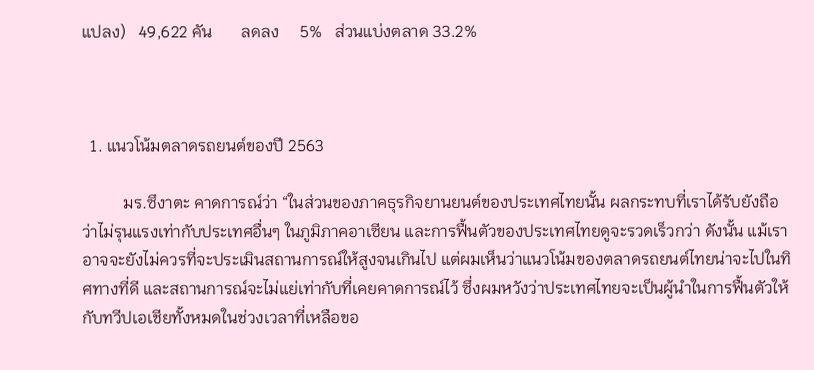แปลง)   49,622 คัน       ลดลง     5%   ส่วนแบ่งตลาด 33.2%



  1. แนวโน้มตลาดรถยนต์ของปี 2563

          มร.ซึงาตะ คาดการณ์ว่า “ในส่วนของภาคธุรกิจยานยนต์ของประเทศไทยนั้น ผลกระทบที่เราได้รับยังถือว่าไม่รุนแรงเท่ากับประเทศอื่นๆ ในภูมิภาคอาเซียน และการฟื้นตัวของประเทศไทยดูจะรวดเร็วกว่า ดังนั้น แม้เราอาจจะยังไม่ควรที่จะประเมินสถานการณ์ให้สูงจนเกินไป แต่ผมเห็นว่าแนวโน้มของตลาดรถยนต์ไทยน่าจะไปในทิศทางที่ดี และสถานการณ์จะไม่แย่เท่ากับที่เคยคาดการณ์ไว้ ซึ่งผมหวังว่าประเทศไทยจะเป็นผู้นำในการฟื้นตัวให้กับทวีปเอเชียทั้งหมดในช่วงเวลาที่เหลือขอ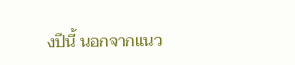งปีนี้ นอกจากแนว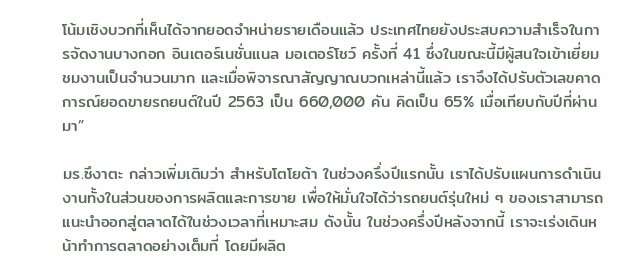โน้มเชิงบวกที่เห็นได้จากยอดจำหน่ายรายเดือนแล้ว ประเทศไทยยังประสบความสำเร็จในการจัดงานบางกอก อินเตอร์เนชั่นแนล มอเตอร์โชว์ ครั้งที่ 41 ซึ่งในขณะนี้มีผู้สนใจเข้าเยี่ยมชมงานเป็นจำนวนมาก และเมื่อพิจารณาสัญญาณบวกเหล่านี้แล้ว เราจึงได้ปรับตัวเลขคาดการณ์ยอดขายรถยนต์ในปี 2563 เป็น 660,000 คัน คิดเป็น 65% เมื่อเทียบกับปีที่ผ่านมา”

มร.ซึงาตะ กล่าวเพิ่มเติมว่า สำหรับโตโยต้า ในช่วงครึ่งปีแรกนั้น เราได้ปรับแผนการดำเนินงานทั้งในส่วนของการผลิตและการขาย เพื่อให้มั่นใจได้ว่ารถยนต์รุ่นใหม่ ๆ ของเราสามารถแนะนำออกสู่ตลาดได้ในช่วงเวลาที่เหมาะสม ดังนั้น ในช่วงครึ่งปีหลังจากนี้ เราจะเร่งเดินหน้าทำการตลาดอย่างเต็มที่ โดยมีผลิต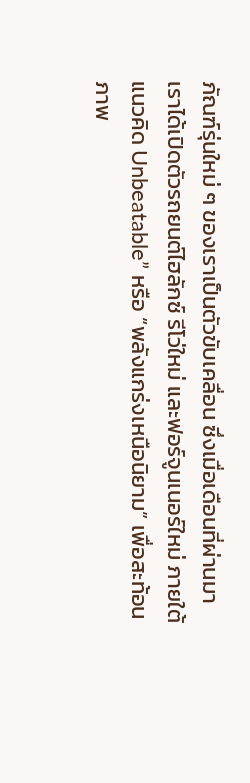ภัณฑ์รุ่นใหม่ ๆ ของเราเป็นตัวขับเคลื่อน ซึ่งเมื่อเดือนที่ผ่านมา เราได้เปิดตัวรถยนต์ไฮลักซ์ รีโว่ใหม่ และฟอร์จูนเนอร์ใหม่ ภายใต้แนวคิด Unbeatable” หรือ “พลังแกร่งเหนือนิยาม” เพื่อสะท้อนภาพ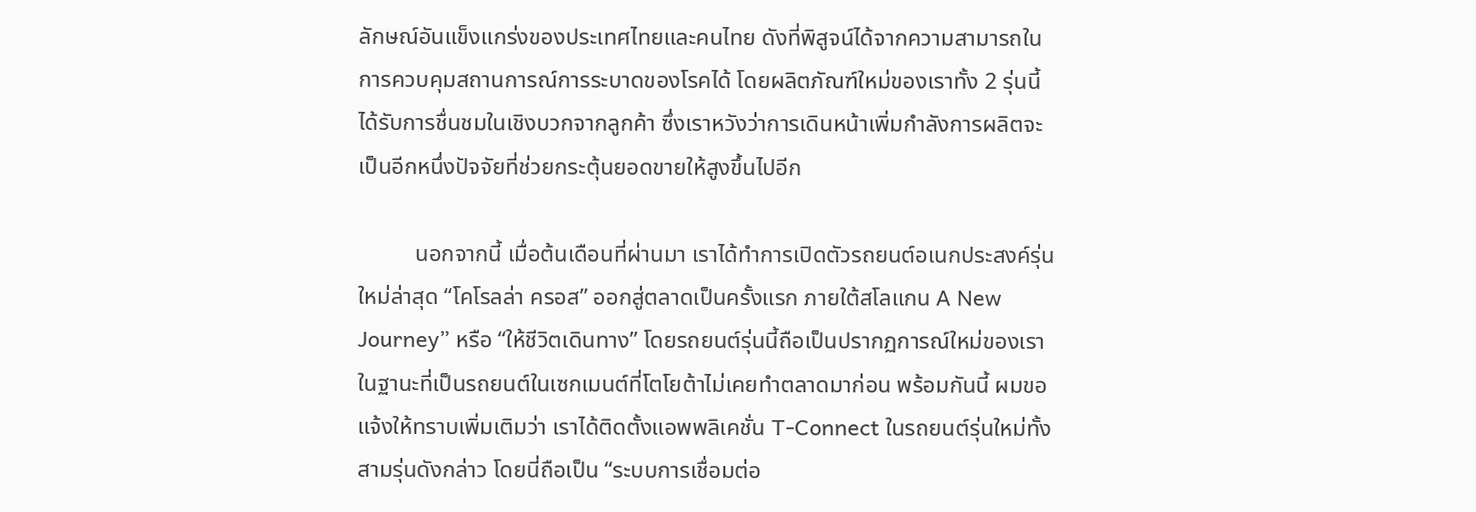ลักษณ์อันแข็งแกร่งของประเทศไทยและคนไทย ดังที่พิสูจน์ได้จากความสามารถในการควบคุมสถานการณ์การระบาดของโรคได้ โดยผลิตภัณฑ์ใหม่ของเราทั้ง 2 รุ่นนี้ ได้รับการชื่นชมในเชิงบวกจากลูกค้า ซึ่งเราหวังว่าการเดินหน้าเพิ่มกำลังการผลิตจะเป็นอีกหนึ่งปัจจัยที่ช่วยกระตุ้นยอดขายให้สูงขึ้นไปอีก

          นอกจากนี้ เมื่อต้นเดือนที่ผ่านมา เราได้ทำการเปิดตัวรถยนต์อเนกประสงค์รุ่นใหม่ล่าสุด “โคโรลล่า ครอส” ออกสู่ตลาดเป็นครั้งแรก ภายใต้สโลแกน A New Journey” หรือ “ให้ชีวิตเดินทาง” โดยรถยนต์รุ่นนี้ถือเป็นปรากฏการณ์ใหม่ของเรา ในฐานะที่เป็นรถยนต์ในเซกเมนต์ที่โตโยต้าไม่เคยทำตลาดมาก่อน พร้อมกันนี้ ผมขอแจ้งให้ทราบเพิ่มเติมว่า เราได้ติดตั้งแอพพลิเคชั่น T-Connect ในรถยนต์รุ่นใหม่ทั้งสามรุ่นดังกล่าว โดยนี่ถือเป็น “ระบบการเชื่อมต่อ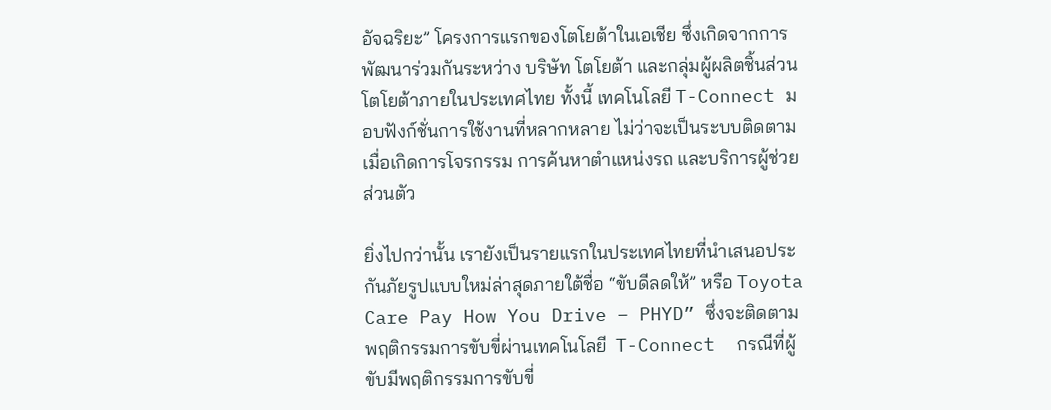อัจฉริยะ” โครงการแรกของโตโยต้าในเอเชีย ซึ่งเกิดจากการพัฒนาร่วมกันระหว่าง บริษัท โตโยต้า และกลุ่มผู้ผลิตชิ้นส่วนโตโยต้าภายในประเทศไทย ทั้งนี้ เทคโนโลยี T-Connect มอบฟังก์ชั่นการใช้งานที่หลากหลาย ไม่ว่าจะเป็นระบบติดตามเมื่อเกิดการโจรกรรม การค้นหาตำแหน่งรถ และบริการผู้ช่วยส่วนตัว

ยิ่งไปกว่านั้น เรายังเป็นรายแรกในประเทศไทยที่นำเสนอประกันภัยรูปแบบใหม่ล่าสุดภายใต้ชื่อ “ขับดีลดให้” หรือ Toyota Care Pay How You Drive – PHYD” ซึ่งจะติดตามพฤติกรรมการขับขี่ผ่านเทคโนโลยี  T-Connect  กรณีที่ผู้ขับมีพฤติกรรมการขับขี่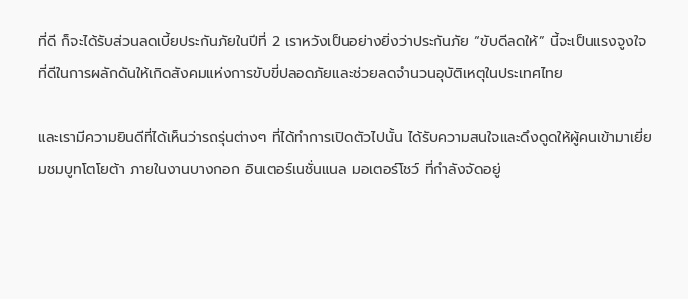ที่ดี ก็จะได้รับส่วนลดเบี้ยประกันภัยในปีที่ 2 เราหวังเป็นอย่างยิ่งว่าประกันภัย “ขับดีลดให้” นี้จะเป็นแรงจูงใจที่ดีในการผลักดันให้เกิดสังคมแห่งการขับขี่ปลอดภัยและช่วยลดจำนวนอุบัติเหตุในประเทศไทย

และเรามีความยินดีที่ได้เห็นว่ารถรุ่นต่างๆ ที่ได้ทำการเปิดตัวไปนั้น ได้รับความสนใจและดึงดูดให้ผู้คนเข้ามาเยี่ยมชมบูทโตโยต้า ภายในงานบางกอก อินเตอร์เนชั่นแนล มอเตอร์โชว์ ที่กำลังจัดอยู่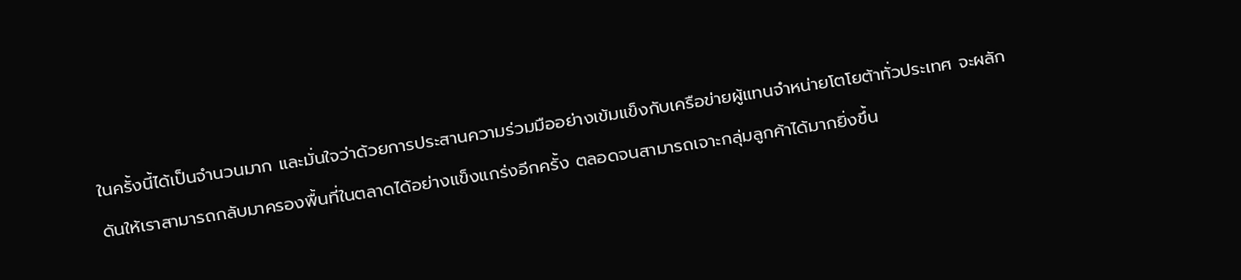ในครั้งนี้ได้เป็นจำนวนมาก และมั่นใจว่าด้วยการประสานความร่วมมืออย่างเข้มแข็งกับเครือข่ายผู้แทนจำหน่ายโตโยต้าทั่วประเทศ จะผลักดันให้เราสามารถกลับมาครองพื้นที่ในตลาดได้อย่างแข็งแกร่งอีกครั้ง ตลอดจนสามารถเจาะกลุ่มลูกค้าได้มากยิ่งขึ้น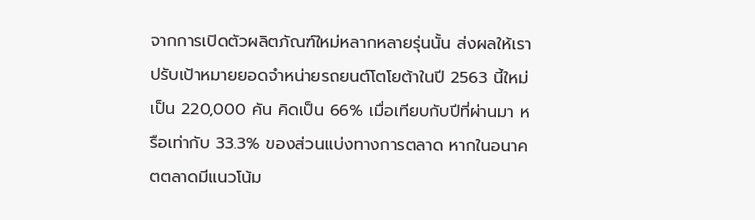จากการเปิดตัวผลิตภัณฑ์ใหม่หลากหลายรุ่นนั้น ส่งผลให้เราปรับเป้าหมายยอดจำหน่ายรถยนต์โตโยต้าในปี 2563 นี้ใหม่เป็น 220,000 คัน คิดเป็น 66% เมื่อเทียบกับปีที่ผ่านมา หรือเท่ากับ 33.3% ของส่วนแบ่งทางการตลาด หากในอนาคตตลาดมีแนวโน้ม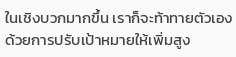ในเชิงบวกมากขึ้น เราก็จะท้าทายตัวเองด้วยการปรับเป้าหมายให้เพิ่มสูง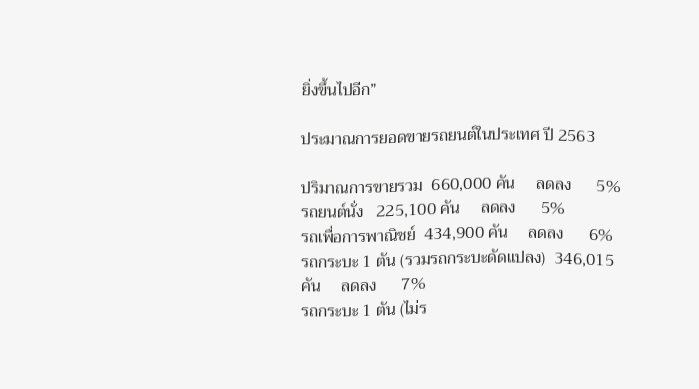ยิ่งขึ้นไปอีก”

ประมาณการยอดขายรถยนต์ในประเทศ ปี 2563

ปริมาณการขายรวม  660,000 คัน     ลดลง      5%
รถยนต์นั่ง   225,100 คัน     ลดลง      5%
รถเพื่อการพาณิชย์  434,900 คัน     ลดลง      6%
รถกระบะ 1 ตัน (รวมรถกระบะดัดแปลง)  346,015 คัน     ลดลง      7%
รถกระบะ 1 ตัน (ไม่ร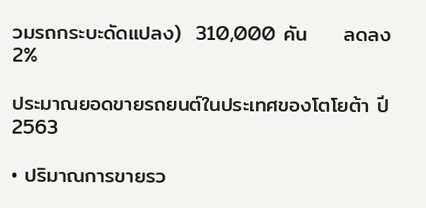วมรถกระบะดัดแปลง)  310,000 คัน     ลดลง      2%

ประมาณยอดขายรถยนต์ในประเทศของโตโยต้า ปี 2563

• ปริมาณการขายรว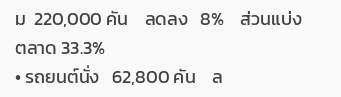ม  220,000 คัน    ลดลง   8%    ส่วนแบ่งตลาด 33.3%
• รถยนต์นั่ง   62,800 คัน    ล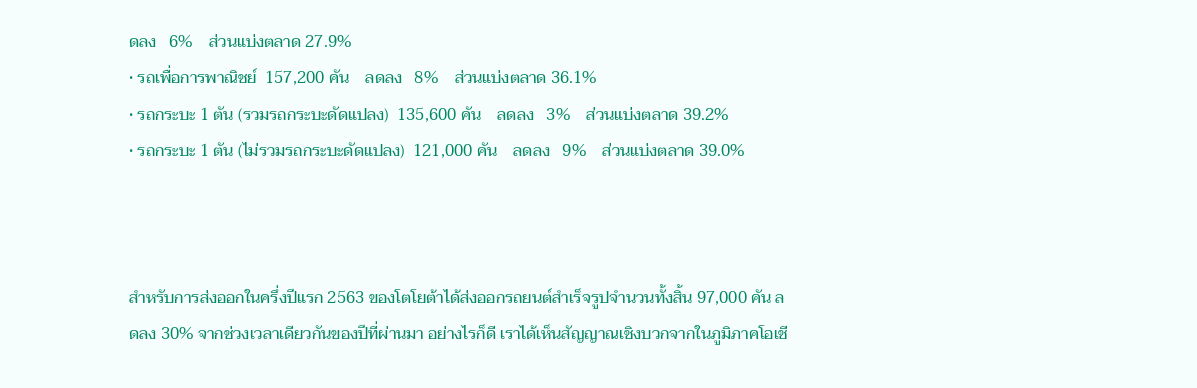ดลง   6%    ส่วนแบ่งตลาด 27.9%
• รถเพื่อการพาณิชย์  157,200 คัน    ลดลง   8%    ส่วนแบ่งตลาด 36.1%
• รถกระบะ 1 ตัน (รวมรถกระบะดัดแปลง)  135,600 คัน    ลดลง   3%    ส่วนแบ่งตลาด 39.2%
• รถกระบะ 1 ตัน (ไม่รวมรถกระบะดัดแปลง)  121,000 คัน    ลดลง   9%    ส่วนแบ่งตลาด 39.0%



สำหรับการส่งออกในครึ่งปีแรก 2563 ของโตโยต้าได้ส่งออกรถยนต์สำเร็จรูปจำนวนทั้งสิ้น 97,000 คัน ลดลง 30% จากช่วงเวลาเดียวกันของปีที่ผ่านมา อย่างไรก็ดี เราได้เห็นสัญญาณเชิงบวกจากในภูมิภาคโอเชี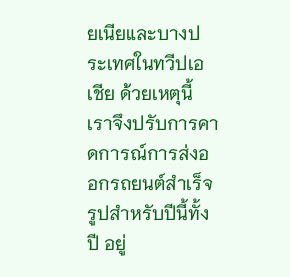ยเนียและบางประเทศในทวีปเอเชีย ด้วยเหตุนี้ เราจึงปรับการคาดการณ์การส่งออกรถยนต์สำเร็จรูปสำหรับปีนี้ทั้งปี อยู่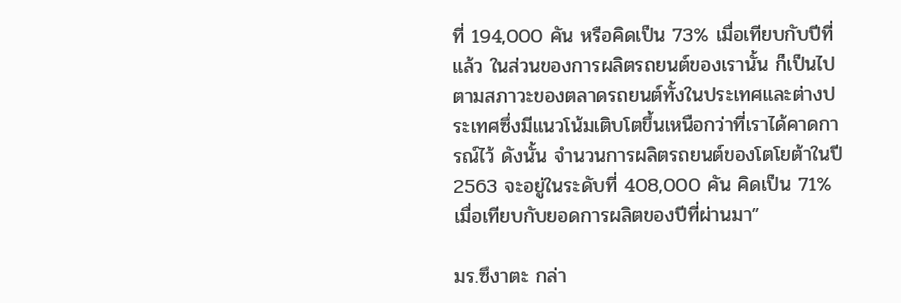ที่ 194,000 คัน หรือคิดเป็น 73% เมื่อเทียบกับปีที่แล้ว ในส่วนของการผลิตรถยนต์ของเรานั้น ก็เป็นไปตามสภาวะของตลาดรถยนต์ทั้งในประเทศและต่างประเทศซึ่งมีแนวโน้มเติบโตขึ้นเหนือกว่าที่เราได้คาดการณ์ไว้ ดังนั้น จำนวนการผลิตรถยนต์ของโตโยต้าในปี 2563 จะอยู่ในระดับที่ 408,000 คัน คิดเป็น 71% เมื่อเทียบกับยอดการผลิตของปีที่ผ่านมา”

มร.ซึงาตะ กล่า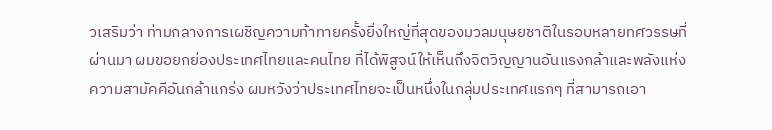วเสริมว่า ท่ามกลางการเผชิญความท้าทายครั้งยิ่งใหญ่ที่สุดของมวลมนุษยชาติในรอบหลายทศวรรษที่ผ่านมา ผมขอยกย่องประเทศไทยและคนไทย ที่ได้พิสูจน์ให้เห็นถึงจิตวิญญานอันแรงกล้าและพลังแห่งความสามัคคีอันกล้าแกร่ง ผมหวังว่าประเทศไทยจะเป็นหนึ่งในกลุ่มประเทศแรกๆ ที่สามารถเอา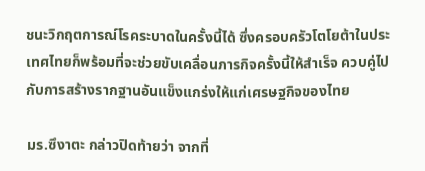ชนะวิกฤตการณ์โรคระบาดในครั้งนี้ได้ ซึ่งครอบครัวโตโยต้าในประเทศไทยก็พร้อมที่จะช่วยขับเคลื่อนภารกิจครั้งนี้ให้สำเร็จ ควบคู่ไปกับการสร้างรากฐานอันแข็งแกร่งให้แก่เศรษฐกิจของไทย

มร.ซึงาตะ กล่าวปิดท้ายว่า จากที่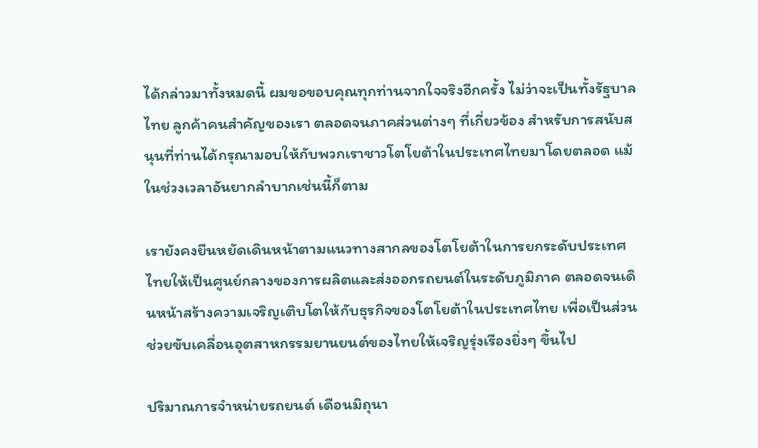ได้กล่าวมาทั้งหมดนี้ ผมขอขอบคุณทุกท่านจากใจจริงอีกครั้ง ไม่ว่าจะเป็นทั้งรัฐบาลไทย ลูกค้าคนสำคัญของเรา ตลอดจนภาคส่วนต่างๆ ที่เกี่ยวข้อง สำหรับการสนับสนุนที่ท่านได้กรุณามอบให้กับพวกเราชาวโตโยต้าในประเทศไทยมาโดยตลอด แม้ในช่วงเวลาอันยากลำบากเช่นนี้ก็ตาม

เรายังคงยืนหยัดเดินหน้าตามแนวทางสากลของโตโยต้าในการยกระดับประเทศไทยให้เป็นศูนย์กลางของการผลิตและส่งออกรถยนต์ในระดับภูมิภาค ตลอดจนเดินหน้าสร้างความเจริญเติบโตให้กับธุรกิจของโตโยต้าในประเทศไทย เพื่อเป็นส่วนช่วยขับเคลื่อนอุตสาหกรรมยานยนต์ของไทยให้เจริญรุ่งเรืองยิ่งๆ ขึ้นไป

ปริมาณการจำหน่ายรถยนต์ เดือนมิถุนา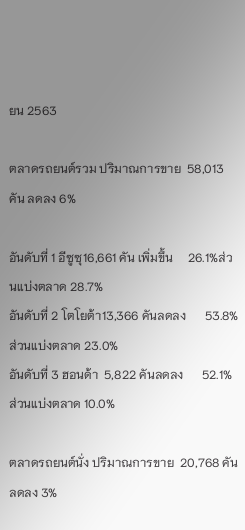ยน 2563

ตลาดรถยนต์รวม ปริมาณการขาย  58,013 คัน ลดลง 6%

อันดับที่ 1 อีซูซุ16,661 คัน เพิ่มขึ้น     26.1%ส่วนแบ่งตลาด 28.7%
อันดับที่ 2 โตโยต้า13,366 คันลดลง      53.8%ส่วนแบ่งตลาด 23.0%
อันดับที่ 3 ฮอนด้า  5,822 คันลดลง      52.1%ส่วนแบ่งตลาด 10.0%

ตลาดรถยนต์นั่ง ปริมาณการขาย  20,768 คัน ลดลง 3%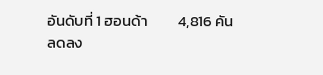อันดับที่ 1 ฮอนด้า         4,816 คัน     ลดลง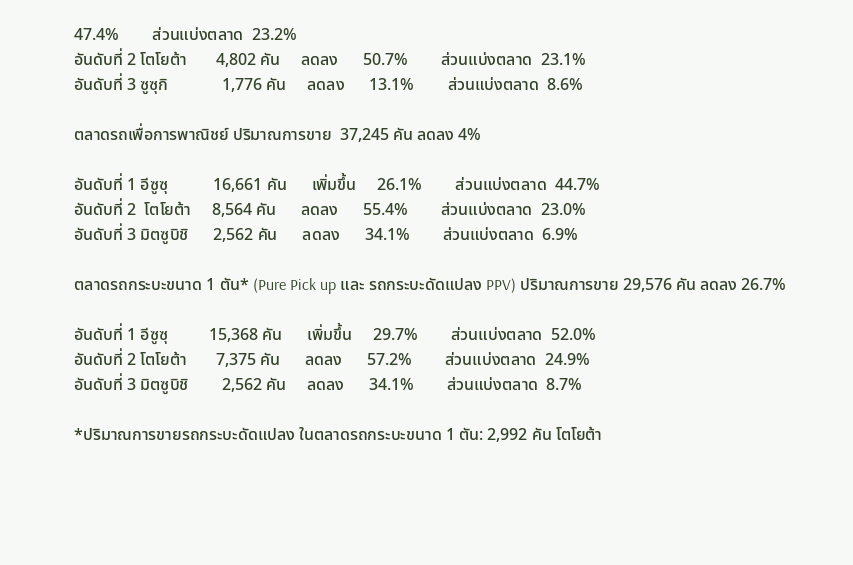47.4%        ส่วนแบ่งตลาด  23.2%
อันดับที่ 2 โตโยต้า       4,802 คัน     ลดลง      50.7%        ส่วนแบ่งตลาด  23.1%
อันดับที่ 3 ซูซุกิ             1,776 คัน     ลดลง      13.1%        ส่วนแบ่งตลาด  8.6%

ตลาดรถเพื่อการพาณิชย์ ปริมาณการขาย  37,245 คัน ลดลง 4%

อันดับที่ 1 อีซูซุ           16,661 คัน      เพิ่มขึ้น     26.1%        ส่วนแบ่งตลาด  44.7%
อันดับที่ 2  โตโยต้า     8,564 คัน      ลดลง      55.4%        ส่วนแบ่งตลาด  23.0%
อันดับที่ 3 มิตซูบิชิ      2,562 คัน      ลดลง      34.1%        ส่วนแบ่งตลาด  6.9%

ตลาดรถกระบะขนาด 1 ตัน* (Pure Pick up และ รถกระบะดัดแปลง PPV) ปริมาณการขาย 29,576 คัน ลดลง 26.7%

อันดับที่ 1 อีซูซุ          15,368 คัน      เพิ่มขึ้น     29.7%        ส่วนแบ่งตลาด  52.0%
อันดับที่ 2 โตโยต้า       7,375 คัน      ลดลง      57.2%        ส่วนแบ่งตลาด  24.9%
อันดับที่ 3 มิตซูบิชิ        2,562 คัน     ลดลง      34.1%        ส่วนแบ่งตลาด  8.7%

*ปริมาณการขายรถกระบะดัดแปลง ในตลาดรถกระบะขนาด 1 ตัน: 2,992 คัน โตโยต้า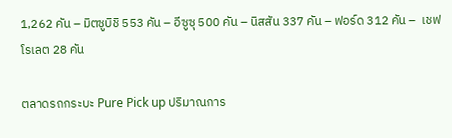1,262 คัน – มิตซูบิชิ 553 คัน – อีซูซุ 500 คัน – นิสสัน 337 คัน – ฟอร์ด 312 คัน –  เชฟโรเลต 28 คัน

ตลาดรถกระบะ Pure Pick up ปริมาณการ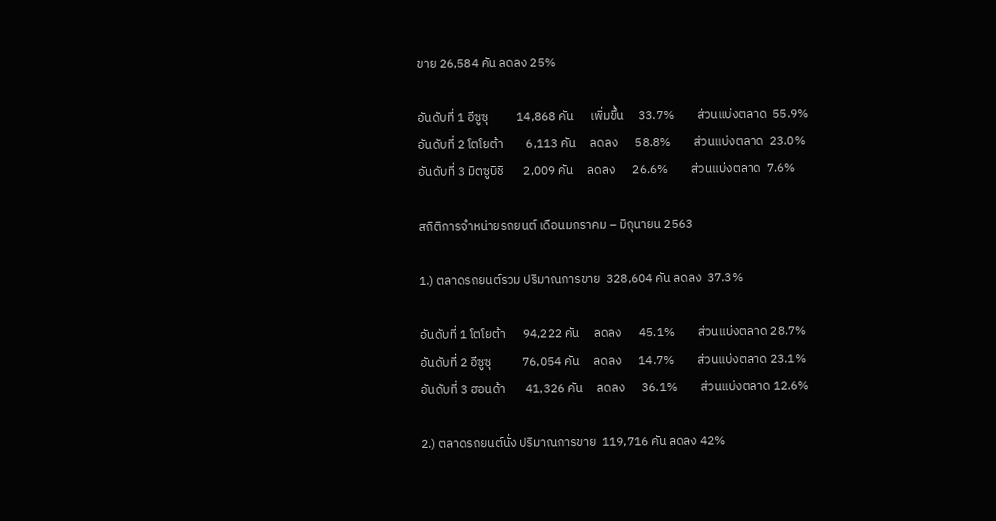ขาย 26,584 คัน ลดลง 25%

อันดับที่ 1 อีซูซุ          14,868 คัน      เพิ่มขึ้น     33.7%        ส่วนแบ่งตลาด  55.9%
อันดับที่ 2 โตโยต้า        6,113 คัน     ลดลง      58.8%        ส่วนแบ่งตลาด  23.0%
อันดับที่ 3 มิตซูบิชิ       2,009 คัน     ลดลง      26.6%        ส่วนแบ่งตลาด  7.6%

สถิติการจำหน่ายรถยนต์ เดือนมกราคม – มิถุนายน 2563

1.) ตลาดรถยนต์รวม ปริมาณการขาย  328,604 คัน ลดลง  37.3%

อันดับที่ 1 โตโยต้า      94,222 คัน     ลดลง      45.1%        ส่วนแบ่งตลาด 28.7%
อันดับที่ 2 อีซูซุ           76,054 คัน     ลดลง      14.7%        ส่วนแบ่งตลาด 23.1%
อันดับที่ 3 ฮอนด้า       41,326 คัน     ลดลง      36.1%        ส่วนแบ่งตลาด 12.6%

2.) ตลาดรถยนต์นั่ง ปริมาณการขาย  119,716 คัน ลดลง 42%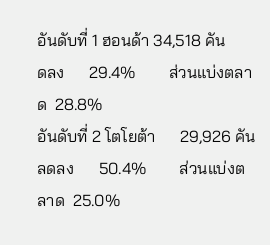อันดับที่ 1 ฮอนด้า 34,518 คัน      ดลง      29.4%        ส่วนแบ่งตลาด  28.8%
อันดับที่ 2 โตโยต้า      29,926 คัน      ลดลง      50.4%        ส่วนแบ่งตลาด  25.0%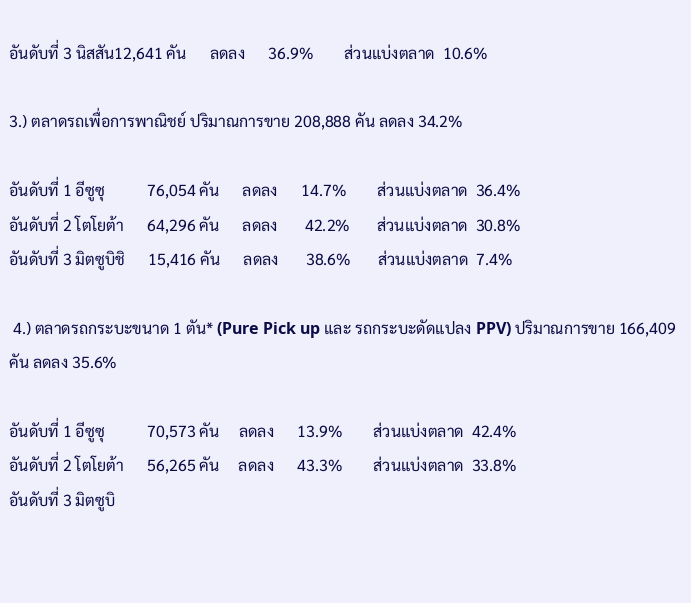อันดับที่ 3 นิสสัน12,641 คัน      ลดลง      36.9%        ส่วนแบ่งตลาด  10.6%

3.) ตลาดรถเพื่อการพาณิชย์ ปริมาณการขาย 208,888 คัน ลดลง 34.2%

อันดับที่ 1 อีซูซุ           76,054 คัน      ลดลง      14.7%        ส่วนแบ่งตลาด  36.4%
อันดับที่ 2 โตโยต้า      64,296 คัน      ลดลง       42.2%       ส่วนแบ่งตลาด  30.8%
อันดับที่ 3 มิตซูบิชิ      15,416 คัน      ลดลง       38.6%       ส่วนแบ่งตลาด  7.4%

 4.) ตลาดรถกระบะขนาด 1 ตัน* (Pure Pick up และ รถกระบะดัดแปลง PPV) ปริมาณการขาย 166,409 คัน ลดลง 35.6%

อันดับที่ 1 อีซูซุ           70,573 คัน     ลดลง      13.9%        ส่วนแบ่งตลาด  42.4%
อันดับที่ 2 โตโยต้า      56,265 คัน     ลดลง      43.3%        ส่วนแบ่งตลาด  33.8%
อันดับที่ 3 มิตซูบิ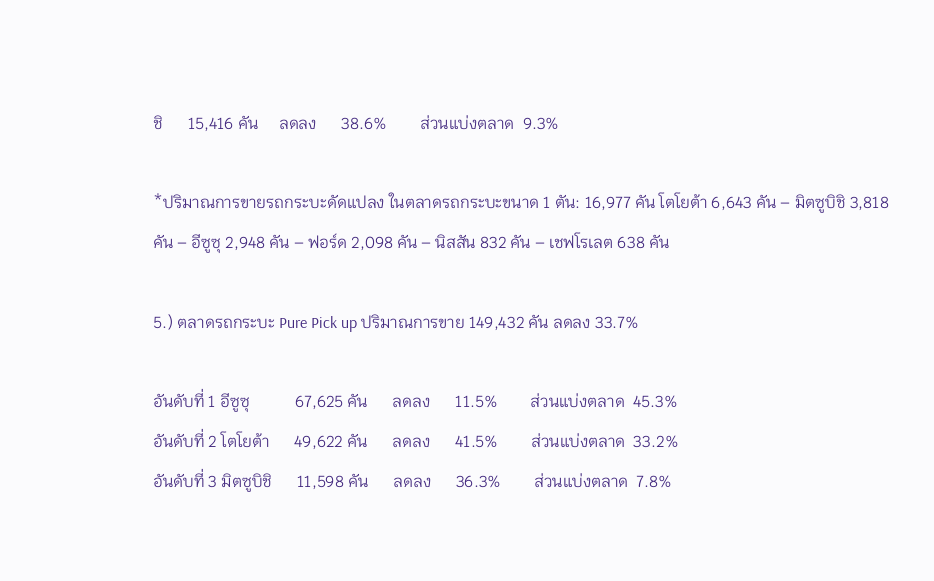ชิ      15,416 คัน     ลดลง      38.6%        ส่วนแบ่งตลาด  9.3%

*ปริมาณการขายรถกระบะดัดแปลง ในตลาดรถกระบะขนาด 1 ตัน: 16,977 คัน โตโยต้า 6,643 คัน – มิตซูบิชิ 3,818 คัน – อีซูซุ 2,948 คัน – ฟอร์ด 2,098 คัน – นิสสัน 832 คัน – เชฟโรเลต 638 คัน

5.) ตลาดรถกระบะ Pure Pick up ปริมาณการขาย 149,432 คัน ลดลง 33.7%

อันดับที่ 1 อีซูซุ           67,625 คัน      ลดลง      11.5%        ส่วนแบ่งตลาด  45.3%
อันดับที่ 2 โตโยต้า      49,622 คัน      ลดลง      41.5%        ส่วนแบ่งตลาด  33.2%
อันดับที่ 3 มิตซูบิชิ      11,598 คัน      ลดลง      36.3%        ส่วนแบ่งตลาด  7.8%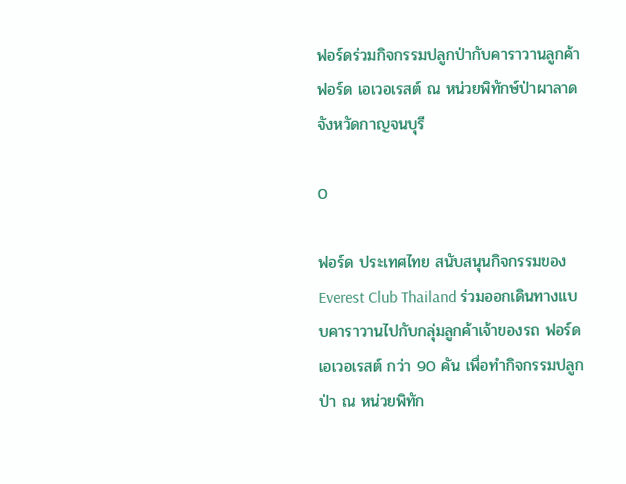ฟอร์ดร่วมกิจกรรมปลูกป่ากับคาราวานลูกค้า ฟอร์ด เอเวอเรสต์ ณ หน่วยพิทักษ์ป่าผาลาด จังหวัดกาญจนบุรี

0

ฟอร์ด ประเทศไทย สนับสนุนกิจกรรมของ Everest Club Thailand ร่วมออกเดินทางแบบคาราวานไปกับกลุ่มลูกค้าเจ้าของรถ ฟอร์ด เอเวอเรสต์ กว่า 90 คัน เพื่อทำกิจกรรมปลูกป่า ณ หน่วยพิทัก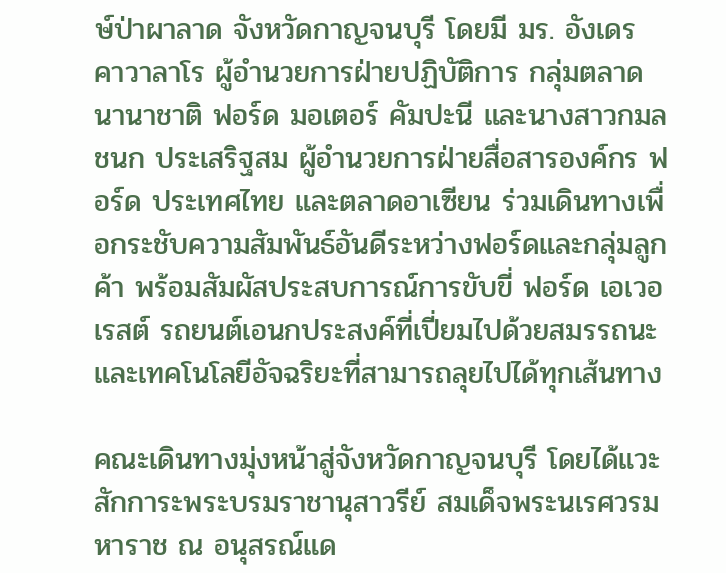ษ์ป่าผาลาด จังหวัดกาญจนบุรี โดยมี มร. อังเดร คาวาลาโร ผู้อำนวยการฝ่ายปฏิบัติการ กลุ่มตลาดนานาชาติ ฟอร์ด มอเตอร์ คัมปะนี และนางสาวกมลชนก ประเสริฐสม ผู้อำนวยการฝ่ายสื่อสารองค์กร ฟอร์ด ประเทศไทย และตลาดอาเซียน ร่วมเดินทางเพื่อกระชับความสัมพันธ์อันดีระหว่างฟอร์ดและกลุ่มลูกค้า พร้อมสัมผัสประสบการณ์การขับขี่ ฟอร์ด เอเวอเรสต์ รถยนต์เอนกประสงค์ที่เปี่ยมไปด้วยสมรรถนะและเทคโนโลยีอัจฉริยะที่สามารถลุยไปได้ทุกเส้นทาง

คณะเดินทางมุ่งหน้าสู่จังหวัดกาญจนบุรี โดยได้แวะสักการะพระบรมราชานุสาวรีย์ สมเด็จพระนเรศวรมหาราช ณ อนุสรณ์แด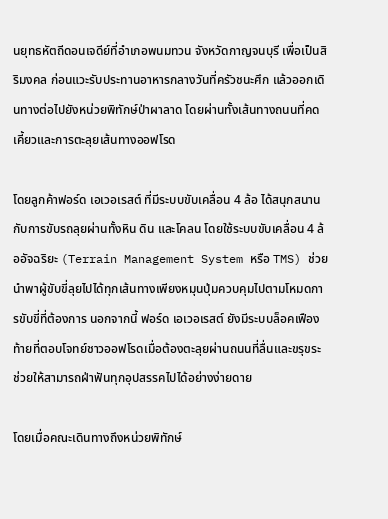นยุทธหัตถีดอนเจดีย์ที่อำเภอพนมทวน จังหวัดกาญจนบุรี เพื่อเป็นสิริมงคล ก่อนแวะรับประทานอาหารกลางวันที่ครัวชนะศึก แล้วออกเดินทางต่อไปยังหน่วยพิทักษ์ป่าผาลาด โดยผ่านทั้งเส้นทางถนนที่คดเคี้ยวและการตะลุยเส้นทางออฟโรด

โดยลูกค้าฟอร์ด เอเวอเรสต์ ที่มีระบบขับเคลื่อน 4 ล้อ ได้สนุกสนานกับการขับรถลุยผ่านทั้งหิน ดิน และโคลน โดยใช้ระบบขับเคลื่อน 4 ล้ออัจฉริยะ (Terrain Management System หรือ TMS) ช่วยนำพาผู้ขับขี่ลุยไปได้ทุกเส้นทางเพียงหมุนปุ่มควบคุมไปตามโหมดการขับขี่ที่ต้องการ นอกจากนี้ ฟอร์ด เอเวอเรสต์ ยังมีระบบล็อคเฟืองท้ายที่ตอบโจทย์ชาวออฟโรดเมื่อต้องตะลุยผ่านถนนที่ลื่นและขรุขระ ช่วยให้สามารถฝ่าฟันทุกอุปสรรคไปได้อย่างง่ายดาย

โดยเมื่อคณะเดินทางถึงหน่วยพิทักษ์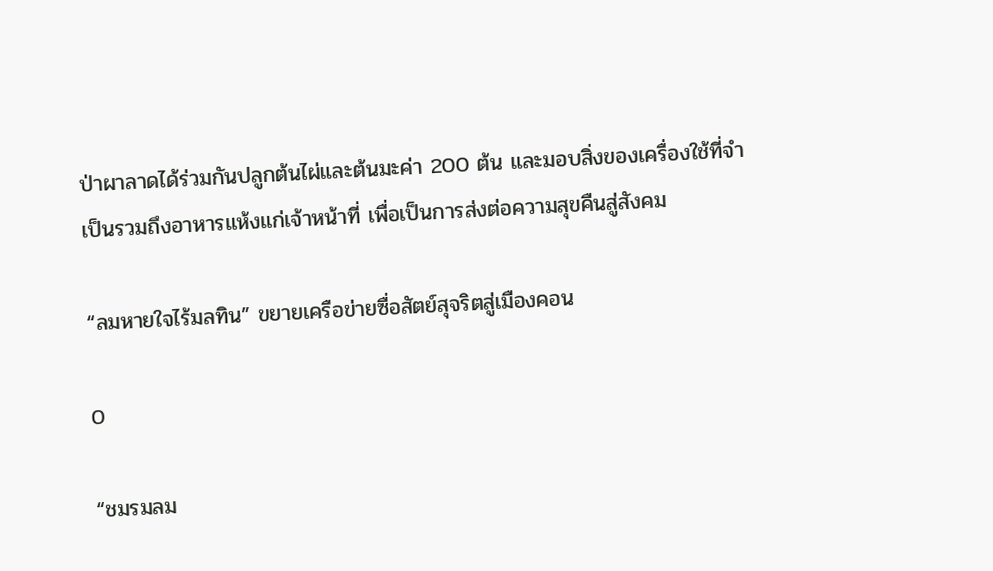ป่าผาลาดได้ร่วมกันปลูกต้นไผ่และต้นมะค่า 200 ต้น และมอบสิ่งของเครื่องใช้ที่จำเป็นรวมถึงอาหารแห้งแก่เจ้าหน้าที่ เพื่อเป็นการส่งต่อความสุขคืนสู่สังคม

“ลมหายใจไร้มลทิน” ขยายเครือข่ายซื่อสัตย์สุจริตสู่เมืองคอน

0

“ชมรมลม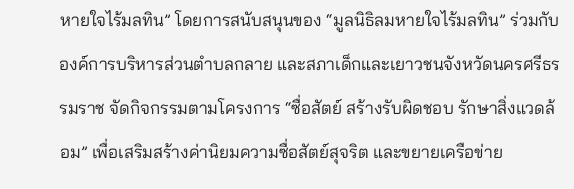หายใจไร้มลทิน” โดยการสนับสนุนของ “มูลนิธิลมหายใจไร้มลทิน” ร่วมกับ องค์การบริหารส่วนตำบลกลาย และสภาเด็กและเยาวชนจังหวัดนครศรีธรรมราช จัดกิจกรรมตามโครงการ “ซื่อสัตย์ สร้างรับผิดชอบ รักษาสิ่งแวดล้อม” เพื่อเสริมสร้างค่านิยมความซื่อสัตย์สุจริต และขยายเครือข่าย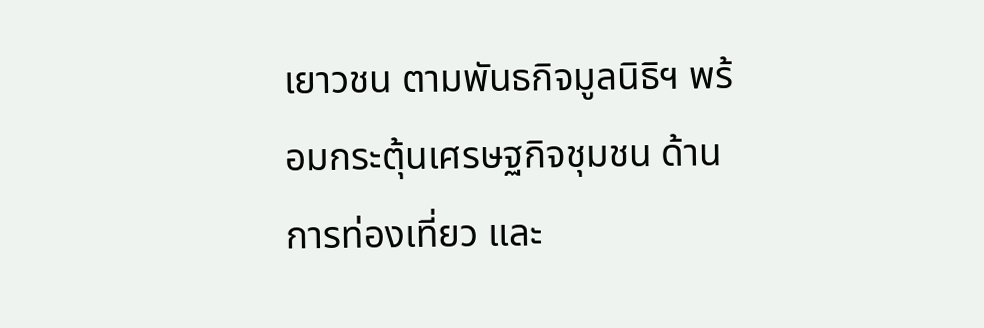เยาวชน ตามพันธกิจมูลนิธิฯ พร้อมกระตุ้นเศรษฐกิจชุมชน ด้านการท่องเที่ยว และ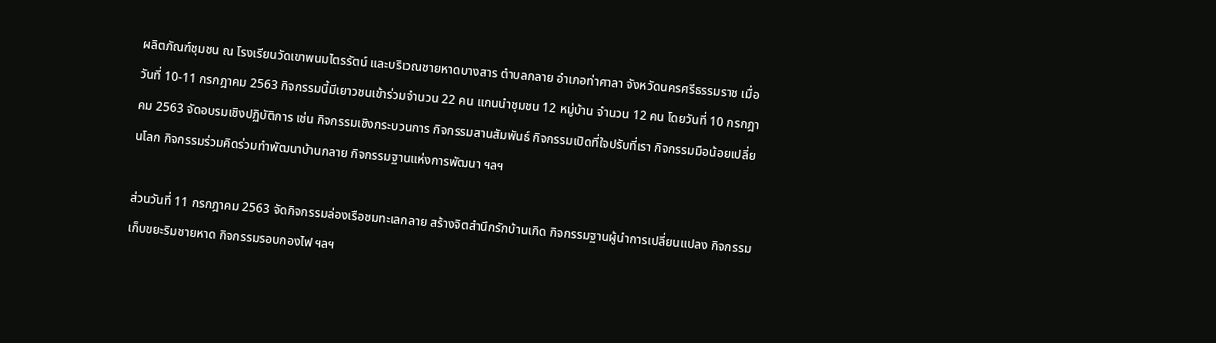ผลิตภัณฑ์ชุมชน ณ โรงเรียนวัดเขาพนมไตรรัตน์ และบริเวณชายหาดบางสาร ตำบลกลาย อำเภอท่าศาลา จังหวัดนครศรีธรรมราช เมื่อวันที่ 10-11 กรกฎาคม 2563 กิจกรรมนี้มีเยาวชนเข้าร่วมจำนวน 22 คน แกนนำชุมชน 12 หมู่บ้าน จำนวน 12 คน โดยวันที่ 10 กรกฎาคม 2563 จัดอบรมเชิงปฏิบัติการ เช่น กิจกรรมเชิงกระบวนการ กิจกรรมสานสัมพันธ์ กิจกรรมเปิดที่ใจปรับที่เรา กิจกรรมมือน้อยเปลี่ยนโลก กิจกรรมร่วมคิดร่วมทำพัฒนาบ้านกลาย กิจกรรมฐานแห่งการพัฒนา ฯลฯ

ส่วนวันที่ 11 กรกฎาคม 2563 จัดกิจกรรมล่องเรือชมทะเลกลาย สร้างจิตสำนึกรักบ้านเกิด กิจกรรมฐานผู้นำการเปลี่ยนแปลง กิจกรรมเก็บขยะริมชายหาด กิจกรรมรอบกองไฟ ฯลฯ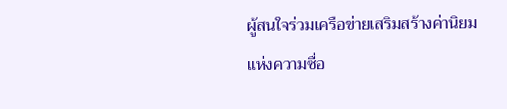ผู้สนใจร่วมเครือข่ายเสริมสร้างค่านิยมแห่งความซื่อ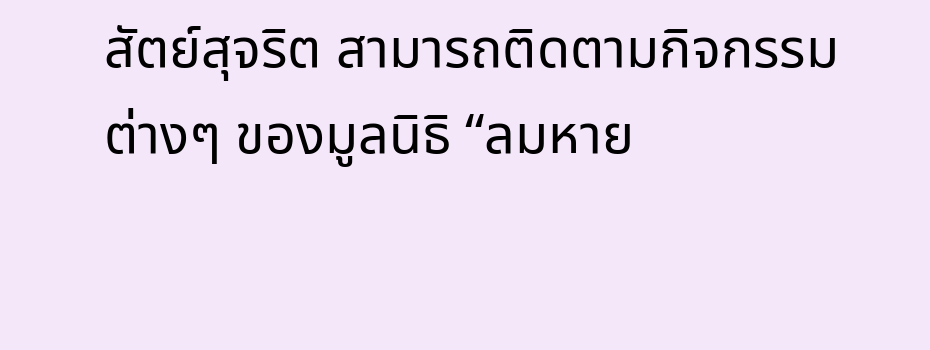สัตย์สุจริต สามารถติดตามกิจกรรมต่างๆ ของมูลนิธิ “ลมหาย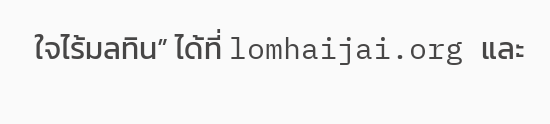ใจไร้มลทิน” ได้ที่ lomhaijai.org และ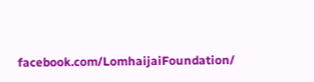facebook.com/LomhaijaiFoundation/